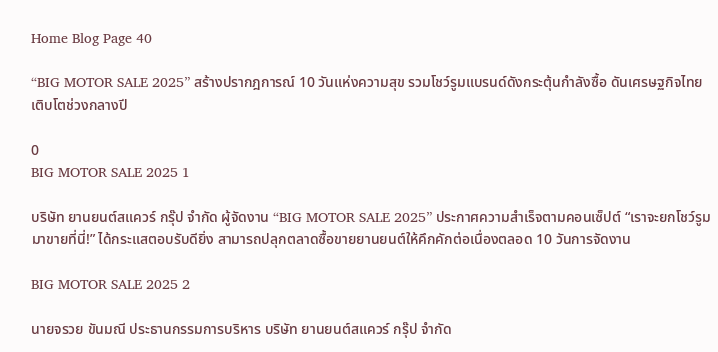Home Blog Page 40

“BIG MOTOR SALE 2025” สร้างปรากฎการณ์ 10 วันแห่งความสุข รวมโชว์รูมแบรนด์ดังกระตุ้นกำลังซื้อ ดันเศรษฐกิจไทยเติบโตช่วงกลางปี

0
BIG MOTOR SALE 2025 1

บริษัท ยานยนต์สแควร์ กรุ๊ป จำกัด ผู้จัดงาน “BIG MOTOR SALE 2025” ประกาศความสำเร็จตามคอนเซ็ปต์ “เราจะยกโชว์รูม มาขายที่นี่!” ได้กระแสตอบรับดียิ่ง สามารถปลุกตลาดซื้อขายยานยนต์ให้คึกคักต่อเนื่องตลอด 10 วันการจัดงาน

BIG MOTOR SALE 2025 2

นายจรวย ขันมณี ประธานกรรมการบริหาร บริษัท ยานยนต์สแควร์ กรุ๊ป จำกัด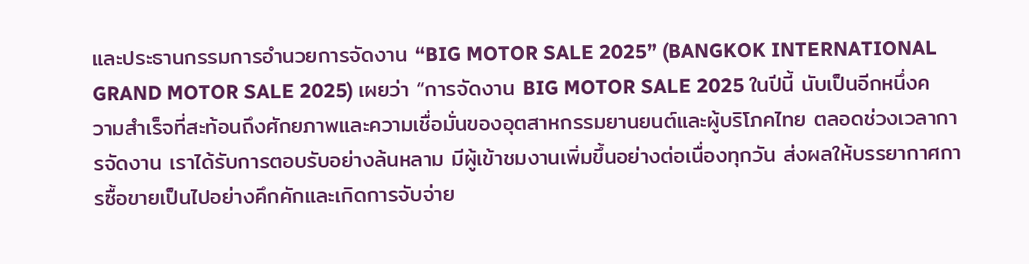และประธานกรรมการอำนวยการจัดงาน “BIG MOTOR SALE 2025” (BANGKOK INTERNATIONAL GRAND MOTOR SALE 2025) เผยว่า “การจัดงาน BIG MOTOR SALE 2025 ในปีนี้ นับเป็นอีกหนึ่งความสำเร็จที่สะท้อนถึงศักยภาพและความเชื่อมั่นของอุตสาหกรรมยานยนต์และผู้บริโภคไทย ตลอดช่วงเวลาการจัดงาน เราได้รับการตอบรับอย่างล้นหลาม มีผู้เข้าชมงานเพิ่มขึ้นอย่างต่อเนื่องทุกวัน ส่งผลให้บรรยากาศการซื้อขายเป็นไปอย่างคึกคักและเกิดการจับจ่าย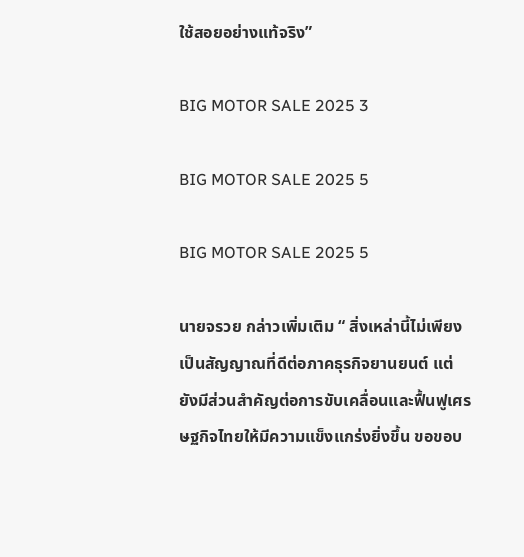ใช้สอยอย่างแท้จริง”

BIG MOTOR SALE 2025 3

BIG MOTOR SALE 2025 5

BIG MOTOR SALE 2025 5

นายจรวย กล่าวเพิ่มเติม “ สิ่งเหล่านี้ไม่เพียงเป็นสัญญาณที่ดีต่อภาคธุรกิจยานยนต์ แต่ยังมีส่วนสำคัญต่อการขับเคลื่อนและฟื้นฟูเศรษฐกิจไทยให้มีความแข็งแกร่งยิ่งขึ้น ขอขอบ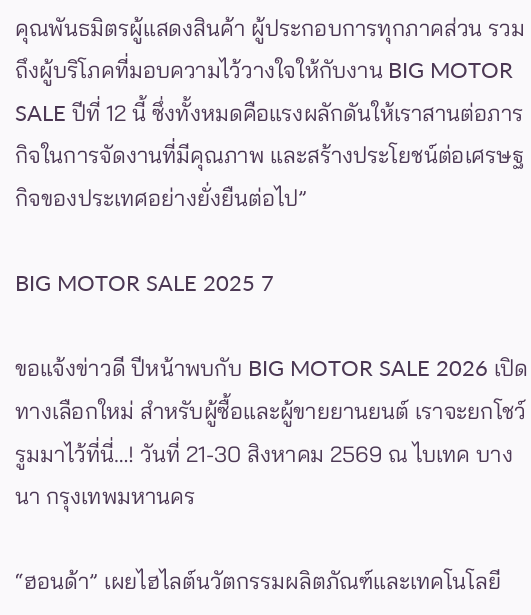คุณพันธมิตรผู้แสดงสินค้า ผู้ประกอบการทุกภาคส่วน รวมถึงผู้บริโภคที่มอบความไว้วางใจให้กับงาน BIG MOTOR SALE ปีที่ 12 นี้ ซึ่งทั้งหมดคือแรงผลักดันให้เราสานต่อภารกิจในการจัดงานที่มีคุณภาพ และสร้างประโยชน์ต่อเศรษฐกิจของประเทศอย่างยั่งยืนต่อไป”

BIG MOTOR SALE 2025 7

ขอแจ้งข่าวดี ปีหน้าพบกับ BIG MOTOR SALE 2026 เปิดทางเลือกใหม่ สำหรับผู้ซื้อและผู้ขายยานยนต์ เราจะยกโชว์รูมมาไว้ที่นี่…! วันที่ 21-30 สิงหาคม 2569 ณ ไบเทค บางนา กรุงเทพมหานคร

“ฮอนด้า” เผยไฮไลต์นวัตกรรมผลิตภัณฑ์และเทคโนโลยี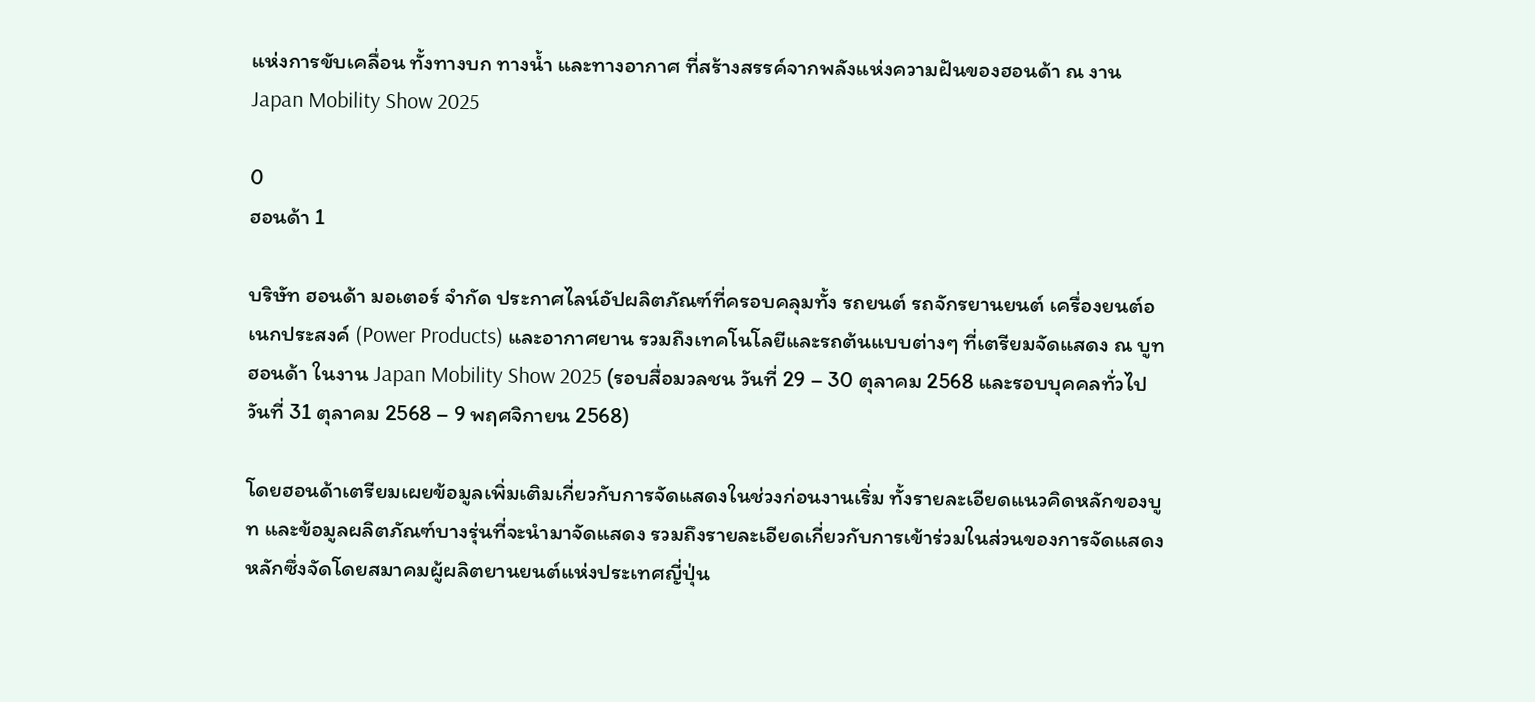แห่งการขับเคลื่อน ทั้งทางบก ทางน้ำ และทางอากาศ ที่สร้างสรรค์จากพลังแห่งความฝันของฮอนด้า ณ งาน Japan Mobility Show 2025

0
ฮอนด้า 1

บริษัท ฮอนด้า มอเตอร์ จำกัด ประกาศไลน์อัปผลิตภัณฑ์ที่ครอบคลุมทั้ง รถยนต์ รถจักรยานยนต์ เครื่องยนต์อเนกประสงค์ (Power Products) และอากาศยาน รวมถึงเทคโนโลยีและรถต้นแบบต่างๆ ที่เตรียมจัดแสดง ณ บูทฮอนด้า ในงาน Japan Mobility Show 2025 (รอบสื่อมวลชน วันที่ 29 – 30 ตุลาคม 2568 และรอบบุคคลทั่วไป วันที่ 31 ตุลาคม 2568 – 9 พฤศจิกายน 2568)

โดยฮอนด้าเตรียมเผยข้อมูลเพิ่มเติมเกี่ยวกับการจัดแสดงในช่วงก่อนงานเริ่ม ทั้งรายละเอียดแนวคิดหลักของบูท และข้อมูลผลิตภัณฑ์บางรุ่นที่จะนำมาจัดแสดง รวมถึงรายละเอียดเกี่ยวกับการเข้าร่วมในส่วนของการจัดแสดงหลักซึ่งจัดโดยสมาคมผู้ผลิตยานยนต์แห่งประเทศญี่ปุ่น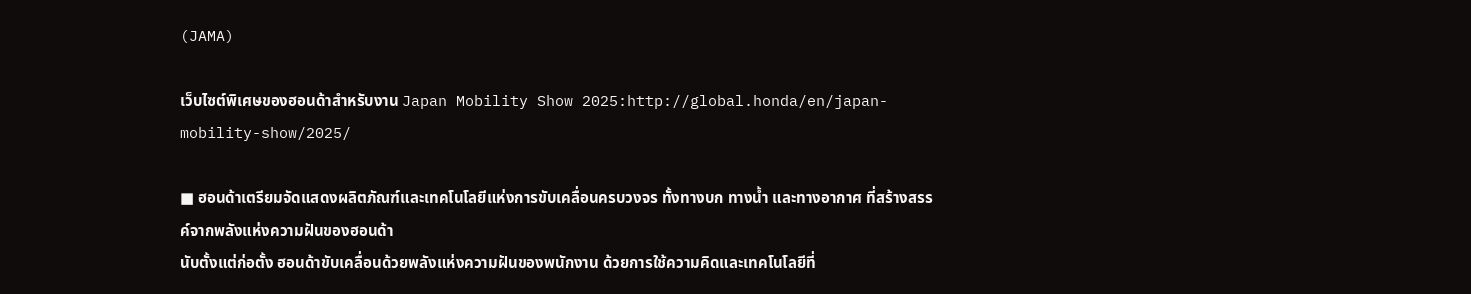(JAMA)

เว็บไซต์พิเศษของฮอนด้าสำหรับงาน Japan Mobility Show 2025:http://global.honda/en/japan-mobility-show/2025/

■ ฮอนด้าเตรียมจัดแสดงผลิตภัณฑ์และเทคโนโลยีแห่งการขับเคลื่อนครบวงจร ทั้งทางบก ทางน้ำ และทางอากาศ ที่สร้างสรรค์จากพลังแห่งความฝันของฮอนด้า
นับตั้งแต่ก่อตั้ง ฮอนด้าขับเคลื่อนด้วยพลังแห่งความฝันของพนักงาน ด้วยการใช้ความคิดและเทคโนโลยีที่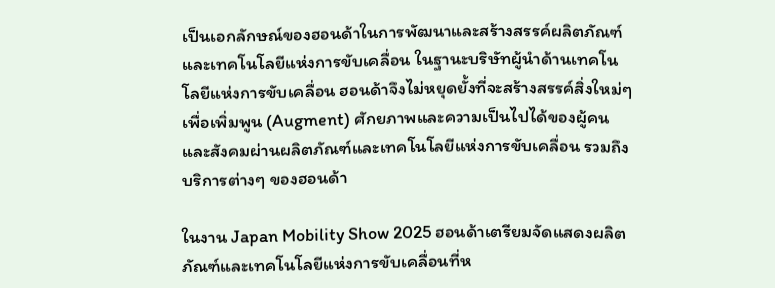เป็นเอกลักษณ์ของฮอนด้าในการพัฒนาและสร้างสรรค์ผลิตภัณฑ์และเทคโนโลยีแห่งการขับเคลื่อน ในฐานะบริษัทผู้นำด้านเทคโนโลยีแห่งการขับเคลื่อน ฮอนด้าจึงไม่หยุดยั้งที่จะสร้างสรรค์สิ่งใหม่ๆ เพื่อเพิ่มพูน (Augment) ศักยภาพและความเป็นไปได้ของผู้คนและสังคมผ่านผลิตภัณฑ์และเทคโนโลยีแห่งการขับเคลื่อน รวมถึงบริการต่างๆ ของฮอนด้า

ในงาน Japan Mobility Show 2025 ฮอนด้าเตรียมจัดแสดงผลิตภัณฑ์และเทคโนโลยีแห่งการขับเคลื่อนที่ห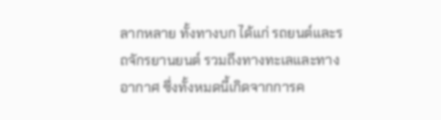ลากหลาย ทั้งทางบก ได้แก่ รถยนต์และรถจักรยานยนต์ รวมถึงทางทะเลและทางอากาศ ซึ่งทั้งหมดนี้เกิดจากการค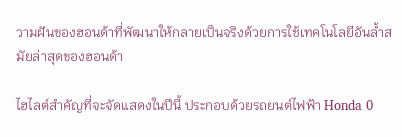วามฝันของฮอนด้าที่พัฒนาให้กลายเป็นจริงด้วยการใช้เทคโนโลยีอันล้ำสมัยล่าสุดของฮอนด้า

ไฮไลต์สำคัญที่จะจัดแสดงในปีนี้ ประกอบด้วยรถยนต์ไฟฟ้า Honda 0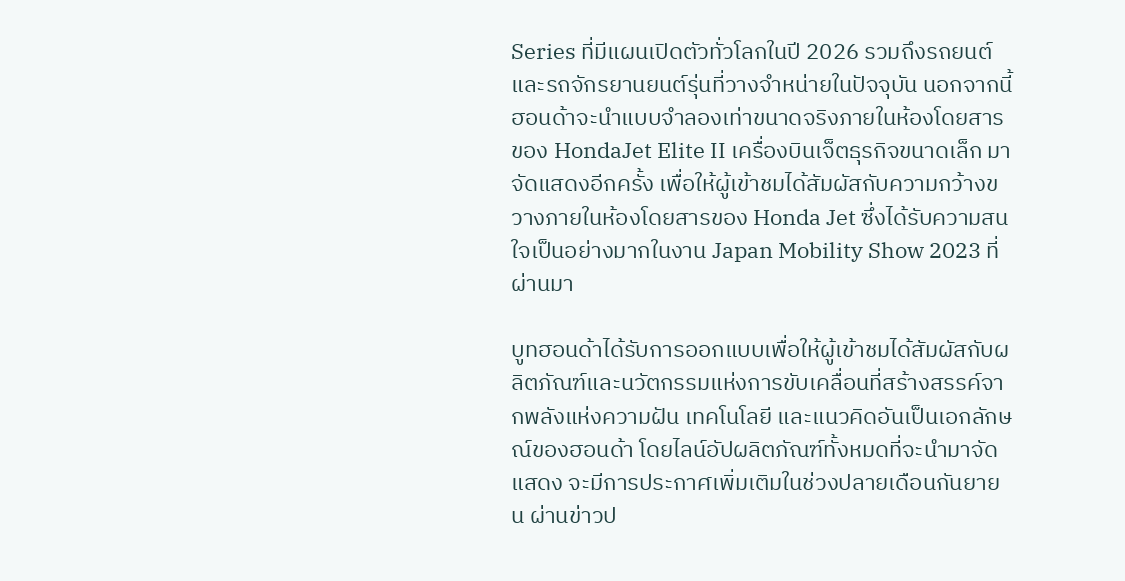Series ที่มีแผนเปิดตัวทั่วโลกในปี 2026 รวมถึงรถยนต์และรถจักรยานยนต์รุ่นที่วางจำหน่ายในปัจจุบัน นอกจากนี้ ฮอนด้าจะนำแบบจำลองเท่าขนาดจริงภายในห้องโดยสารของ HondaJet Elite II เครื่องบินเจ็ตธุรกิจขนาดเล็ก มาจัดแสดงอีกครั้ง เพื่อให้ผู้เข้าชมได้สัมผัสกับความกว้างขวางภายในห้องโดยสารของ Honda Jet ซึ่งได้รับความสนใจเป็นอย่างมากในงาน Japan Mobility Show 2023 ที่ผ่านมา

บูทฮอนด้าได้รับการออกแบบเพื่อให้ผู้เข้าชมได้สัมผัสกับผลิตภัณฑ์และนวัตกรรมแห่งการขับเคลื่อนที่สร้างสรรค์จากพลังแห่งความฝัน เทคโนโลยี และแนวคิดอันเป็นเอกลักษณ์ของฮอนด้า โดยไลน์อัปผลิตภัณฑ์ทั้งหมดที่จะนำมาจัดแสดง จะมีการประกาศเพิ่มเติมในช่วงปลายเดือนกันยายน ผ่านข่าวป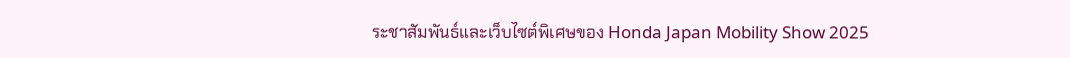ระชาสัมพันธ์และเว็บไซต์พิเศษของ Honda Japan Mobility Show 2025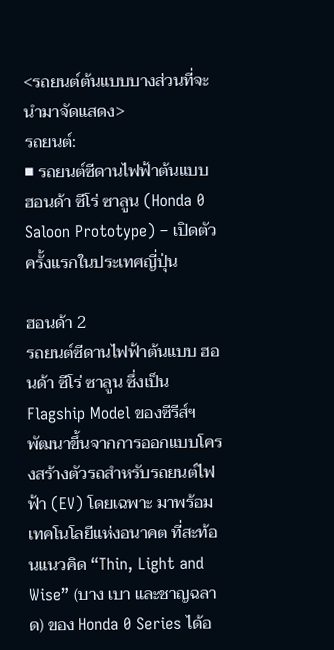<รถยนต์ต้นแบบบางส่วนที่จะนำมาจัดแสดง>
รถยนต์:
■ รถยนต์ซีดานไฟฟ้าต้นแบบ ฮอนด้า ซีโร่ ซาลูน (Honda 0 Saloon Prototype) – เปิดตัวครั้งแรกในประเทศญี่ปุ่น

ฮอนด้า 2
รถยนต์ซีดานไฟฟ้าต้นแบบ ฮอนด้า ซีโร่ ซาลูน ซึ่งเป็น Flagship Model ของซีรีส์ฯ พัฒนาขึ้นจากการออกแบบโครงสร้างตัวรถสำหรับรถยนต์ไฟฟ้า (EV) โดยเฉพาะ มาพร้อมเทคโนโลยีแห่งอนาคต ที่สะท้อนแนวคิด “Thin, Light and Wise” (บาง เบา และชาญฉลาด) ของ Honda 0 Series ได้อ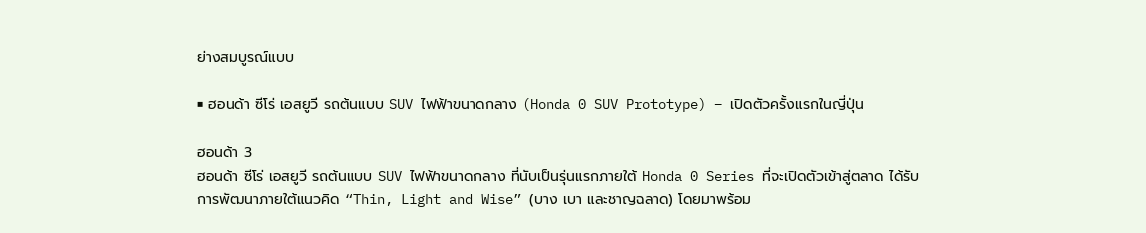ย่างสมบูรณ์แบบ

■ ฮอนด้า ซีโร่ เอสยูวี รถต้นแบบ SUV ไฟฟ้าขนาดกลาง (Honda 0 SUV Prototype) – เปิดตัวครั้งแรกในญี่ปุ่น

ฮอนด้า 3
ฮอนด้า ซีโร่ เอสยูวี รถต้นแบบ SUV ไฟฟ้าขนาดกลาง ที่นับเป็นรุ่นแรกภายใต้ Honda 0 Series ที่จะเปิดตัวเข้าสู่ตลาด ได้รับการพัฒนาภายใต้แนวคิด “Thin, Light and Wise” (บาง เบา และชาญฉลาด) โดยมาพร้อม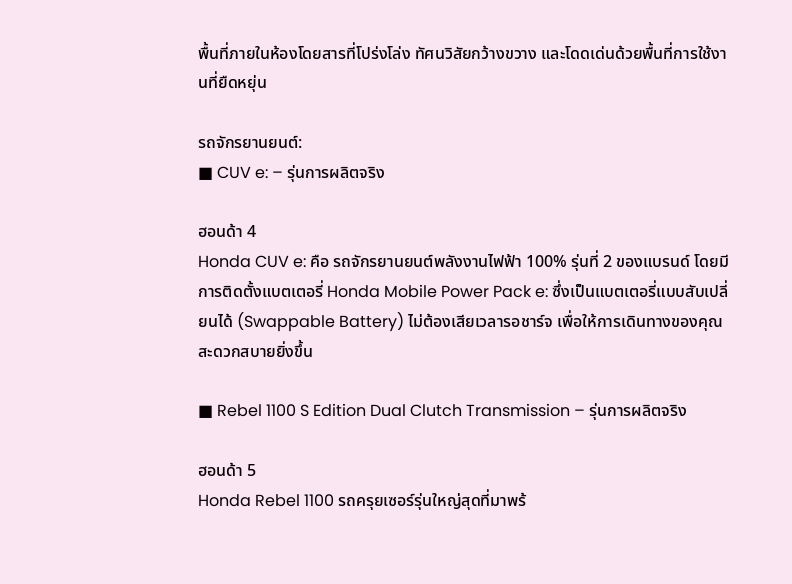พื้นที่ภายในห้องโดยสารที่โปร่งโล่ง ทัศนวิสัยกว้างขวาง และโดดเด่นด้วยพื้นที่การใช้งานที่ยืดหยุ่น

รถจักรยานยนต์:
■ CUV e: – รุ่นการผลิตจริง

ฮอนด้า 4
Honda CUV e: คือ รถจักรยานยนต์พลังงานไฟฟ้า 100% รุ่นที่ 2 ของแบรนด์ โดยมีการติดตั้งแบตเตอรี่ Honda Mobile Power Pack e: ซึ่งเป็นแบตเตอรี่แบบสับเปลี่ยนได้ (Swappable Battery) ไม่ต้องเสียเวลารอชาร์จ เพื่อให้การเดินทางของคุณสะดวกสบายยิ่งขึ้น

■ Rebel 1100 S Edition Dual Clutch Transmission – รุ่นการผลิตจริง

ฮอนด้า 5
Honda Rebel 1100 รถครุยเซอร์รุ่นใหญ่สุดที่มาพร้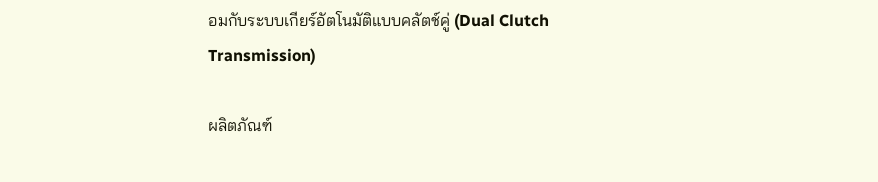อมกับระบบเกียร์อัตโนมัติแบบคลัตช์คู่ (Dual Clutch Transmission)

ผลิตภัณฑ์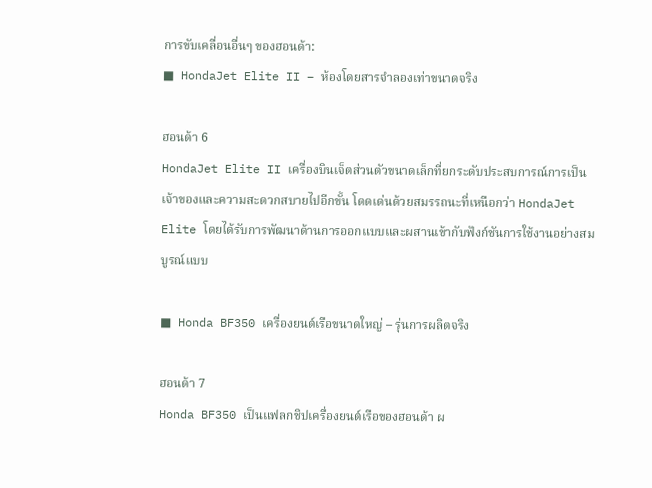การขับเคลื่อนอื่นๆ ของฮอนด้า:
■ HondaJet Elite II – ห้องโดยสารจำลองเท่าขนาดจริง

ฮอนด้า 6
HondaJet Elite II เครื่องบินเจ็ตส่วนตัวขนาดเล็กที่ยกระดับประสบการณ์การเป็นเจ้าของและความสะดวกสบายไปอีกขั้น โดดเด่นด้วยสมรรถนะที่เหนือกว่า HondaJet Elite โดยได้รับการพัฒนาด้านการออกแบบและผสานเข้ากับฟังก์ชันการใช้งานอย่างสมบูรณ์แบบ

■ Honda BF350 เครื่องยนต์เรือขนาดใหญ่ – รุ่นการผลิตจริง

ฮอนด้า 7
Honda BF350 เป็นแฟลกชิปเครื่องยนต์เรือของฮอนด้า ผ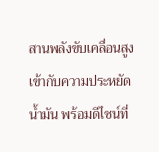สานพลังขับเคลื่อนสูงเข้ากับความประหยัดน้ำมัน พร้อมดีไซน์ที่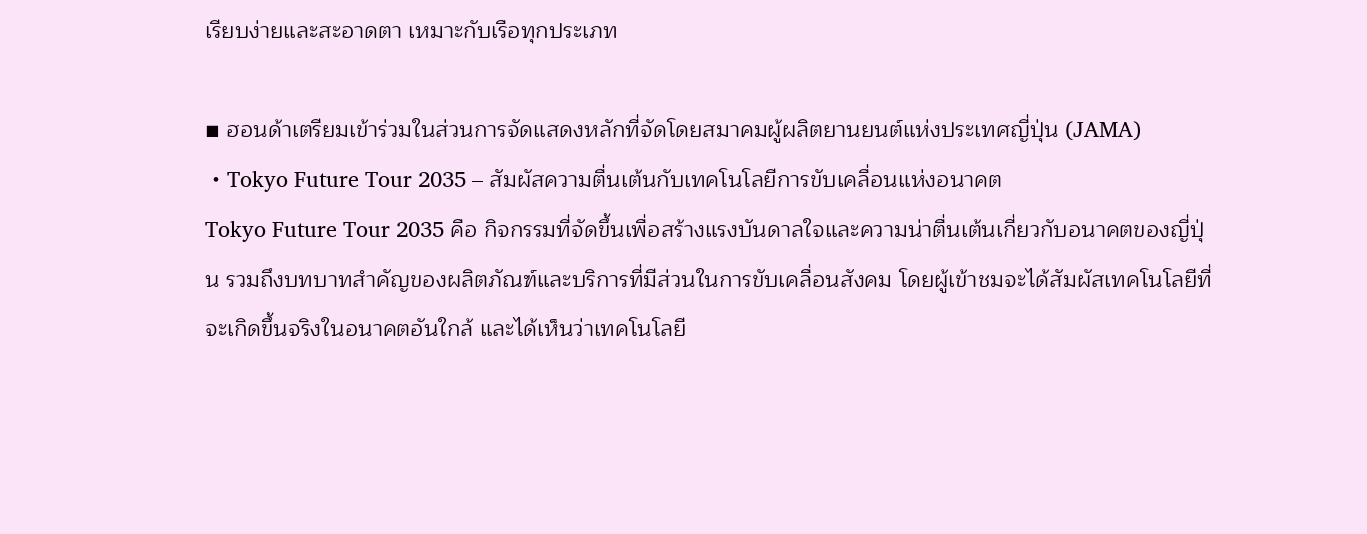เรียบง่ายและสะอาดตา เหมาะกับเรือทุกประเภท

■ ฮอนด้าเตรียมเข้าร่วมในส่วนการจัดแสดงหลักที่จัดโดยสมาคมผู้ผลิตยานยนต์แห่งประเทศญี่ปุ่น (JAMA)
・Tokyo Future Tour 2035 – สัมผัสความตื่นเต้นกับเทคโนโลยีการขับเคลื่อนแห่งอนาคต
Tokyo Future Tour 2035 คือ กิจกรรมที่จัดขึ้นเพื่อสร้างแรงบันดาลใจและความน่าตื่นเต้นเกี่ยวกับอนาคตของญี่ปุ่น รวมถึงบทบาทสำคัญของผลิตภัณฑ์และบริการที่มีส่วนในการขับเคลื่อนสังคม โดยผู้เข้าชมจะได้สัมผัสเทคโนโลยีที่จะเกิดขึ้นจริงในอนาคตอันใกล้ และได้เห็นว่าเทคโนโลยี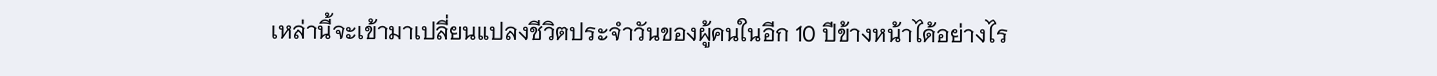เหล่านี้จะเข้ามาเปลี่ยนแปลงชีวิตประจำวันของผู้คนในอีก 10 ปีข้างหน้าได้อย่างไร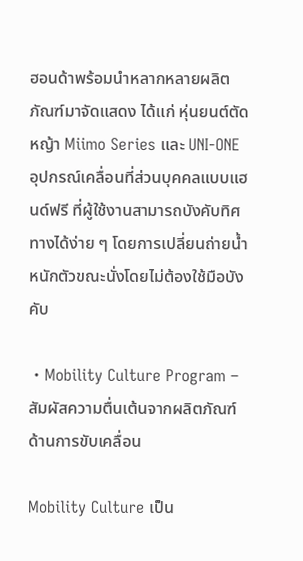ฮอนด้าพร้อมนำหลากหลายผลิตภัณฑ์มาจัดแสดง ได้แก่ หุ่นยนต์ตัดหญ้า Miimo Series และ UNI-ONE อุปกรณ์เคลื่อนที่ส่วนบุคคลแบบแฮนด์ฟรี ที่ผู้ใช้งานสามารถบังคับทิศทางได้ง่าย ๆ โดยการเปลี่ยนถ่ายน้ำหนักตัวขณะนั่งโดยไม่ต้องใช้มือบังคับ

・Mobility Culture Program – สัมผัสความตื่นเต้นจากผลิตภัณฑ์ด้านการขับเคลื่อน

Mobility Culture เป็น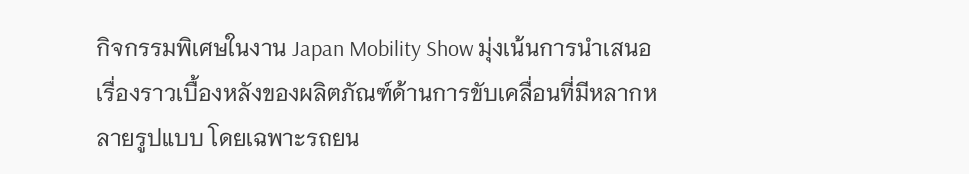กิจกรรมพิเศษในงาน Japan Mobility Show มุ่งเน้นการนำเสนอเรื่องราวเบื้องหลังของผลิตภัณฑ์ด้านการขับเคลื่อนที่มีหลากหลายรูปแบบ โดยเฉพาะรถยน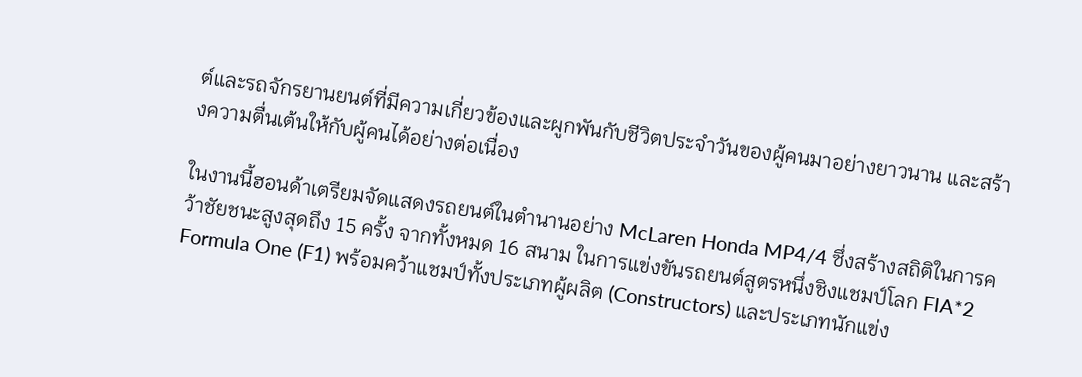ต์และรถจักรยานยนต์ที่มีความเกี่ยวข้องและผูกพันกับชีวิตประจำวันของผู้คนมาอย่างยาวนาน และสร้างความตื่นเต้นให้กับผู้คนได้อย่างต่อเนื่อง

ในงานนี้ฮอนด้าเตรียมจัดแสดงรถยนต์ในตำนานอย่าง McLaren Honda MP4/4 ซึ่งสร้างสถิติในการคว้าชัยชนะสูงสุดถึง 15 ครั้ง จากทั้งหมด 16 สนาม ในการแข่งขันรถยนต์สูตรหนึ่งชิงแชมป์โลก FIA*2 Formula One (F1) พร้อมคว้าแชมป์ทั้งประเภทผู้ผลิต (Constructors) และประเภทนักแข่ง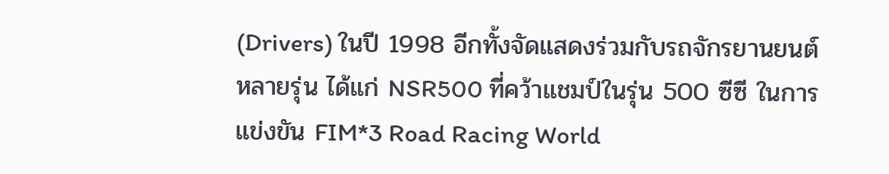(Drivers) ในปี 1998 อีกทั้งจัดแสดงร่วมกับรถจักรยานยนต์หลายรุ่น ได้แก่ NSR500 ที่คว้าแชมป์ในรุ่น 500 ซีซี ในการแข่งขัน FIM*3 Road Racing World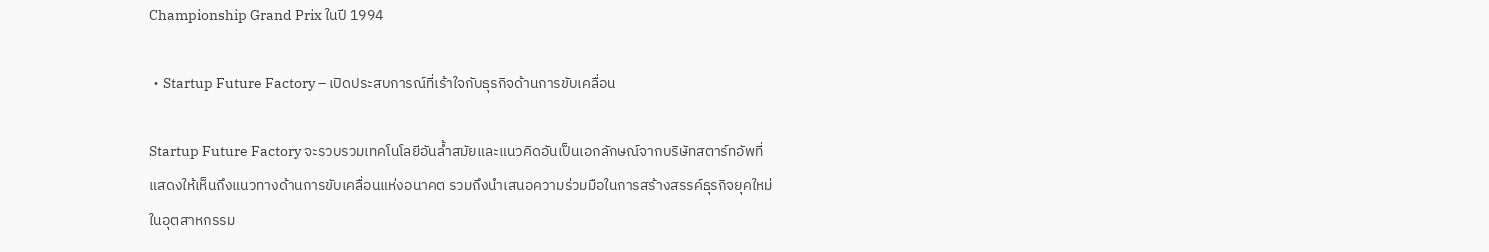Championship Grand Prix ในปี 1994

・Startup Future Factory – เปิดประสบการณ์ที่เร้าใจกับธุรกิจด้านการขับเคลื่อน

Startup Future Factory จะรวบรวมเทคโนโลยีอันล้ำสมัยและแนวคิดอันเป็นเอกลักษณ์จากบริษัทสตาร์ทอัพที่แสดงให้เห็นถึงแนวทางด้านการขับเคลื่อนแห่งอนาคต รวมถึงนำเสนอความร่วมมือในการสร้างสรรค์ธุรกิจยุคใหม่ในอุตสาหกรรม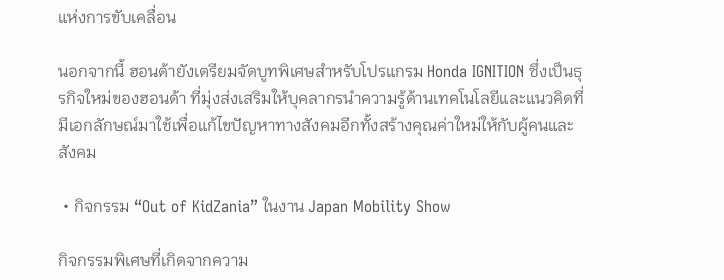แห่งการขับเคลื่อน

นอกจากนี้ ฮอนด้ายังเตรียมจัดบูทพิเศษสำหรับโปรแกรม Honda IGNITION ซึ่งเป็นธุรกิจใหม่ของฮอนด้า ที่มุ่งส่งเสริมให้บุคลากรนำความรู้ด้านเทคโนโลยีและแนวคิดที่มีเอกลักษณ์มาใช้เพื่อแก้ไขปัญหาทางสังคมอีกทั้งสร้างคุณค่าใหม่ให้กับผู้คนและสังคม

・กิจกรรม “Out of KidZania” ในงาน Japan Mobility Show

กิจกรรมพิเศษที่เกิดจากความ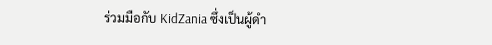ร่วมมือกับ KidZania ซึ่งเป็นผู้ดำ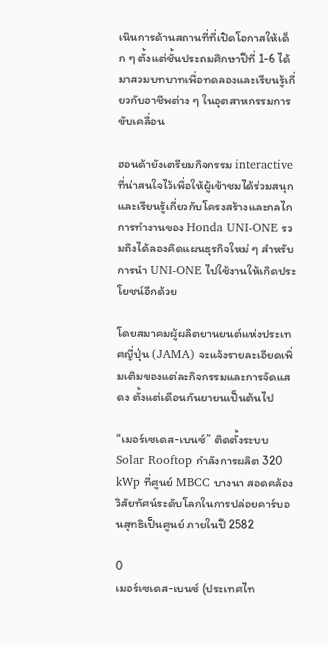เนินการด้านสถานที่ที่เปิดโอกาสให้เด็ก ๆ ตั้งแต่ชั้นประถมศึกษาปีที่ 1-6 ได้มาสวมบทบาทเพื่อทดลองและเรียนรู้เกี่ยวกับอาชีพต่าง ๆ ในอุตสาหกรรมการขับเคลื่อน

ฮอนด้ายังเตรียมกิจกรรม interactive ที่น่าสนใจไว้เพื่อให้ผู้เข้าชมได้ร่วมสนุกและเรียนรู้เกี่ยวกับโครงสร้างและกลไกการทำงานของ Honda UNI-ONE รวมถึงได้ลองคิดแผนธุรกิจใหม่ ๆ สำหรับการนำ UNI-ONE ไปใช้งานให้เกิดประโยชน์อีกด้วย

โดยสมาคมผู้ผลิตยานยนต์แห่งประเทศญี่ปุ่น (JAMA) จะแจ้งรายละเอียดเพิ่มเติมของแต่ละกิจกรรมและการจัดแสดง ตั้งแต่เดือนกันยายนเป็นต้นไป

“เมอร์เซเดส-เบนซ์” ติดตั้งระบบ Solar Rooftop กำลังการผลิต 320 kWp ที่ศูนย์ MBCC บางนา สอดคล้องวิสัยทัศน์ระดับโลกในการปล่อยคาร์บอนสุทธิเป็นศูนย์ ภายในปี 2582

0
เมอร์เซเดส-เบนซ์ (ประเทศไท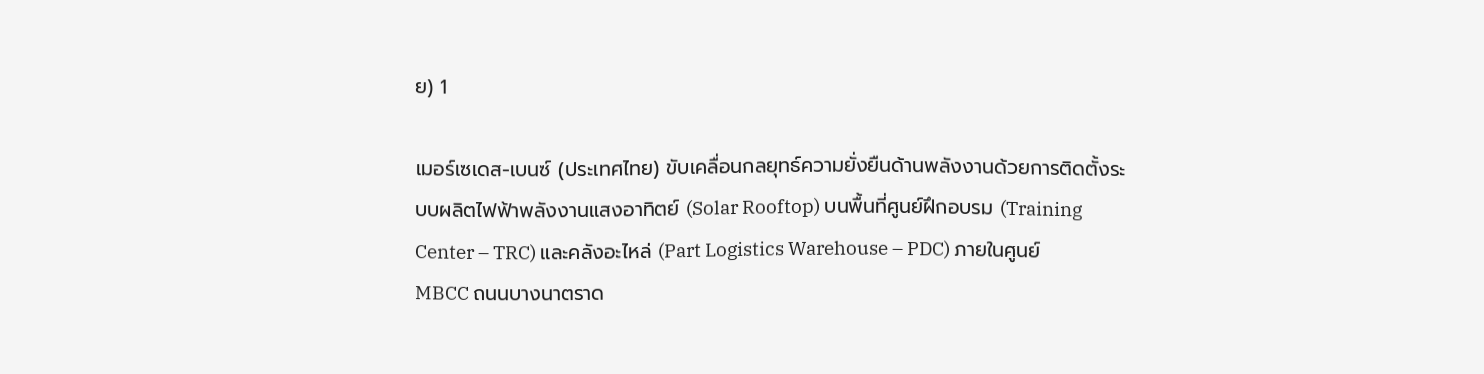ย) 1

เมอร์เซเดส-เบนซ์ (ประเทศไทย) ขับเคลื่อนกลยุทธ์ความยั่งยืนด้านพลังงานด้วยการติดตั้งระบบผลิตไฟฟ้าพลังงานแสงอาทิตย์ (Solar Rooftop) บนพื้นที่ศูนย์ฝึกอบรม (Training Center – TRC) และคลังอะไหล่ (Part Logistics Warehouse – PDC) ภายในศูนย์ MBCC ถนนบางนาตราด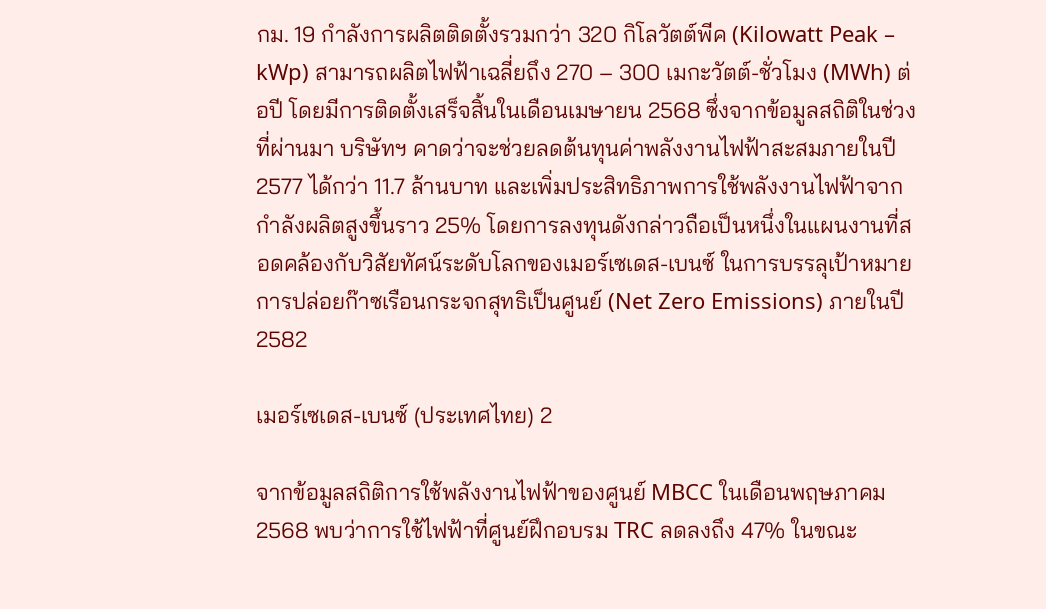กม. 19 กำลังการผลิตติดตั้งรวมกว่า 320 กิโลวัตต์พีค (Kilowatt Peak – kWp) สามารถผลิตไฟฟ้าเฉลี่ยถึง 270 – 300 เมกะวัตต์-ชั่วโมง (MWh) ต่อปี โดยมีการติดตั้งเสร็จสิ้นในเดือนเมษายน 2568 ซึ่งจากข้อมูลสถิติในช่วงที่ผ่านมา บริษัทฯ คาดว่าจะช่วยลดต้นทุนค่าพลังงานไฟฟ้าสะสมภายในปี 2577 ได้กว่า 11.7 ล้านบาท และเพิ่มประสิทธิภาพการใช้พลังงานไฟฟ้าจากกำลังผลิตสูงขึ้นราว 25% โดยการลงทุนดังกล่าวถือเป็นหนึ่งในแผนงานที่สอดคล้องกับวิสัยทัศน์ระดับโลกของเมอร์เซเดส-เบนซ์ ในการบรรลุเป้าหมายการปล่อยก๊าซเรือนกระจกสุทธิเป็นศูนย์ (Net Zero Emissions) ภายในปี 2582

เมอร์เซเดส-เบนซ์ (ประเทศไทย) 2

จากข้อมูลสถิติการใช้พลังงานไฟฟ้าของศูนย์ MBCC ในเดือนพฤษภาคม 2568 พบว่าการใช้ไฟฟ้าที่ศูนย์ฝึกอบรม TRC ลดลงถึง 47% ในขณะ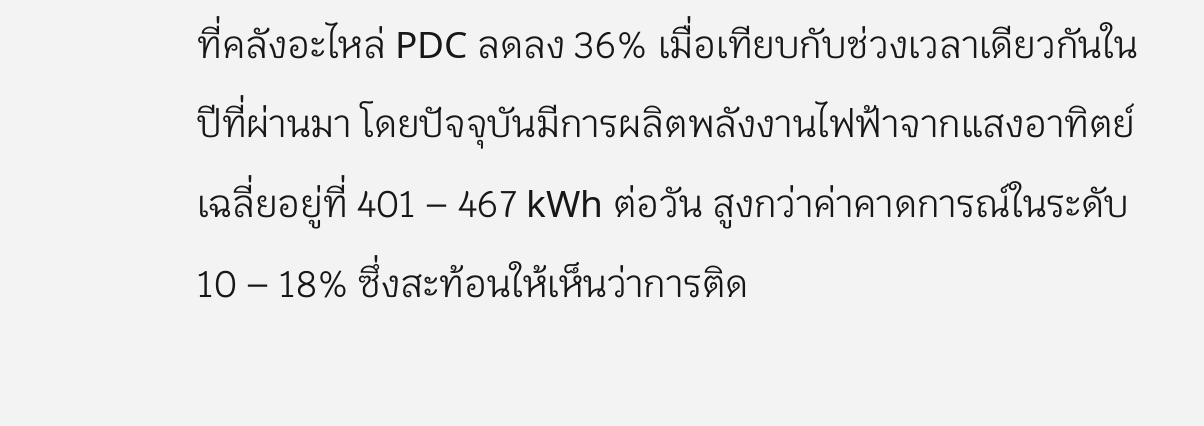ที่คลังอะไหล่ PDC ลดลง 36% เมื่อเทียบกับช่วงเวลาเดียวกันในปีที่ผ่านมา โดยปัจจุบันมีการผลิตพลังงานไฟฟ้าจากแสงอาทิตย์เฉลี่ยอยู่ที่ 401 – 467 kWh ต่อวัน สูงกว่าค่าคาดการณ์ในระดับ 10 – 18% ซึ่งสะท้อนให้เห็นว่าการติด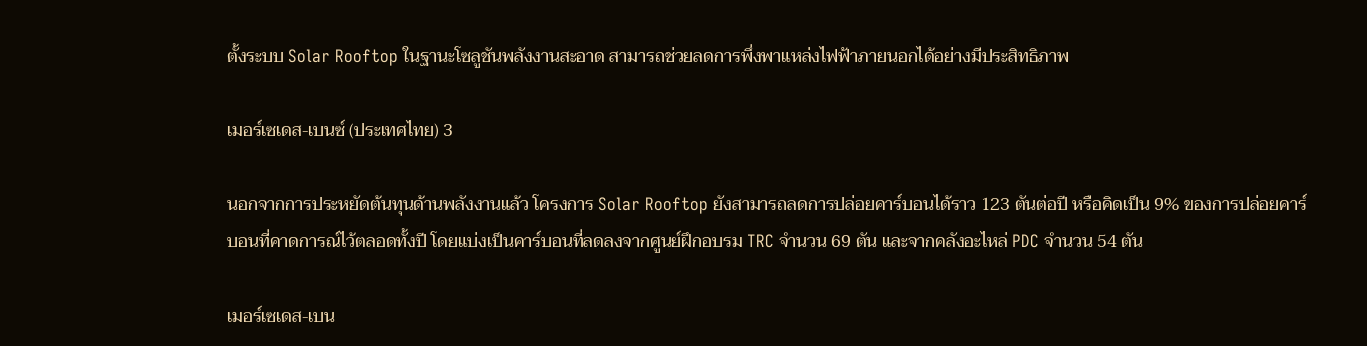ตั้งระบบ Solar Rooftop ในฐานะโซลูชันพลังงานสะอาด สามารถช่วยลดการพึ่งพาแหล่งไฟฟ้าภายนอกได้อย่างมีประสิทธิภาพ

เมอร์เซเดส-เบนซ์ (ประเทศไทย) 3

นอกจากการประหยัดต้นทุนด้านพลังงานแล้ว โครงการ Solar Rooftop ยังสามารถลดการปล่อยคาร์บอนได้ราว 123 ตันต่อปี หรือคิดเป็น 9% ของการปล่อยคาร์บอนที่คาดการณ์ไว้ตลอดทั้งปี โดยแบ่งเป็นคาร์บอนที่ลดลงจากศูนย์ฝึกอบรม TRC จำนวน 69 ตัน และจากคลังอะไหล่ PDC จำนวน 54 ตัน

เมอร์เซเดส-เบน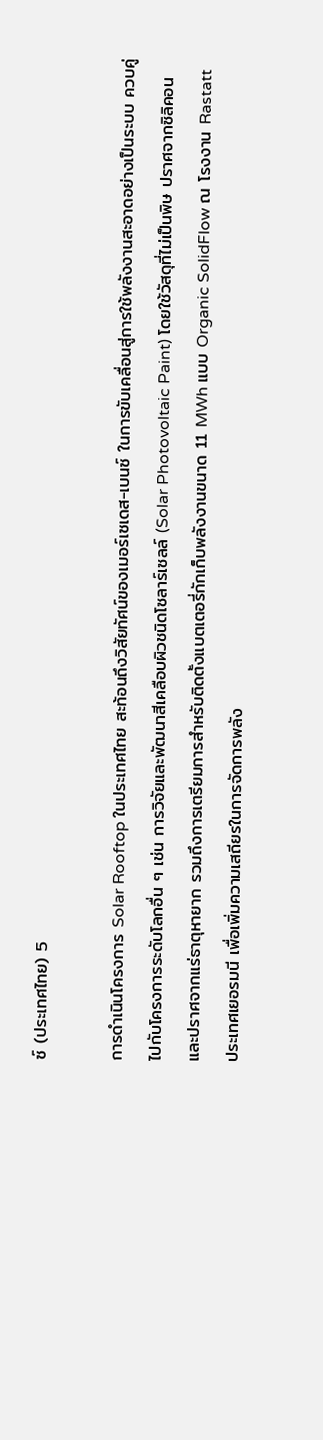ซ์ (ประเทศไทย) 5

การดำเนินโครงการ Solar Rooftop ในประเทศไทย สะท้อนถึงวิสัยทัศน์ของเมอร์เซเดส-เบนซ์ ในการขับเคลื่อนสู่การใช้พลังงานสะอาดอย่างเป็นระบบ ควบคู่ไปกับโครงการระดับโลกอื่น ๆ เช่น การวิจัยและพัฒนาสีเคลือบผิวชนิดโซลาร์เซลล์ (Solar Photovoltaic Paint) โดยใช้วัสดุที่ไม่เป็นพิษ ปราศจากซิลิคอน และปราศจากแร่ธาตุหายาก รวมถึงการเตรียมการสำหรับติดตั้งแบตเตอรี่กักเก็บพลังงานขนาด 11 MWh แบบ Organic SolidFlow ณ โรงงาน Rastatt ประเทศเยอรมนี เพื่อเพิ่มความเสถียรในการจัดการพลัง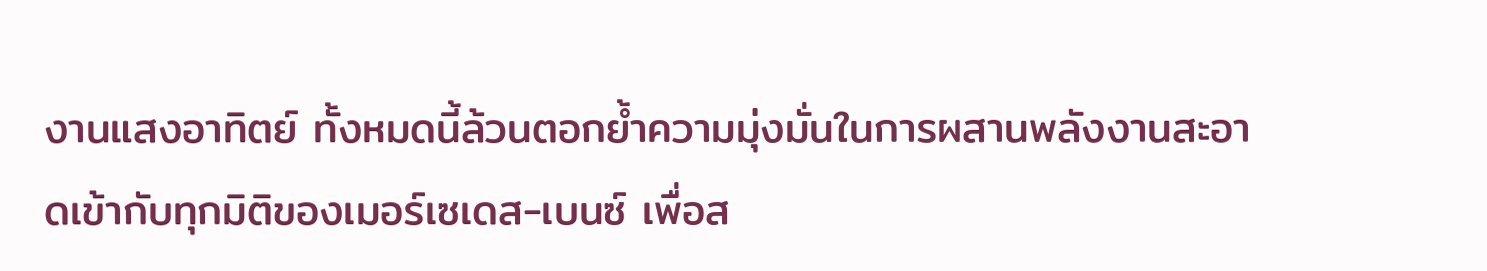งานแสงอาทิตย์ ทั้งหมดนี้ล้วนตอกย้ำความมุ่งมั่นในการผสานพลังงานสะอาดเข้ากับทุกมิติของเมอร์เซเดส-เบนซ์ เพื่อส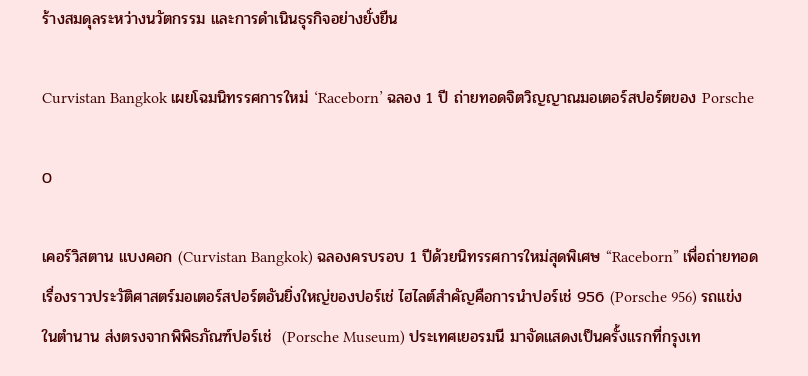ร้างสมดุลระหว่างนวัตกรรม และการดำเนินธุรกิจอย่างยั่งยืน

Curvistan Bangkok เผยโฉมนิทรรศการใหม่ ‘Raceborn’ ฉลอง 1 ปี ถ่ายทอดจิตวิญญาณมอเตอร์สปอร์ตของ Porsche

0

เคอร์วิสตาน แบงคอก (Curvistan Bangkok) ฉลองครบรอบ 1 ปีด้วยนิทรรศการใหม่สุดพิเศษ “Raceborn” เพื่อถ่ายทอดเรื่องราวประวัติศาสตร์มอเตอร์สปอร์ตอันยิ่งใหญ่ของปอร์เช่ ไฮไลต์สำคัญคือการนำปอร์เช่ 956 (Porsche 956) รถแข่งในตำนาน ส่งตรงจากพิพิธภัณฑ์ปอร์เช่  (Porsche Museum) ประเทศเยอรมนี มาจัดแสดงเป็นครั้งแรกที่กรุงเท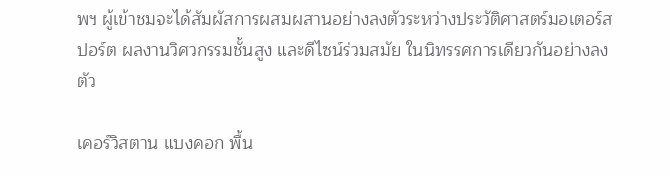พฯ ผู้เข้าชมจะได้สัมผัสการผสมผสานอย่างลงตัวระหว่างประวัติศาสตร์มอเตอร์สปอร์ต ผลงานวิศวกรรมชั้นสูง และดีไซน์ร่วมสมัย ในนิทรรศการเดียวกันอย่างลงตัว

เคอร์วิสตาน แบงคอก พื้น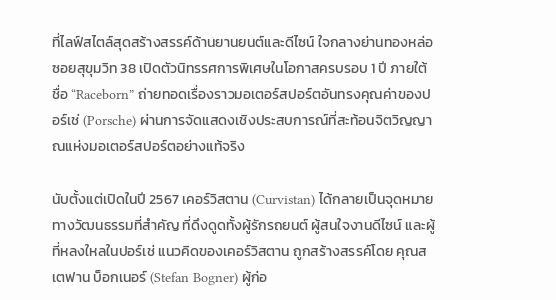ที่ไลฟ์สไตล์สุดสร้างสรรค์ด้านยานยนต์และดีไซน์ ใจกลางย่านทองหล่อ ซอยสุขุมวิท 38 เปิดตัวนิทรรศการพิเศษในโอกาสครบรอบ 1 ปี ภายใต้ชื่อ “Raceborn” ถ่ายทอดเรื่องราวมอเตอร์สปอร์ตอันทรงคุณค่าของปอร์เช่ (Porsche) ผ่านการจัดแสดงเชิงประสบการณ์ที่สะท้อนจิตวิญญาณแห่งมอเตอร์สปอร์ตอย่างแท้จริง

นับตั้งแต่เปิดในปี 2567 เคอร์วิสตาน (Curvistan) ได้กลายเป็นจุดหมายทางวัฒนธรรมที่สำคัญ ที่ดึงดูดทั้งผู้รักรถยนต์ ผู้สนใจงานดีไซน์ และผู้ที่หลงใหลในปอร์เช่ แนวคิดของเคอร์วิสตาน ถูกสร้างสรรค์โดย คุณสเตฟาน บ็อกเนอร์ (Stefan Bogner) ผู้ก่อ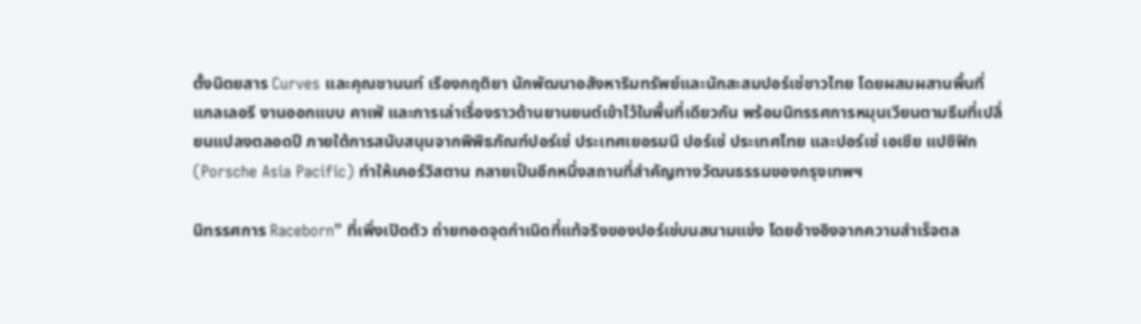ตั้งนิตยสาร Curves และคุณชานนท์ เรืองกฤติยา นักพัฒนาอสังหาริมทรัพย์และนักสะสมปอร์เช่ชาวไทย โดยผสมผสานพื้นที่แกลเลอรี งานออกแบบ คาเฟ่ และการเล่าเรื่องราวด้านยานยนต์เข้าไว้ในพื้นที่เดียวกัน พร้อมนิทรรศการหมุนเวียนตามธีมที่เปลี่ยนแปลงตลอดปี ภายใต้การสนับสนุนจากพิพิธภัณฑ์ปอร์เช่ ประเทศเยอรมนี ปอร์เช่ ประเทศไทย และปอร์เช่ เอเชีย แปซิฟิก (Porsche Asia Pacific) ทำให้เคอร์วิสตาน กลายเป็นอีกหนึ่งสถานที่สำคัญทางวัฒนธรรมของกรุงเทพฯ

นิทรรศการ Raceborn” ที่เพิ่งเปิดตัว ถ่ายทอดจุดกำเนิดที่แท้จริงของปอร์เช่บนสนามแข่ง โดยอ้างอิงจากความสำเร็จตล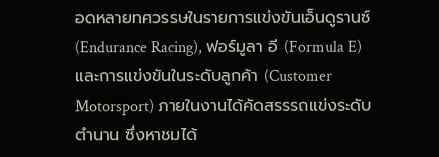อดหลายทศวรรษในรายการแข่งขันเอ็นดูรานซ์ (Endurance Racing), ฟอร์มูลา อี (Formula E) และการแข่งขันในระดับลูกค้า (Customer Motorsport) ภายในงานได้คัดสรรรถแข่งระดับตำนาน ซึ่งหาชมได้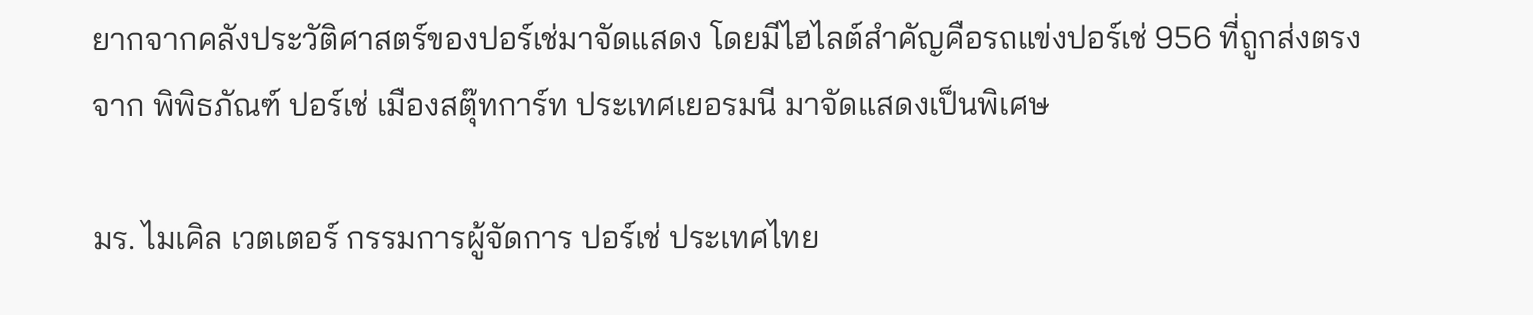ยากจากคลังประวัติศาสตร์ของปอร์เช่มาจัดแสดง โดยมีไฮไลต์สำคัญคือรถแข่งปอร์เช่ 956 ที่ถูกส่งตรงจาก พิพิธภัณฑ์ ปอร์เช่ เมืองสตุ๊ทการ์ท ประเทศเยอรมนี มาจัดแสดงเป็นพิเศษ

มร. ไมเคิล เวตเตอร์ กรรมการผู้จัดการ ปอร์เช่ ประเทศไทย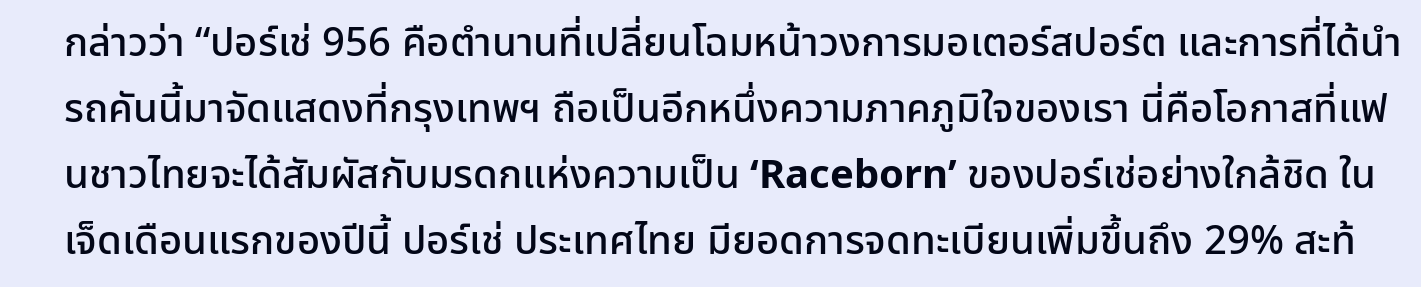กล่าวว่า “ปอร์เช่ 956 คือตำนานที่เปลี่ยนโฉมหน้าวงการมอเตอร์สปอร์ต และการที่ได้นำรถคันนี้มาจัดแสดงที่กรุงเทพฯ ถือเป็นอีกหนึ่งความภาคภูมิใจของเรา นี่คือโอกาสที่แฟนชาวไทยจะได้สัมผัสกับมรดกแห่งความเป็น ‘Raceborn’ ของปอร์เช่อย่างใกล้ชิด ในเจ็ดเดือนแรกของปีนี้ ปอร์เช่ ประเทศไทย มียอดการจดทะเบียนเพิ่มขึ้นถึง 29% สะท้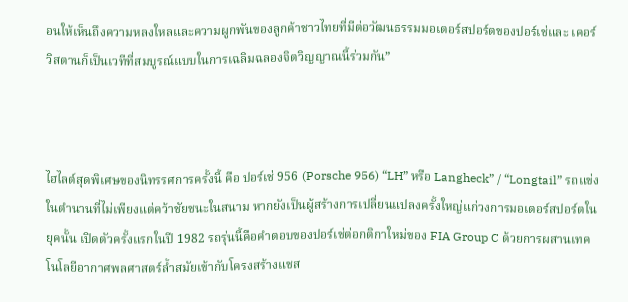อนให้เห็นถึงความหลงใหลและความผูกพันของลูกค้าชาวไทยที่มีต่อวัฒนธรรมมอเตอร์สปอร์ตของปอร์เช่และ เคอร์วิสตานก็เป็นเวทีที่สมบูรณ์แบบในการเฉลิมฉลองจิตวิญญาณนี้ร่วมกัน”



ไฮไลต์สุดพิเศษของนิทรรศการครั้งนี้ คือ ปอร์เช่ 956 (Porsche 956) “LH” หรือ Langheck” / “Longtail” รถแข่งในตำนานที่ไม่เพียงแต่คว้าชัยชนะในสนาม หากยังเป็นผู้สร้างการเปลี่ยนแปลงครั้งใหญ่แก่วงการมอเตอร์สปอร์ตในยุคนั้น เปิดตัวครั้งแรกในปี 1982 รถรุ่นนี้คือคำตอบของปอร์เช่ต่อกติกาใหม่ของ FIA Group C ด้วยการผสานเทคโนโลยีอากาศพลศาสตร์ล้ำสมัยเข้ากับโครงสร้างแชส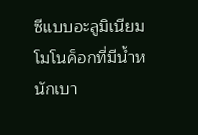ซีแบบอะลูมิเนียม
โมโนค็อกที่มีน้ำหนักเบา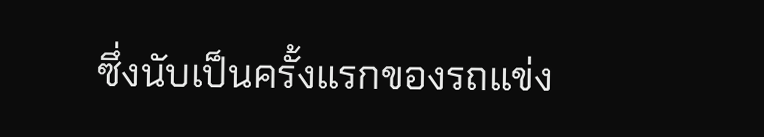ซึ่งนับเป็นครั้งแรกของรถแข่ง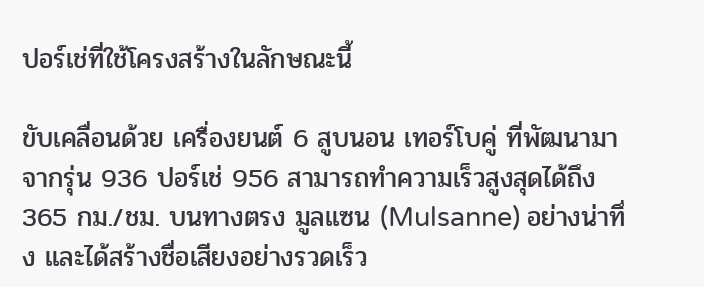ปอร์เช่ที่ใช้โครงสร้างในลักษณะนี้

ขับเคลื่อนด้วย เครื่องยนต์ 6 สูบนอน เทอร์โบคู่ ที่พัฒนามาจากรุ่น 936 ปอร์เช่ 956 สามารถทำความเร็วสูงสุดได้ถึง 365 กม./ชม. บนทางตรง มูลแซน (Mulsanne) อย่างน่าทึ่ง และได้สร้างชื่อเสียงอย่างรวดเร็ว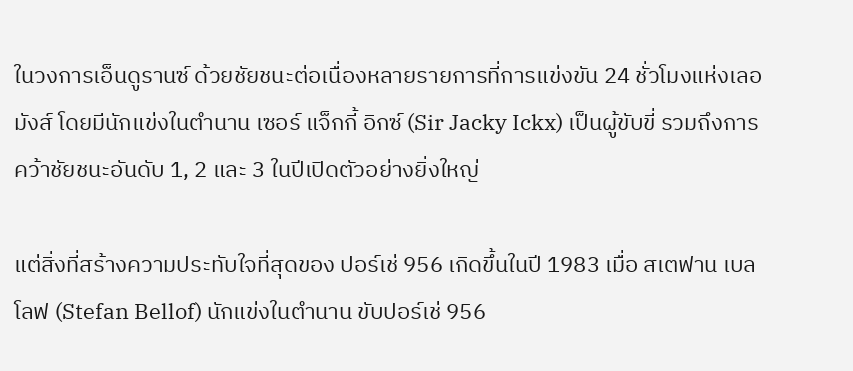ในวงการเอ็นดูรานซ์ ด้วยชัยชนะต่อเนื่องหลายรายการที่การแข่งขัน 24 ชั่วโมงแห่งเลอมังส์ โดยมีนักแข่งในตำนาน เซอร์ แจ็กกี้ อิกซ์ (Sir Jacky Ickx) เป็นผู้ขับขี่ รวมถึงการคว้าชัยชนะอันดับ 1, 2 และ 3 ในปีเปิดตัวอย่างยิ่งใหญ่

แต่สิ่งที่สร้างความประทับใจที่สุดของ ปอร์เช่ 956 เกิดขึ้นในปี 1983 เมื่อ สเตฟาน เบลโลฟ (Stefan Bellof) นักแข่งในตำนาน ขับปอร์เช่ 956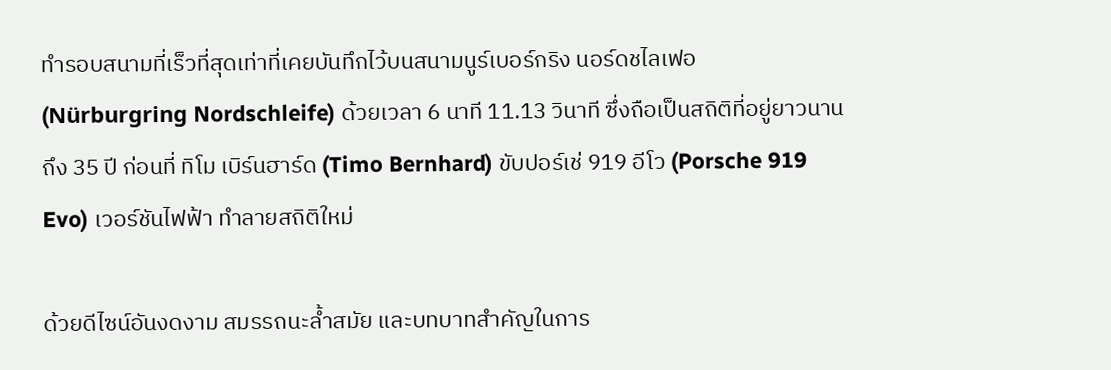ทำรอบสนามที่เร็วที่สุดเท่าที่เคยบันทึกไว้บนสนามนูร์เบอร์กริง นอร์ดชไลเฟอ (Nürburgring Nordschleife) ด้วยเวลา 6 นาที 11.13 วินาที ซึ่งถือเป็นสถิติที่อยู่ยาวนานถึง 35 ปี ก่อนที่ ทิโม เบิร์นฮาร์ด (Timo Bernhard) ขับปอร์เช่ 919 อีโว (Porsche 919 Evo) เวอร์ชันไฟฟ้า ทำลายสถิติใหม่

ด้วยดีไซน์อันงดงาม สมรรถนะล้ำสมัย และบทบาทสำคัญในการ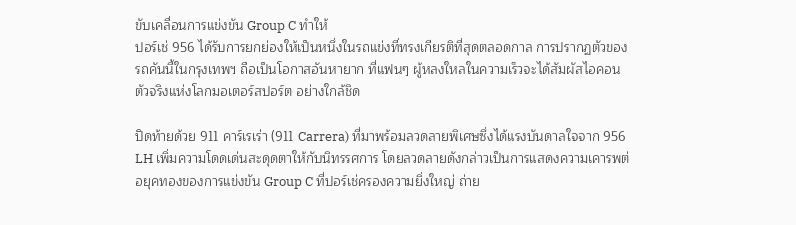ขับเคลื่อนการแข่งขัน Group C ทำให้
ปอร์เช่ 956 ได้รับการยกย่องให้เป็นหนึ่งในรถแข่งที่ทรงเกียรติที่สุดตลอดกาล การปรากฏตัวของรถคันนี้ในกรุงเทพฯ ถือเป็นโอกาสอันหายาก ที่แฟนๆ ผู้หลงใหลในความเร็วจะได้สัมผัสไอคอนตัวจริงแห่งโลกมอเตอร์สปอร์ต อย่างใกล้ชิด

ปิดท้ายด้วย 911 คาร์เรเร่า (911 Carrera) ที่มาพร้อมลวดลายพิเศษซึ่งได้แรงบันดาลใจจาก 956 LH เพิ่มความโดดเด่นสะดุดตาให้กับนิทรรศการ โดยลวดลายดังกล่าวเป็นการแสดงความเคารพต่อยุคทองของการแข่งขัน Group C ที่ปอร์เช่ครองความยิ่งใหญ่ ถ่าย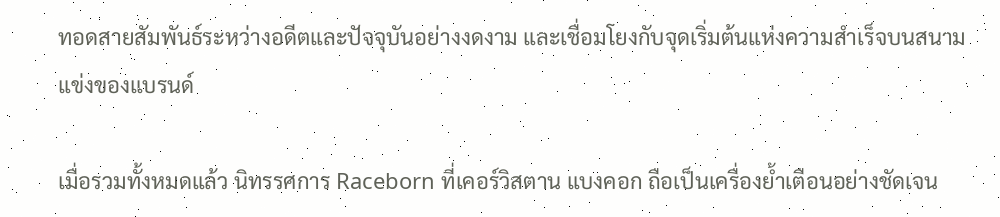ทอดสายสัมพันธ์ระหว่างอดีตและปัจจุบันอย่างงดงาม และเชื่อมโยงกับจุดเริ่มต้นแห่งความสำเร็จบนสนามแข่งของแบรนด์

เมื่อรวมทั้งหมดแล้ว นิทรรศการ Raceborn ที่เคอร์วิสตาน แบงคอก ถือเป็นเครื่องย้ำเตือนอย่างชัดเจน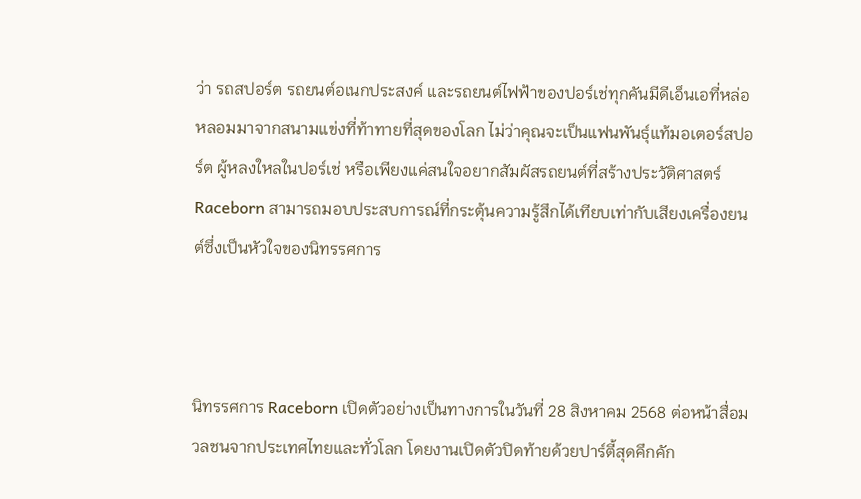ว่า รถสปอร์ต รถยนต์อเนกประสงค์ และรถยนต์ไฟฟ้าของปอร์เช่ทุกคันมีดีเอ็นเอที่หล่อหลอมมาจากสนามแข่งที่ท้าทายที่สุดของโลก ไม่ว่าคุณจะเป็นแฟนพันธุ์แท้มอเตอร์สปอร์ต ผู้หลงใหลในปอร์เช่ หรือเพียงแค่สนใจอยากสัมผัสรถยนต์ที่สร้างประวัติศาสตร์ Raceborn สามารถมอบประสบการณ์ที่กระตุ้นความรู้สึกได้เทียบเท่ากับเสียงเครื่องยนต์ซึ่งเป็นหัวใจของนิทรรศการ



นิทรรศการ Raceborn เปิดตัวอย่างเป็นทางการในวันที่ 28 สิงหาคม 2568 ต่อหน้าสื่อมวลชนจากประเทศไทยและทั่วโลก โดยงานเปิดตัวปิดท้ายด้วยปาร์ตี้สุดคึกคัก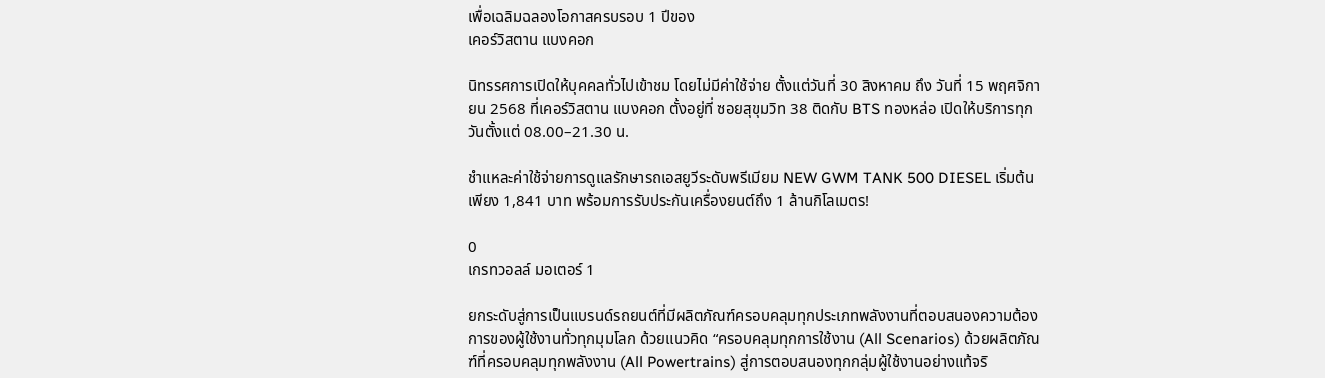เพื่อเฉลิมฉลองโอกาสครบรอบ 1 ปีของ
เคอร์วิสตาน แบงคอก

นิทรรศการเปิดให้บุคคลทั่วไปเข้าชม โดยไม่มีค่าใช้จ่าย ตั้งแต่วันที่ 30 สิงหาคม ถึง วันที่ 15 พฤศจิกายน 2568 ที่เคอร์วิสตาน แบงคอก ตั้งอยู่ที่ ซอยสุขุมวิท 38 ติดกับ BTS ทองหล่อ เปิดให้บริการทุกวันตั้งแต่ 08.00–21.30 น.

ชำแหละค่าใช้จ่ายการดูแลรักษารถเอสยูวีระดับพรีเมียม NEW GWM TANK 500 DIESEL เริ่มต้นเพียง 1,841 บาท พร้อมการรับประกันเครื่องยนต์ถึง 1 ล้านกิโลเมตร!

0
เกรทวอลล์ มอเตอร์ 1

ยกระดับสู่การเป็นแบรนด์รถยนต์ที่มีผลิตภัณฑ์ครอบคลุมทุกประเภทพลังงานที่ตอบสนองความต้องการของผู้ใช้งานทั่วทุกมุมโลก ด้วยแนวคิด “ครอบคลุมทุกการใช้งาน (All Scenarios) ด้วยผลิตภัณฑ์ที่ครอบคลุมทุกพลังงาน (All Powertrains) สู่การตอบสนองทุกกลุ่มผู้ใช้งานอย่างแท้จริ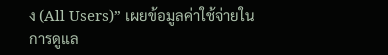ง (All Users)” เผยข้อมูลค่าใช้จ่ายในการดูแล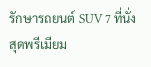รักษารถยนต์ SUV 7 ที่นั่งสุดพรีเมียม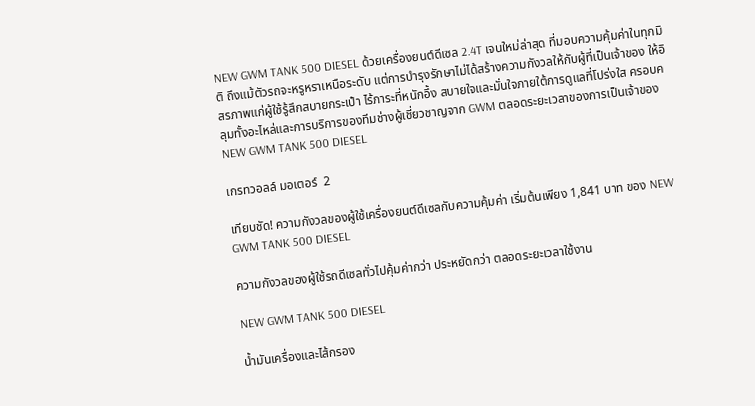NEW GWM TANK 500 DIESEL ด้วยเครื่องยนต์ดีเซล 2.4T เจนใหม่ล่าสุด ที่มอบความคุ้มค่าในทุกมิติ ถึงแม้ตัวรถจะหรูหราเหนือระดับ แต่การบำรุงรักษาไม่ได้สร้างความกังวลให้กับผู้ที่เป็นเจ้าของ ให้อิสรภาพแก่ผู้ใช้รู้สึกสบายกระเป๋า ไร้ภาระที่หนักอึ้ง สบายใจและมั่นใจภายใต้การดูแลที่โปร่งใส ครอบคลุมทั้งอะไหล่และการบริการของทีมช่างผู้เชี่ยวชาญจาก GWM ตลอดระยะเวลาของการเป็นเจ้าของ NEW GWM TANK 500 DIESEL

เกรทวอลล์ มอเตอร์  2

เทียบชัด! ความกังวลของผู้ใช้เครื่องยนต์ดีเซลกับความคุ้มค่า เริ่มต้นเพียง 1,841 บาท ของ NEW GWM TANK 500 DIESEL

ความกังวลของผู้ใช้รถดีเซลทั่วไปคุ้มค่ากว่า ประหยัดกว่า ตลอดระยะเวลาใช้งาน

NEW GWM TANK 500 DIESEL

น้ำมันเครื่องและไส้กรอง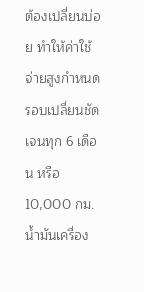ต้องเปลี่ยนบ่อย ทำให้ค่าใช้จ่ายสูงกำหนดรอบเปลี่ยนชัดเจนทุก 6 เดือน หรือ 10,000 กม. น้ำมันเครื่อง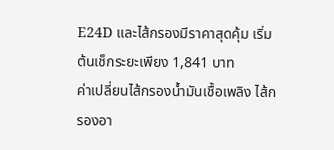E24D และไส้กรองมีราคาสุดคุ้ม เริ่มต้นเช็กระยะเพียง 1,841 บาท
ค่าเปลี่ยนไส้กรองน้ำมันเชื้อเพลิง ไส้กรองอา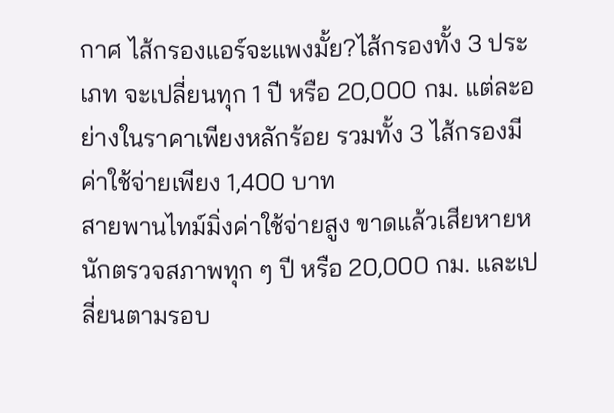กาศ ไส้กรองแอร์จะแพงมั้ย?ไส้กรองทั้ง 3 ประเภท จะเปลี่ยนทุก 1 ปี หรือ 20,000 กม. แต่ละอย่างในราคาเพียงหลักร้อย รวมทั้ง 3 ไส้กรองมีค่าใช้จ่ายเพียง 1,400 บาท
สายพานไทม์มิ่งค่าใช้จ่ายสูง ขาดแล้วเสียหายหนักตรวจสภาพทุก ๆ ปี หรือ 20,000 กม. และเปลี่ยนตามรอบ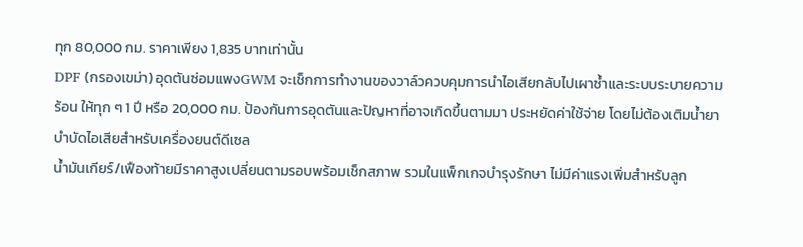ทุก 80,000 กม. ราคาเพียง 1,835 บาทเท่านั้น
DPF (กรองเขม่า) อุดตันซ่อมแพงGWM จะเช็กการทำงานของวาล์วควบคุมการนำไอเสียกลับไปเผาซ้ำและระบบระบายความร้อน ให้ทุก ๆ 1 ปี หรือ 20,000 กม. ป้องกันการอุดตันและปัญหาที่อาจเกิดขึ้นตามมา ประหยัดค่าใช้จ่าย โดยไม่ต้องเติมน้ำยาบำบัดไอเสียสำหรับเครื่องยนต์ดีเซล
น้ำมันเกียร์/เฟืองท้ายมีราคาสูงเปลี่ยนตามรอบพร้อมเช็กสภาพ รวมในแพ็กเกจบำรุงรักษา ไม่มีค่าแรงเพิ่มสำหรับลูก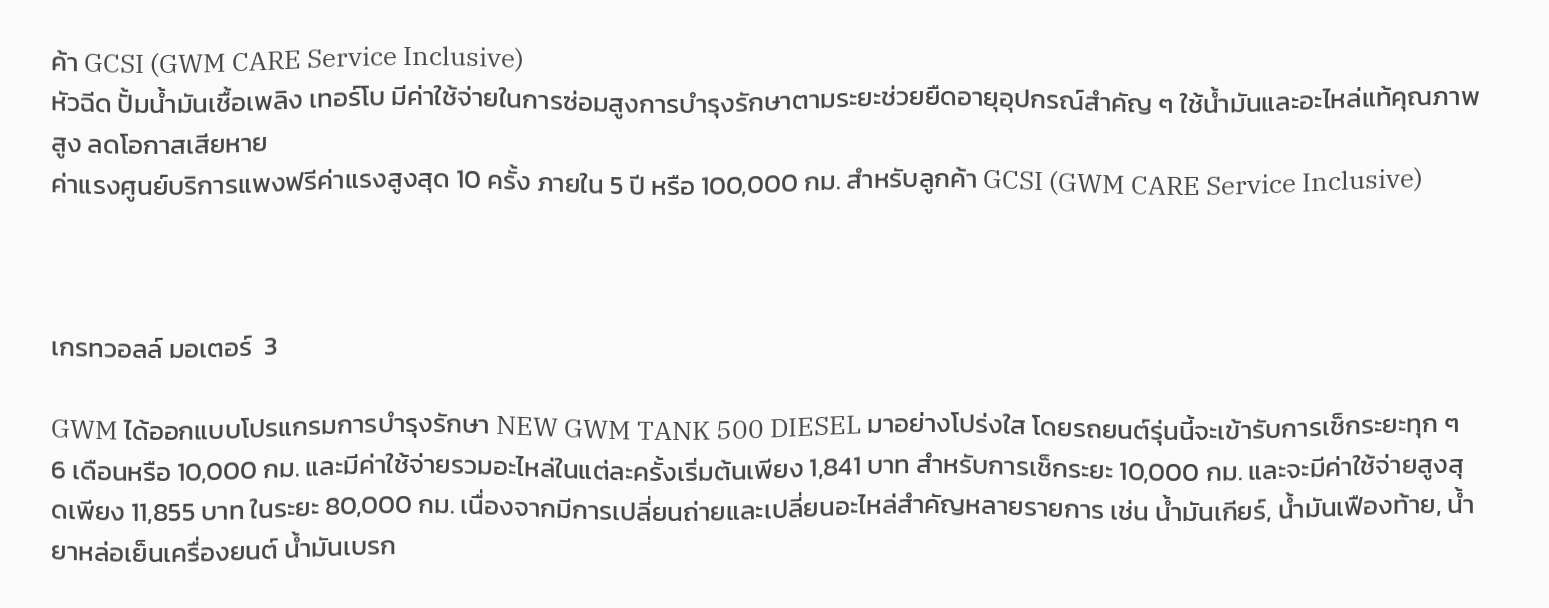ค้า GCSI (GWM CARE Service Inclusive)
หัวฉีด ปั้มน้ำมันเชื้อเพลิง เทอร์โบ มีค่าใช้จ่ายในการซ่อมสูงการบำรุงรักษาตามระยะช่วยยืดอายุอุปกรณ์สำคัญ ๆ ใช้น้ำมันและอะไหล่แท้คุณภาพสูง ลดโอกาสเสียหาย
ค่าแรงศูนย์บริการแพงฟรีค่าแรงสูงสุด 10 ครั้ง ภายใน 5 ปี หรือ 100,000 กม. สำหรับลูกค้า GCSI (GWM CARE Service Inclusive)



เกรทวอลล์ มอเตอร์  3

GWM ได้ออกแบบโปรแกรมการบำรุงรักษา NEW GWM TANK 500 DIESEL มาอย่างโปร่งใส โดยรถยนต์รุ่นนี้จะเข้ารับการเช็กระยะทุก ๆ 6 เดือนหรือ 10,000 กม. และมีค่าใช้จ่ายรวมอะไหล่ในแต่ละครั้งเริ่มต้นเพียง 1,841 บาท สำหรับการเช็กระยะ 10,000 กม. และจะมีค่าใช้จ่ายสูงสุดเพียง 11,855 บาท ในระยะ 80,000 กม. เนื่องจากมีการเปลี่ยนถ่ายและเปลี่ยนอะไหล่สำคัญหลายรายการ เช่น น้ำมันเกียร์, น้ำมันเฟืองท้าย, น้ำยาหล่อเย็นเครื่องยนต์ น้ำมันเบรก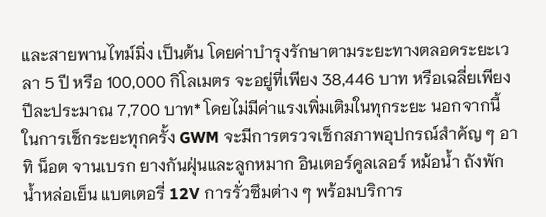และสายพานไทม์มิ่ง เป็นต้น โดยค่าบำรุงรักษาตามระยะทางตลอดระยะเวลา 5 ปี หรือ 100,000 กิโลเมตร จะอยู่ที่เพียง 38,446 บาท หรือเฉลี่ยเพียงปีละประมาณ 7,700 บาท* โดยไม่มีค่าแรงเพิ่มเติมในทุกระยะ นอกจากนี้ ในการเช็กระยะทุกครั้ง GWM จะมีการตรวจเช็กสภาพอุปกรณ์สำคัญ ๆ อาทิ น็อต จานเบรก ยางกันฝุ่นและลูกหมาก อินเตอร์คูลเลอร์ หม้อน้ำ ถังพักน้ำหล่อเย็น แบตเตอรี่ 12V การรั่วซึมต่าง ๆ พร้อมบริการ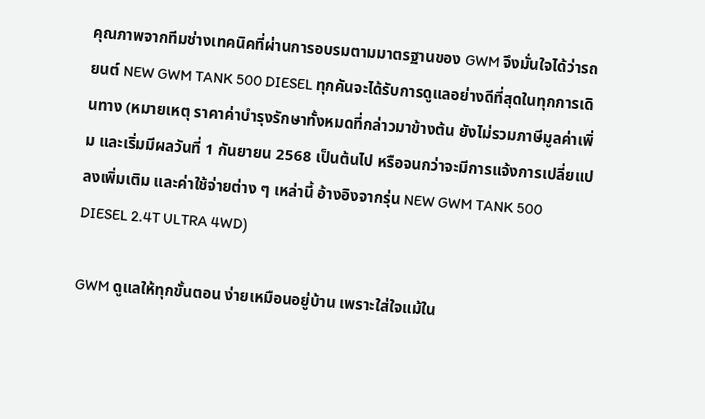คุณภาพจากทีมช่างเทคนิคที่ผ่านการอบรมตามมาตรฐานของ GWM จึงมั่นใจได้ว่ารถยนต์ NEW GWM TANK 500 DIESEL ทุกคันจะได้รับการดูแลอย่างดีที่สุดในทุกการเดินทาง (หมายเหตุ ราคาค่าบำรุงรักษาทั้งหมดที่กล่าวมาข้างต้น ยังไม่รวมภาษีมูลค่าเพิ่ม และเริ่มมีผลวันที่ 1 กันยายน 2568 เป็นต้นไป หรือจนกว่าจะมีการแจ้งการเปลี่ยแปลงเพิ่มเติม และค่าใช้จ่ายต่าง ๆ เหล่านี้ อ้างอิงจากรุ่น NEW GWM TANK 500 DIESEL 2.4T ULTRA 4WD)

GWM ดูแลให้ทุกขั้นตอน ง่ายเหมือนอยู่บ้าน เพราะใส่ใจแม้ใน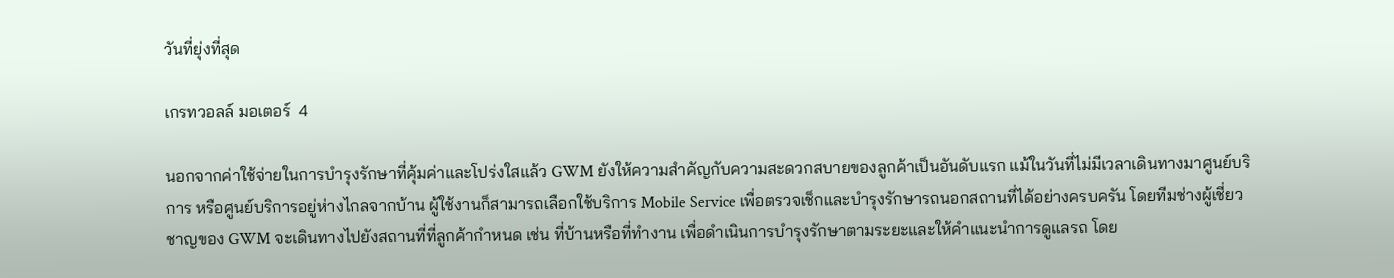วันที่ยุ่งที่สุด

เกรทวอลล์ มอเตอร์  4

นอกจากค่าใช้จ่ายในการบำรุงรักษาที่คุ้มค่าและโปร่งใสแล้ว GWM ยังให้ความสำคัญกับความสะดวกสบายของลูกค้าเป็นอันดับแรก แม้ในวันที่ไม่มีเวลาเดินทางมาศูนย์บริการ หรือศูนย์บริการอยู่ห่างไกลจากบ้าน ผู้ใช้งานก็สามารถเลือกใช้บริการ Mobile Service เพื่อตรวจเช็กและบำรุงรักษารถนอกสถานที่ได้อย่างครบครัน โดยทีมช่างผู้เชี่ยวชาญของ GWM จะเดินทางไปยังสถานที่ที่ลูกค้ากำหนด เช่น ที่บ้านหรือที่ทำงาน เพื่อดำเนินการบำรุงรักษาตามระยะและให้คำแนะนำการดูแลรถ โดย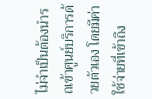ไม่จำเป็นต้องนำรถเข้าศูนย์บริการด้วยตัวเอง โดยมีค่าใช้จ่ายที่เข้าถึง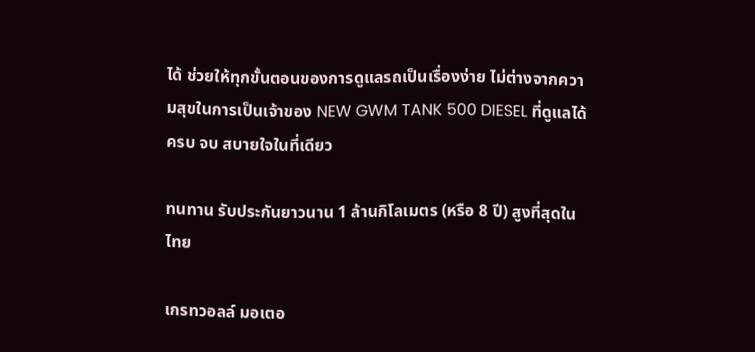ได้ ช่วยให้ทุกขั้นตอนของการดูแลรถเป็นเรื่องง่าย ไม่ต่างจากความสุขในการเป็นเจ้าของ NEW GWM TANK 500 DIESEL ที่ดูแลได้ครบ จบ สบายใจในที่เดียว

ทนทาน รับประกันยาวนาน 1 ล้านกิโลเมตร (หรือ 8 ปี) สูงที่สุดในไทย

เกรทวอลล์ มอเตอ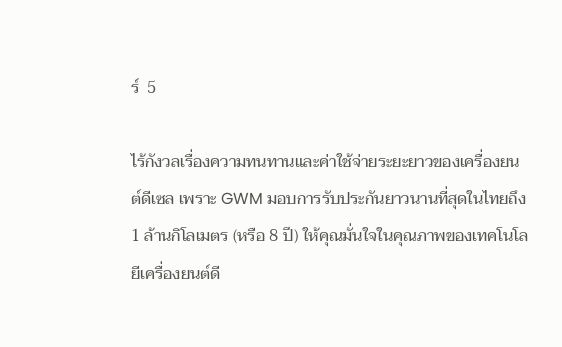ร์  5

ไร้กังวลเรื่องความทนทานและค่าใช้จ่ายระยะยาวของเครื่องยนต์ดีเซล เพราะ GWM มอบการรับประกันยาวนานที่สุดในไทยถึง 1 ล้านกิโลเมตร (หรือ 8 ปี) ให้คุณมั่นใจในคุณภาพของเทคโนโลยีเครื่องยนต์ดี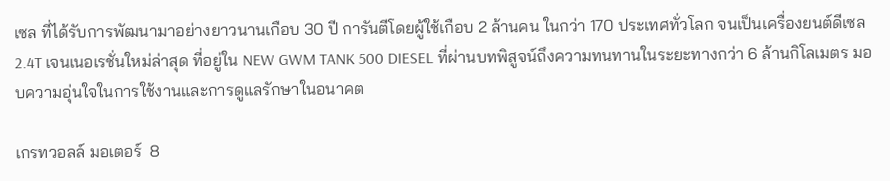เซล ที่ได้รับการพัฒนามาอย่างยาวนานเกือบ 30 ปี การันตีโดยผู้ใช้เกือบ 2 ล้านคน ในกว่า 170 ประเทศทั่วโลก จนเป็นเครื่องยนต์ดีเซล 2.4T เจนเนอเรชั่นใหม่ล่าสุด ที่อยู่ใน NEW GWM TANK 500 DIESEL ที่ผ่านบทพิสูจน์ถึงความทนทานในระยะทางกว่า 6 ล้านกิโลเมตร มอบความอุ่นใจในการใช้งานและการดูแลรักษาในอนาคต

เกรทวอลล์ มอเตอร์  8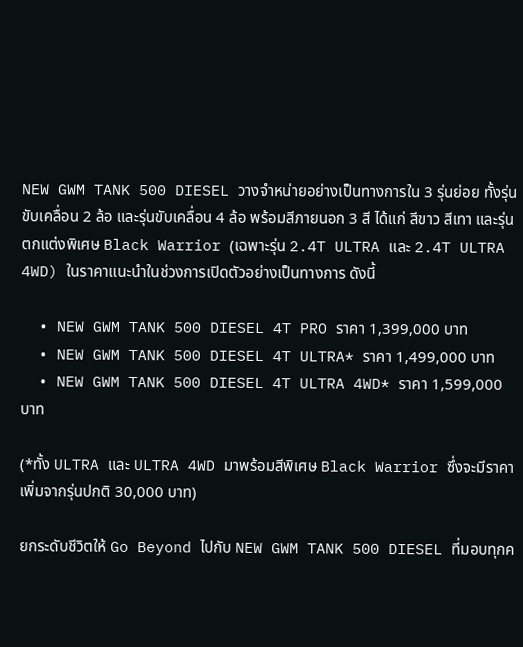NEW GWM TANK 500 DIESEL วางจำหน่ายอย่างเป็นทางการใน 3 รุ่นย่อย ทั้งรุ่นขับเคลื่อน 2 ล้อ และรุ่นขับเคลื่อน 4 ล้อ พร้อมสีภายนอก 3 สี ได้แก่ สีขาว สีเทา และรุ่นตกแต่งพิเศษ Black Warrior (เฉพาะรุ่น 2.4T ULTRA และ 2.4T ULTRA 4WD) ในราคาแนะนำในช่วงการเปิดตัวอย่างเป็นทางการ ดังนี้

  • NEW GWM TANK 500 DIESEL 4T PRO ราคา 1,399,000 บาท
  • NEW GWM TANK 500 DIESEL 4T ULTRA* ราคา 1,499,000 บาท
  • NEW GWM TANK 500 DIESEL 4T ULTRA 4WD* ราคา 1,599,000 บาท

(*ทั้ง ULTRA และ ULTRA 4WD มาพร้อมสีพิเศษ Black Warrior ซึ่งจะมีราคาเพิ่มจากรุ่นปกติ 30,000 บาท)

ยกระดับชีวิตให้ Go Beyond ไปกับ NEW GWM TANK 500 DIESEL ที่มอบทุกค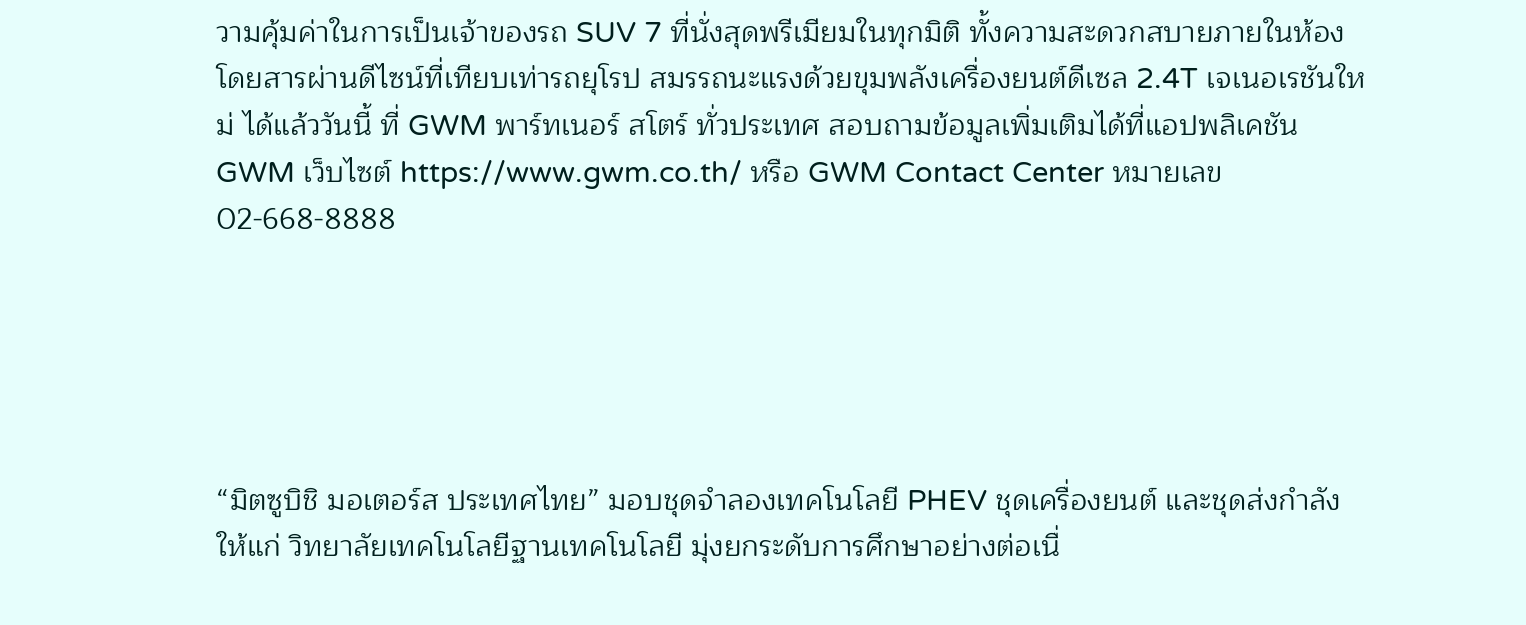วามคุ้มค่าในการเป็นเจ้าของรถ SUV 7 ที่นั่งสุดพรีเมียมในทุกมิติ ทั้งความสะดวกสบายภายในห้องโดยสารผ่านดีไซน์ที่เทียบเท่ารถยุโรป สมรรถนะแรงด้วยขุมพลังเครื่องยนต์ดีเซล 2.4T เจเนอเรชันใหม่ ได้แล้ววันนี้ ที่ GWM พาร์ทเนอร์ สโตร์ ทั่วประเทศ สอบถามข้อมูลเพิ่มเติมได้ที่แอปพลิเคชัน GWM เว็บไซต์ https://www.gwm.co.th/ หรือ GWM Contact Center หมายเลข 02-668-8888





“มิตซูบิชิ มอเตอร์ส ประเทศไทย” มอบชุดจำลองเทคโนโลยี PHEV ชุดเครื่องยนต์ และชุดส่งกำลัง ให้แก่ วิทยาลัยเทคโนโลยีฐานเทคโนโลยี มุ่งยกระดับการศึกษาอย่างต่อเนื่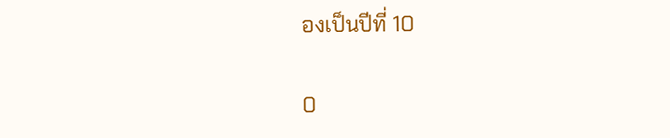องเป็นปีที่ 10

0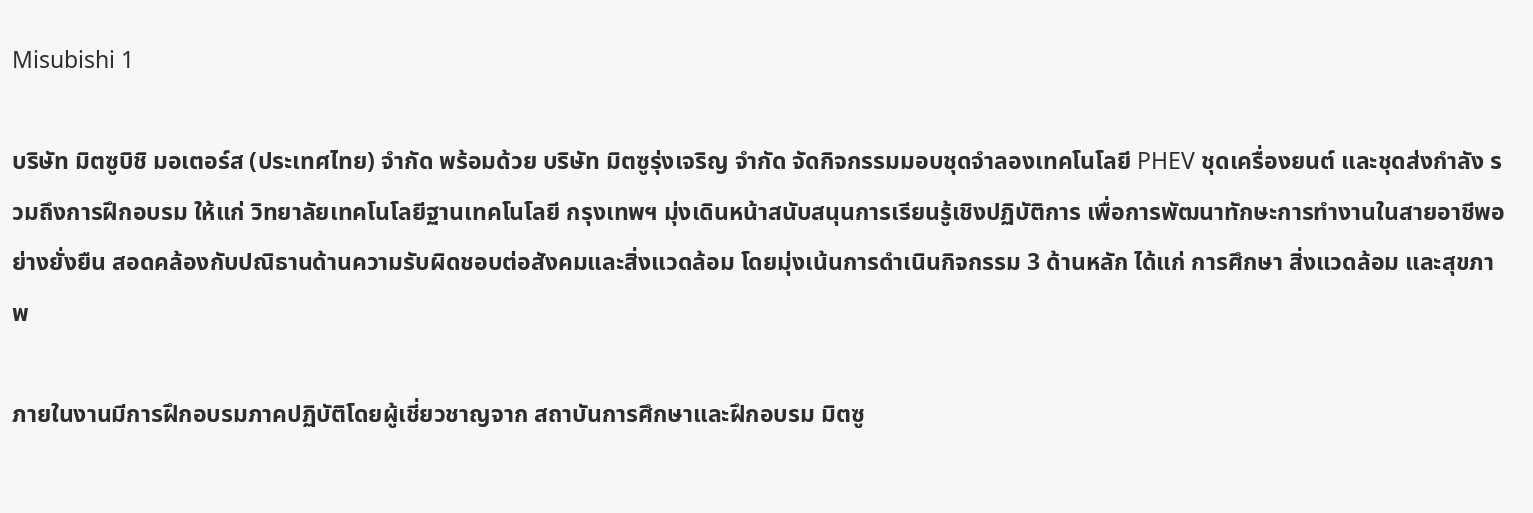Misubishi 1

บริษัท มิตซูบิชิ มอเตอร์ส (ประเทศไทย) จำกัด พร้อมด้วย บริษัท มิตซูรุ่งเจริญ จำกัด จัดกิจกรรมมอบชุดจำลองเทคโนโลยี PHEV ชุดเครื่องยนต์ และชุดส่งกำลัง รวมถึงการฝึกอบรม ให้แก่ วิทยาลัยเทคโนโลยีฐานเทคโนโลยี กรุงเทพฯ มุ่งเดินหน้าสนับสนุนการเรียนรู้เชิงปฏิบัติการ เพื่อการพัฒนาทักษะการทำงานในสายอาชีพอย่างยั่งยืน สอดคล้องกับปณิธานด้านความรับผิดชอบต่อสังคมและสิ่งแวดล้อม โดยมุ่งเน้นการดำเนินกิจกรรม 3 ด้านหลัก ได้แก่ การศึกษา สิ่งแวดล้อม และสุขภาพ

ภายในงานมีการฝึกอบรมภาคปฏิบัติโดยผู้เชี่ยวชาญจาก สถาบันการศึกษาและฝึกอบรม มิตซู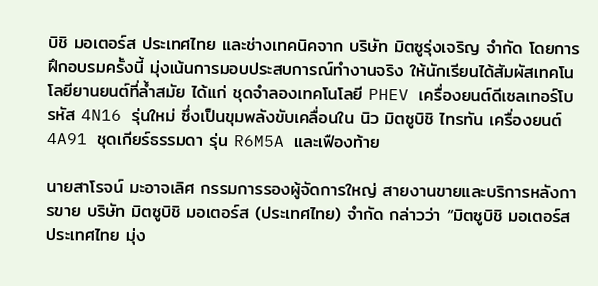บิชิ มอเตอร์ส ประเทศไทย และช่างเทคนิคจาก บริษัท มิตซูรุ่งเจริญ จำกัด โดยการฝึกอบรมครั้งนี้ มุ่งเน้นการมอบประสบการณ์ทำงานจริง ให้นักเรียนได้สัมผัสเทคโนโลยียานยนต์ที่ล้ำสมัย ได้แก่ ชุดจำลองเทคโนโลยี PHEV เครื่องยนต์ดีเซลเทอร์โบ รหัส 4N16 รุ่นใหม่ ซึ่งเป็นขุมพลังขับเคลื่อนใน นิว มิตซูบิชิ ไทรทัน เครื่องยนต์ 4A91 ชุดเกียร์ธรรมดา รุ่น R6M5A และเฟืองท้าย

นายสาโรจน์ มะอาจเลิศ กรรมการรองผู้จัดการใหญ่ สายงานขายและบริการหลังการขาย บริษัท มิตซูบิชิ มอเตอร์ส (ประเทศไทย) จำกัด กล่าวว่า “มิตซูบิชิ มอเตอร์ส ประเทศไทย มุ่ง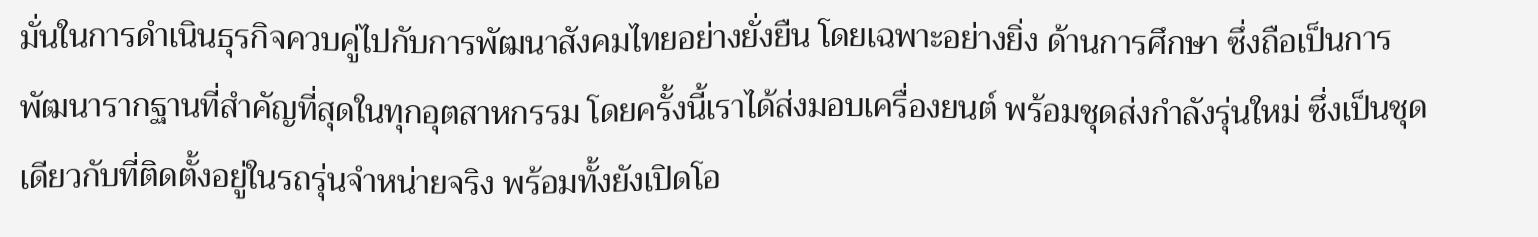มั่นในการดำเนินธุรกิจควบคู่ไปกับการพัฒนาสังคมไทยอย่างยั่งยืน โดยเฉพาะอย่างยิ่ง ด้านการศึกษา ซึ่งถือเป็นการพัฒนารากฐานที่สำคัญที่สุดในทุกอุตสาหกรรม โดยครั้งนี้เราได้ส่งมอบเครื่องยนต์ พร้อมชุดส่งกำลังรุ่นใหม่ ซึ่งเป็นชุดเดียวกับที่ติดตั้งอยู่ในรถรุ่นจำหน่ายจริง พร้อมทั้งยังเปิดโอ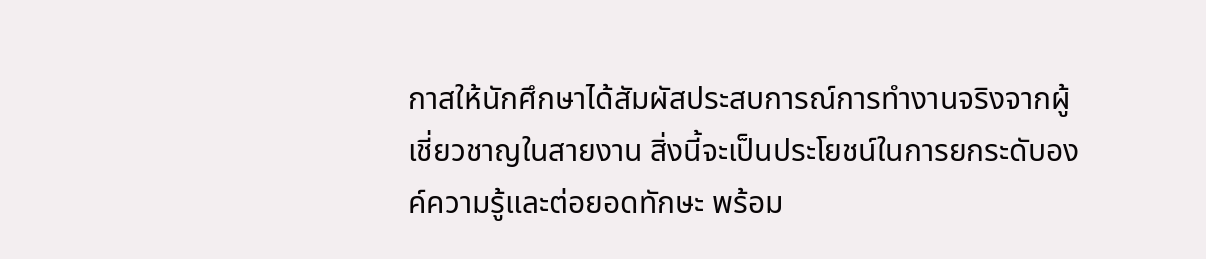กาสให้นักศึกษาได้สัมผัสประสบการณ์การทำงานจริงจากผู้เชี่ยวชาญในสายงาน สิ่งนี้จะเป็นประโยชน์ในการยกระดับองค์ความรู้และต่อยอดทักษะ พร้อม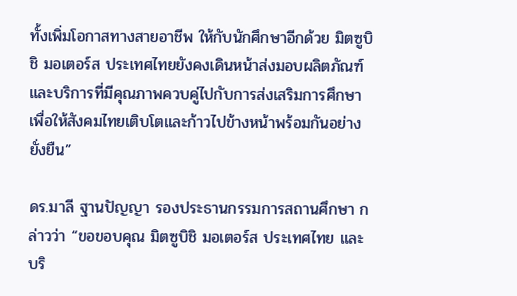ทั้งเพิ่มโอกาสทางสายอาชีพ ให้กับนักศึกษาอีกด้วย มิตซูบิชิ มอเตอร์ส ประเทศไทยยังคงเดินหน้าส่งมอบผลิตภัณฑ์และบริการที่มีคุณภาพควบคู่ไปกับการส่งเสริมการศึกษา เพื่อให้สังคมไทยเติบโตและก้าวไปข้างหน้าพร้อมกันอย่างยั่งยืน”

ดร.มาลี ฐานปัญญา รองประธานกรรมการสถานศึกษา กล่าวว่า “ขอขอบคุณ มิตซูบิชิ มอเตอร์ส ประเทศไทย และ บริ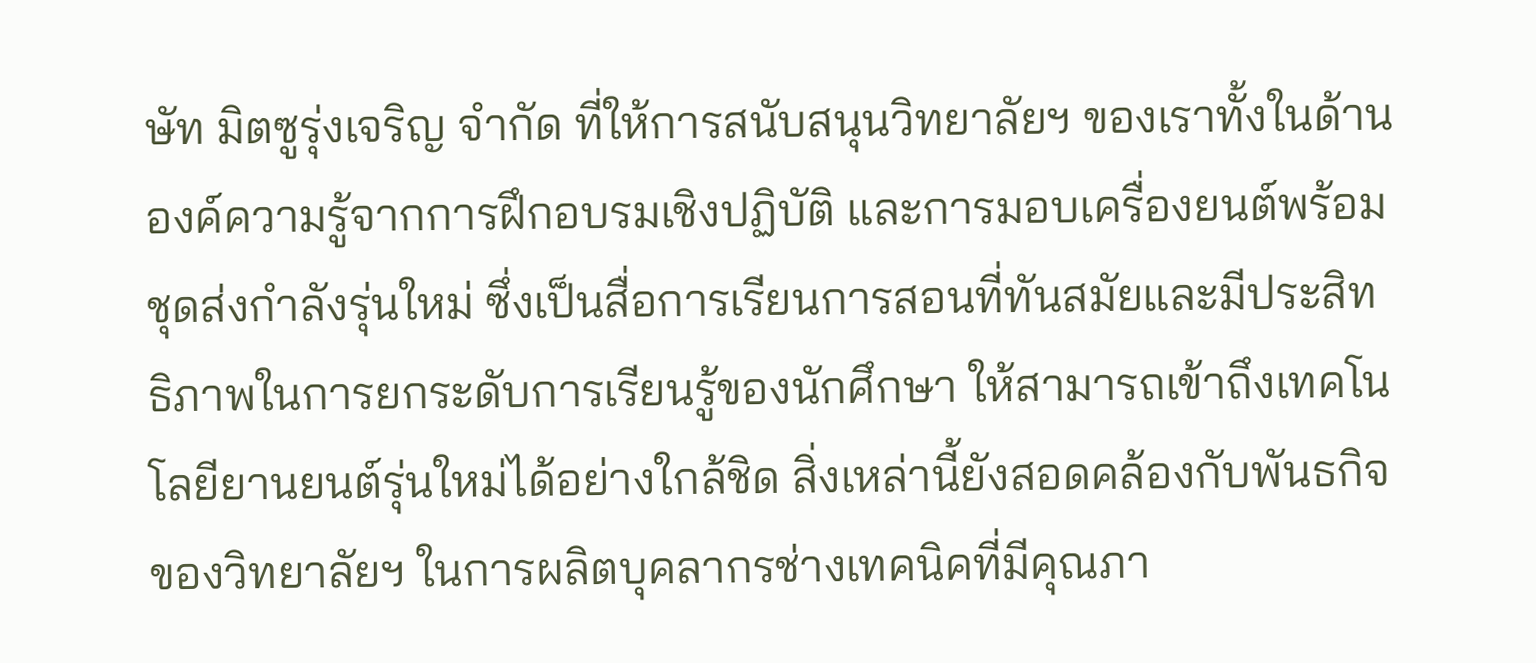ษัท มิตซูรุ่งเจริญ จำกัด ที่ให้การสนับสนุนวิทยาลัยฯ ของเราทั้งในด้านองค์ความรู้จากการฝึกอบรมเชิงปฏิบัติ และการมอบเครื่องยนต์พร้อมชุดส่งกำลังรุ่นใหม่ ซึ่งเป็นสื่อการเรียนการสอนที่ทันสมัยและมีประสิทธิภาพในการยกระดับการเรียนรู้ของนักศึกษา ให้สามารถเข้าถึงเทคโนโลยียานยนต์รุ่นใหม่ได้อย่างใกล้ชิด สิ่งเหล่านี้ยังสอดคล้องกับพันธกิจของวิทยาลัยฯ ในการผลิตบุคลากรช่างเทคนิคที่มีคุณภา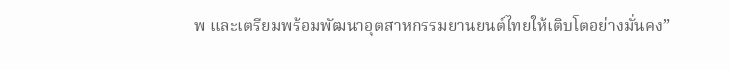พ และเตรียมพร้อมพัฒนาอุตสาหกรรมยานยนต์ไทยให้เติบโตอย่างมั่นคง”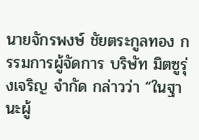นายจักรพงษ์ ชัยตระกูลทอง กรรมการผู้จัดการ บริษัท มิตซูรุ่งเจริญ จำกัด กล่าวว่า “ในฐานะผู้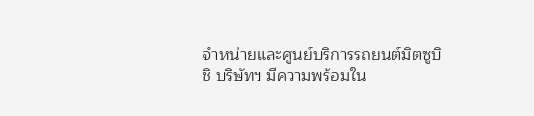จำหน่ายและศูนย์บริการรถยนต์มิตซูบิชิ บริษัทฯ มีความพร้อมใน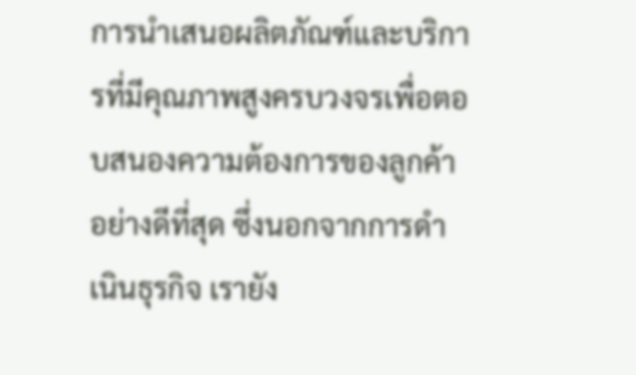การนำเสนอผลิตภัณฑ์และบริการที่มีคุณภาพสูงครบวงจรเพื่อตอบสนองความต้องการของลูกค้าอย่างดีที่สุด ซึ่งนอกจากการดำเนินธุรกิจ เรายัง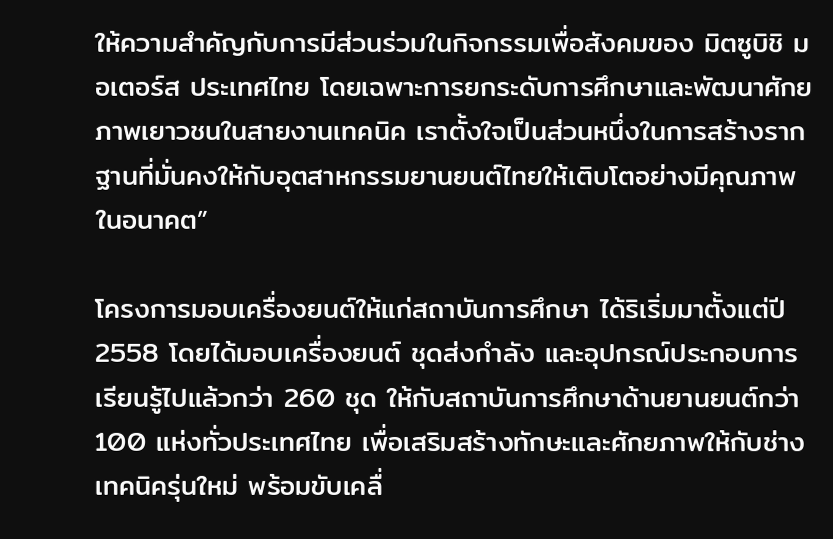ให้ความสำคัญกับการมีส่วนร่วมในกิจกรรมเพื่อสังคมของ มิตซูบิชิ มอเตอร์ส ประเทศไทย โดยเฉพาะการยกระดับการศึกษาและพัฒนาศักยภาพเยาวชนในสายงานเทคนิค เราตั้งใจเป็นส่วนหนึ่งในการสร้างรากฐานที่มั่นคงให้กับอุตสาหกรรมยานยนต์ไทยให้เติบโตอย่างมีคุณภาพในอนาคต”

โครงการมอบเครื่องยนต์ให้แก่สถาบันการศึกษา ได้ริเริ่มมาตั้งแต่ปี 2558 โดยได้มอบเครื่องยนต์ ชุดส่งกำลัง และอุปกรณ์ประกอบการเรียนรู้ไปแล้วกว่า 260 ชุด ให้กับสถาบันการศึกษาด้านยานยนต์กว่า 100 แห่งทั่วประเทศไทย เพื่อเสริมสร้างทักษะและศักยภาพให้กับช่างเทคนิครุ่นใหม่ พร้อมขับเคลื่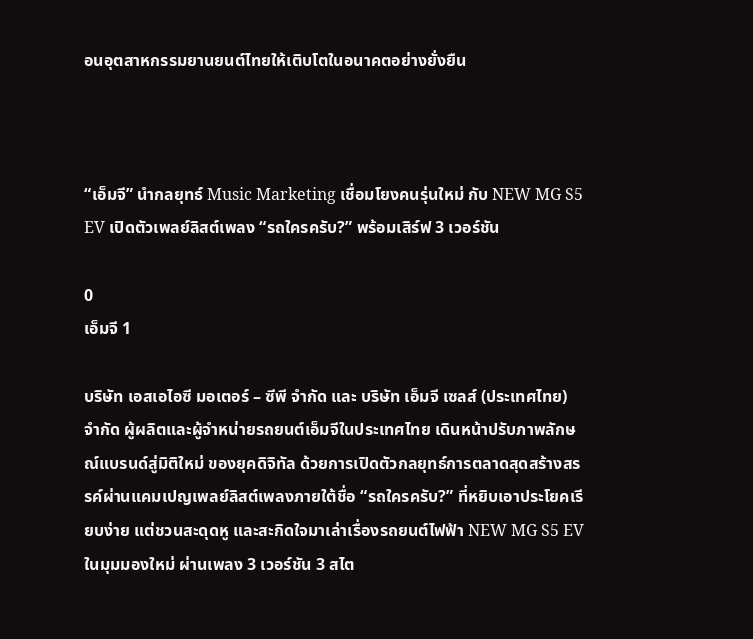อนอุตสาหกรรมยานยนต์ไทยให้เติบโตในอนาคตอย่างยั่งยืน



“เอ็มจี” นำกลยุทธ์ Music Marketing เชื่อมโยงคนรุ่นใหม่ กับ NEW MG S5 EV เปิดตัวเพลย์ลิสต์เพลง “รถใครครับ?” พร้อมเสิร์ฟ 3 เวอร์ชัน

0
เอ็มจี 1

บริษัท เอสเอไอซี มอเตอร์ – ซีพี จำกัด และ บริษัท เอ็มจี เซลส์ (ประเทศไทย) จำกัด ผู้ผลิตและผู้จำหน่ายรถยนต์เอ็มจีในประเทศไทย เดินหน้าปรับภาพลักษณ์แบรนด์สู่มิติใหม่ ของยุคดิจิทัล ด้วยการเปิดตัวกลยุทธ์การตลาดสุดสร้างสรรค์ผ่านแคมเปญเพลย์ลิสต์เพลงภายใต้ชื่อ “รถใครครับ?” ที่หยิบเอาประโยคเรียบง่าย แต่ชวนสะดุดหู และสะกิดใจมาเล่าเรื่องรถยนต์ไฟฟ้า NEW MG S5 EV ในมุมมองใหม่ ผ่านเพลง 3 เวอร์ชัน 3 สไต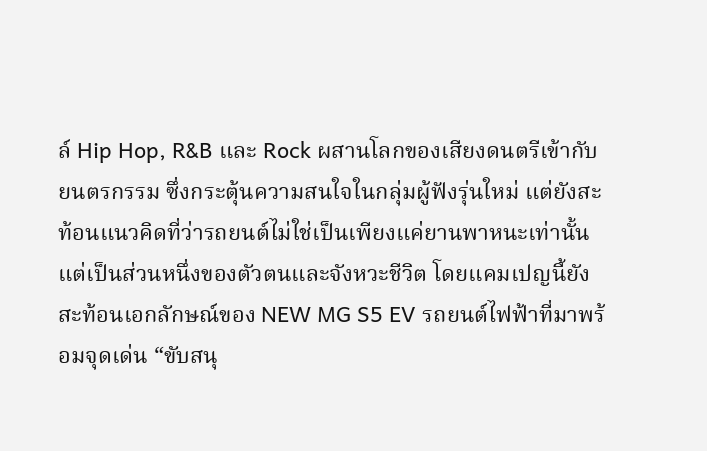ล์ Hip Hop, R&B และ Rock ผสานโลกของเสียงดนตรีเข้ากับยนตรกรรม ซึ่งกระตุ้นความสนใจในกลุ่มผู้ฟังรุ่นใหม่ แต่ยังสะท้อนแนวคิดที่ว่ารถยนต์ไม่ใช่เป็นเพียงแค่ยานพาหนะเท่านั้น แต่เป็นส่วนหนึ่งของตัวตนและจังหวะชีวิต โดยแคมเปญนี้ยังสะท้อนเอกลักษณ์ของ NEW MG S5 EV รถยนต์ไฟฟ้าที่มาพร้อมจุดเด่น “ขับสนุ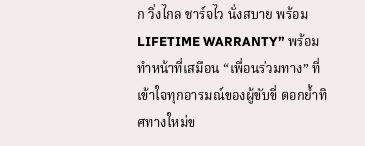ก วิ่งไกล ชาร์จไว นั่งสบาย พร้อม LIFETIME WARRANTY” พร้อมทำหน้าที่เสมือน “เพื่อนร่วมทาง” ที่เข้าใจทุกอารมณ์ของผู้ขับขี่ ตอกย้ำทิศทางใหม่ข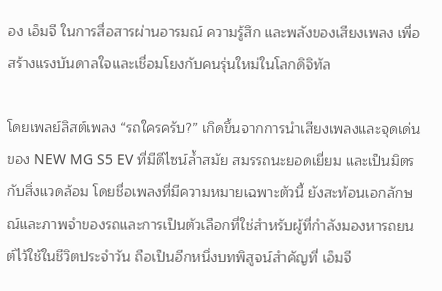อง เอ็มจี ในการสื่อสารผ่านอารมณ์ ความรู้สึก และพลังของเสียงเพลง เพื่อสร้างแรงบันดาลใจและเชื่อมโยงกับคนรุ่นใหม่ในโลกดิจิทัล

โดยเพลย์ลิสต์เพลง “รถใครครับ?” เกิดขึ้นจากการนำเสียงเพลงและจุดเด่นของ NEW MG S5 EV ที่มีดีไซน์ล้ำสมัย สมรรถนะยอดเยี่ยม และเป็นมิตรกับสิ่งแวดล้อม โดยชื่อเพลงที่มีความหมายเฉพาะตัวนี้ ยังสะท้อนเอกลักษณ์และภาพจำของรถและการเป็นตัวเลือกที่ใช่สำหรับผู้ที่กำลังมองหารถยนต์ไว้ใช้ในชีวิตประจำวัน ถือเป็นอีกหนึ่งบทพิสูจน์สำคัญที่ เอ็มจี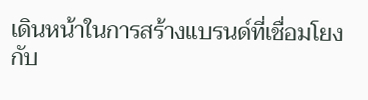เดินหน้าในการสร้างแบรนด์ที่เชื่อมโยงกับ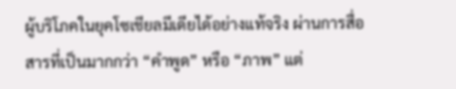ผู้บริโภคในยุคโซเชียลมีเดียได้อย่างแท้จริง ผ่านการสื่อสารที่เป็นมากกว่า “คำพูด” หรือ “ภาพ” แต่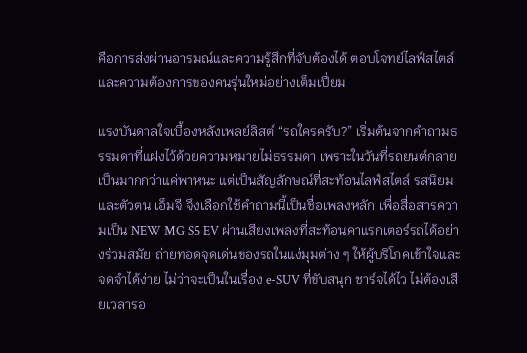คือการส่งผ่านอารมณ์และความรู้สึกที่จับต้องได้ ตอบโจทย์ไลฟ์สไตล์และความต้องการของคนรุ่นใหม่อย่างเต็มเปี่ยม

แรงบันดาลใจเบื้องหลังเพลย์ลิสต์ “รถใครครับ?” เริ่มต้นจากคำถามธรรมดาที่แฝงไว้ด้วยความหมายไม่ธรรมดา เพราะในวันที่รถยนต์กลายเป็นมากกว่าแค่พาหนะ แต่เป็นสัญลักษณ์ที่สะท้อนไลฟ์สไตล์ รสนิยม และตัวตน เอ็มจี จึงเลือกใช้คำถามนี้เป็นชื่อเพลงหลัก เพื่อสื่อสารความเป็น NEW MG S5 EV ผ่านเสียงเพลงที่สะท้อนคาแรกเตอร์รถได้อย่างร่วมสมัย ถ่ายทอดจุดเด่นของรถในแง่มุมต่าง ๆ ให้ผู้บริโภคเข้าใจและจดจำได้ง่าย ไม่ว่าจะเป็นในเรื่อง e-SUV ที่ขับสนุก ชาร์จได้ไว ไม่ต้องเสียเวลารอ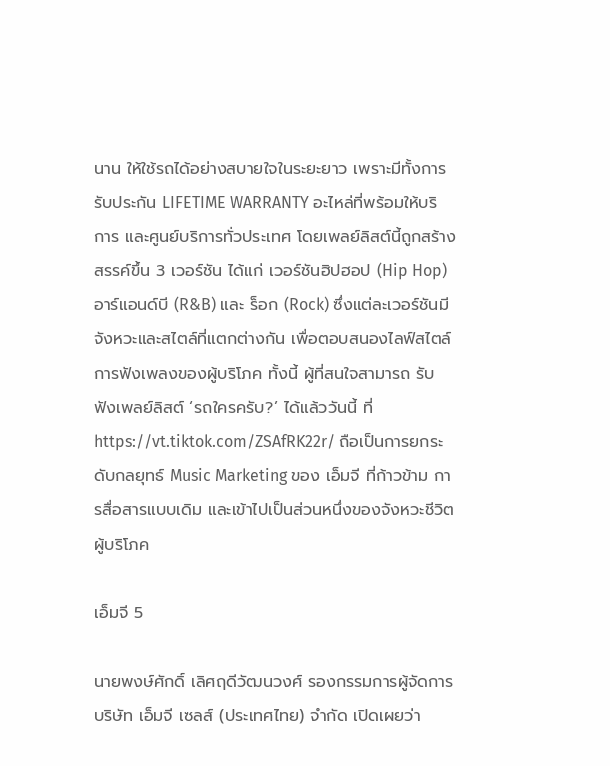นาน ให้ใช้รถได้อย่างสบายใจในระยะยาว เพราะมีทั้งการรับประกัน LIFETIME WARRANTY อะไหล่ที่พร้อมให้บริการ และศูนย์บริการทั่วประเทศ โดยเพลย์ลิสต์นี้ถูกสร้างสรรค์ขึ้น 3 เวอร์ชัน ได้แก่ เวอร์ชันฮิปฮอป (Hip Hop) อาร์แอนด์บี (R&B) และ ร็อก (Rock) ซึ่งแต่ละเวอร์ชันมีจังหวะและสไตล์ที่แตกต่างกัน เพื่อตอบสนองไลฟ์สไตล์การฟังเพลงของผู้บริโภค ทั้งนี้ ผู้ที่สนใจสามารถ รับฟังเพลย์ลิสต์ ‘รถใครครับ?’ ได้แล้ววันนี้ ที่ https://vt.tiktok.com/ZSAfRK22r/ ถือเป็นการยกระดับกลยุทธ์ Music Marketing ของ เอ็มจี ที่ก้าวข้าม การสื่อสารแบบเดิม และเข้าไปเป็นส่วนหนึ่งของจังหวะชีวิตผู้บริโภค

เอ็มจี 5

นายพงษ์ศักดิ์ เลิศฤดีวัฒนวงศ์ รองกรรมการผู้จัดการ บริษัท เอ็มจี เซลส์ (ประเทศไทย) จำกัด เปิดเผยว่า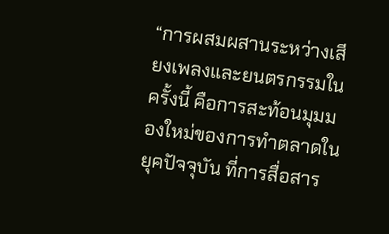“การผสมผสานระหว่างเสียงเพลงและยนตรกรรมในครั้งนี้ คือการสะท้อนมุมมองใหม่ของการทำตลาดในยุคปัจจุบัน ที่การสื่อสาร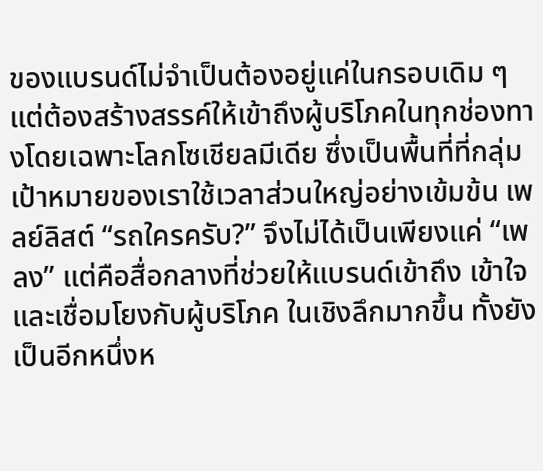ของแบรนด์ไม่จำเป็นต้องอยู่แค่ในกรอบเดิม ๆ แต่ต้องสร้างสรรค์ให้เข้าถึงผู้บริโภคในทุกช่องทางโดยเฉพาะโลกโซเชียลมีเดีย ซึ่งเป็นพื้นที่ที่กลุ่มเป้าหมายของเราใช้เวลาส่วนใหญ่อย่างเข้มข้น เพลย์ลิสต์ “รถใครครับ?” จึงไม่ได้เป็นเพียงแค่ “เพลง” แต่คือสื่อกลางที่ช่วยให้แบรนด์เข้าถึง เข้าใจ และเชื่อมโยงกับผู้บริโภค ในเชิงลึกมากขึ้น ทั้งยังเป็นอีกหนึ่งห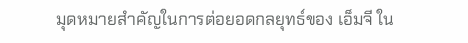มุดหมายสำคัญในการต่อยอดกลยุทธ์ของ เอ็มจี ใน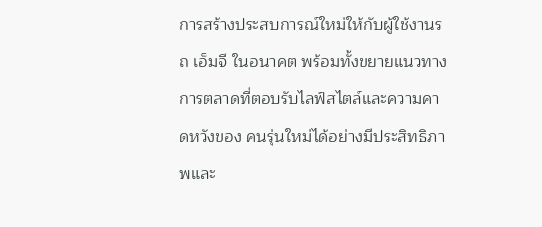การสร้างประสบการณ์ใหม่ให้กับผู้ใช้งานรถ เอ็มจี ในอนาคต พร้อมทั้งขยายแนวทางการตลาดที่ตอบรับไลฟ์สไตล์และความคาดหวังของ คนรุ่นใหม่ได้อย่างมีประสิทธิภาพและ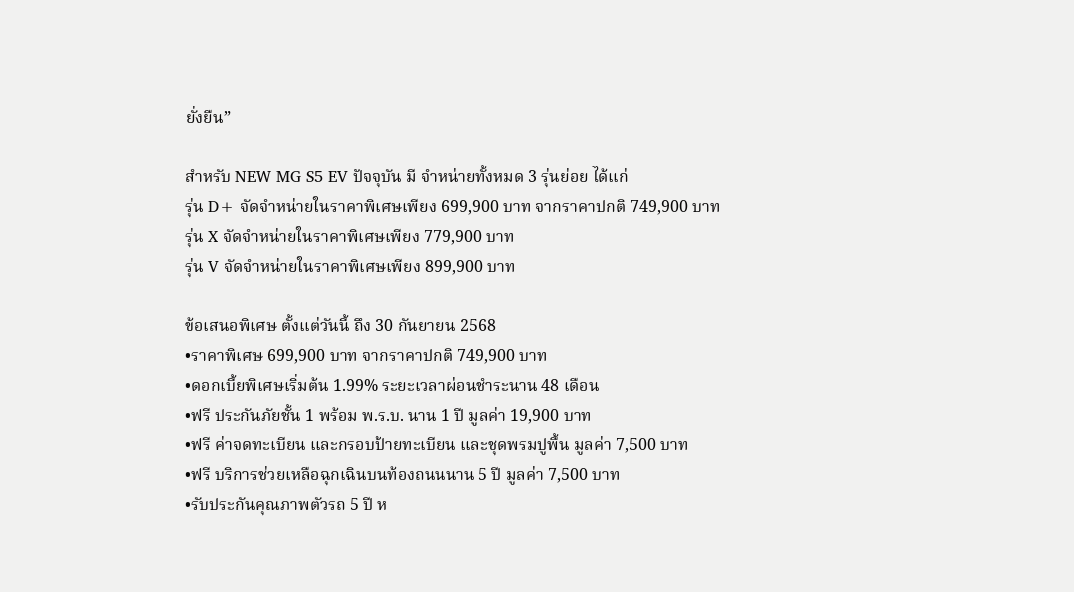ยั่งยืน”

สำหรับ NEW MG S5 EV ปัจจุบัน มี จำหน่ายทั้งหมด 3 รุ่นย่อย ได้แก่
รุ่น D+ จัดจำหน่ายในราคาพิเศษเพียง 699,900 บาท จากราคาปกติ 749,900 บาท
รุ่น X จัดจำหน่ายในราคาพิเศษเพียง 779,900 บาท
รุ่น V จัดจำหน่ายในราคาพิเศษเพียง 899,900 บาท

ข้อเสนอพิเศษ ตั้งแต่วันนี้ ถึง 30 กันยายน 2568
•ราคาพิเศษ 699,900 บาท จากราคาปกติ 749,900 บาท
•ดอกเบี้ยพิเศษเริ่มต้น 1.99% ระยะเวลาผ่อนชำระนาน 48 เดือน
•ฟรี ประกันภัยชั้น 1 พร้อม พ.ร.บ. นาน 1 ปี มูลค่า 19,900 บาท
•ฟรี ค่าจดทะเบียน และกรอบป้ายทะเบียน และชุดพรมปูพื้น มูลค่า 7,500 บาท
•ฟรี บริการช่วยเหลือฉุกเฉินบนท้องถนนนาน 5 ปี มูลค่า 7,500 บาท
•รับประกันคุณภาพตัวรถ 5 ปี ห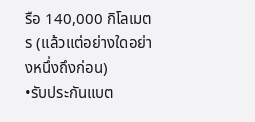รือ 140,000 กิโลเมตร (แล้วแต่อย่างใดอย่างหนึ่งถึงก่อน)
•รับประกันแบต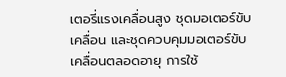เตอรี่แรงเคลื่อนสูง ชุดมอเตอร์ขับเคลื่อน และชุดควบคุมมอเตอร์ขับเคลื่อนตลอดอายุ การใช้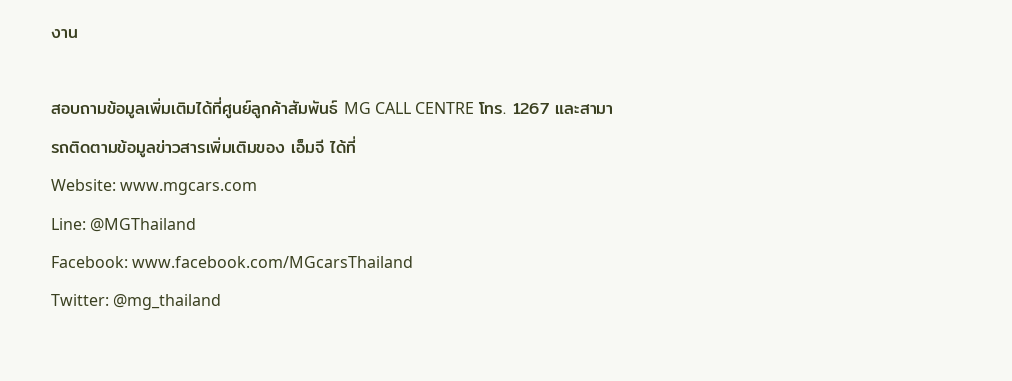งาน

สอบถามข้อมูลเพิ่มเติมได้ที่ศูนย์ลูกค้าสัมพันธ์ MG CALL CENTRE โทร. 1267 และสามารถติดตามข้อมูลข่าวสารเพิ่มเติมของ เอ็มจี ได้ที่
Website: www.mgcars.com
Line: @MGThailand
Facebook: www.facebook.com/MGcarsThailand
Twitter: @mg_thailand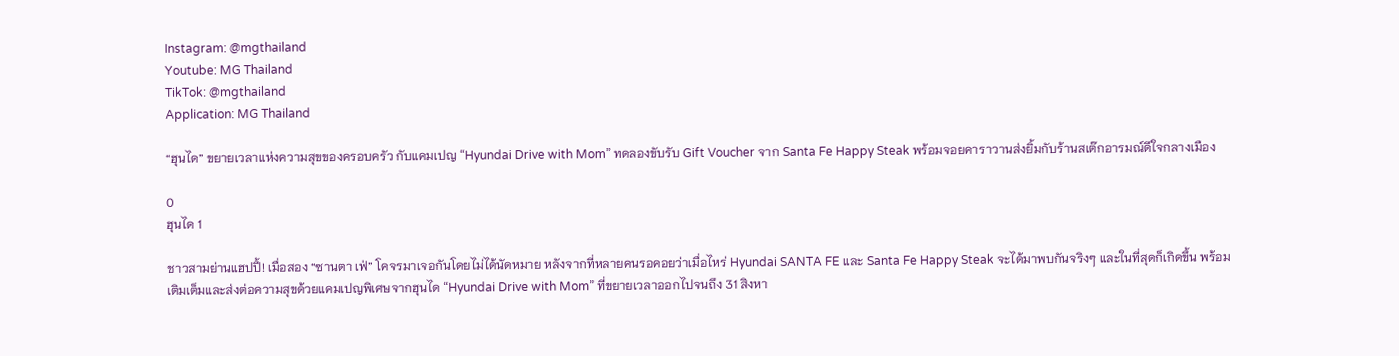Instagram: @mgthailand
Youtube: MG Thailand
TikTok: @mgthailand
Application: MG Thailand

“ฮุนได” ขยายเวลาแห่งความสุขของครอบครัว กับแคมเปญ “Hyundai Drive with Mom” ทดลองขับรับ Gift Voucher จาก Santa Fe Happy Steak พร้อมจอยคาราวานส่งยิ้มกับร้านสเต๊กอารมณ์ดีใจกลางเมือง

0
ฮุนได 1

ชาวสามย่านแฮปปี้! เมื่อสอง “ซานตา เฟ่” โคจรมาเจอกันโดยไม่ได้นัดหมาย หลังจากที่หลายคนรอคอยว่าเมื่อไหร่ Hyundai SANTA FE และ Santa Fe Happy Steak จะได้มาพบกันจริงๆ และในที่สุดก็เกิดขึ้น พร้อมเติมเต็มและส่งต่อความสุขด้วยแคมเปญพิเศษจากฮุนได “Hyundai Drive with Mom” ที่ขยายเวลาออกไปจนถึง 31 สิงหา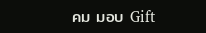คม มอบ Gift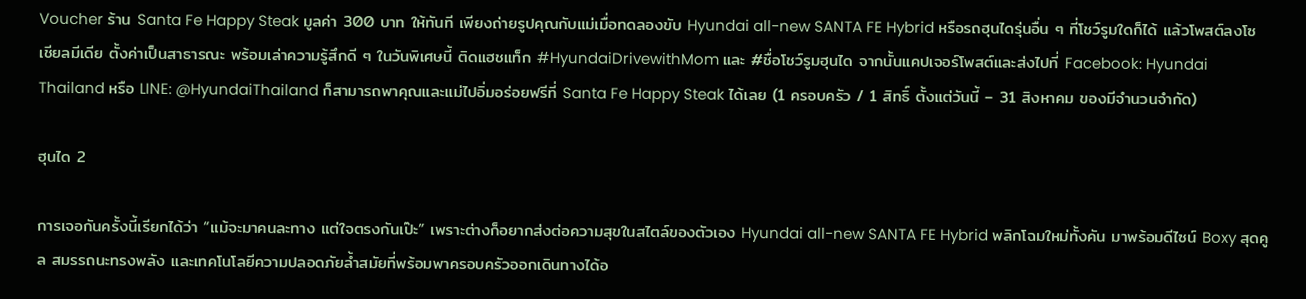Voucher ร้าน Santa Fe Happy Steak มูลค่า 300 บาท ให้ทันที เพียงถ่ายรูปคุณกับแม่เมื่อทดลองขับ Hyundai all-new SANTA FE Hybrid หรือรถฮุนไดรุ่นอื่น ๆ ที่โชว์รูมใดก็ได้ แล้วโพสต์ลงโซเชียลมีเดีย ตั้งค่าเป็นสาธารณะ พร้อมเล่าความรู้สึกดี ๆ ในวันพิเศษนี้ ติดแฮชแท็ก #HyundaiDrivewithMom และ #ชื่อโชว์รูมฮุนได จากนั้นแคปเจอร์โพสต์และส่งไปที่ Facebook: Hyundai Thailand หรือ LINE: @HyundaiThailand ก็สามารถพาคุณและแม่ไปอิ่มอร่อยฟรีที่ Santa Fe Happy Steak ได้เลย (1 ครอบครัว / 1 สิทธิ์ ตั้งแต่วันนี้ – 31 สิงหาคม ของมีจำนวนจำกัด)

ฮุนได 2

การเจอกันครั้งนี้เรียกได้ว่า “แม้จะมาคนละทาง แต่ใจตรงกันเป๊ะ” เพราะต่างก็อยากส่งต่อความสุขในสไตล์ของตัวเอง Hyundai all-new SANTA FE Hybrid พลิกโฉมใหม่ทั้งคัน มาพร้อมดีไซน์ Boxy สุดคูล สมรรถนะทรงพลัง และเทคโนโลยีความปลอดภัยล้ำสมัยที่พร้อมพาครอบครัวออกเดินทางได้อ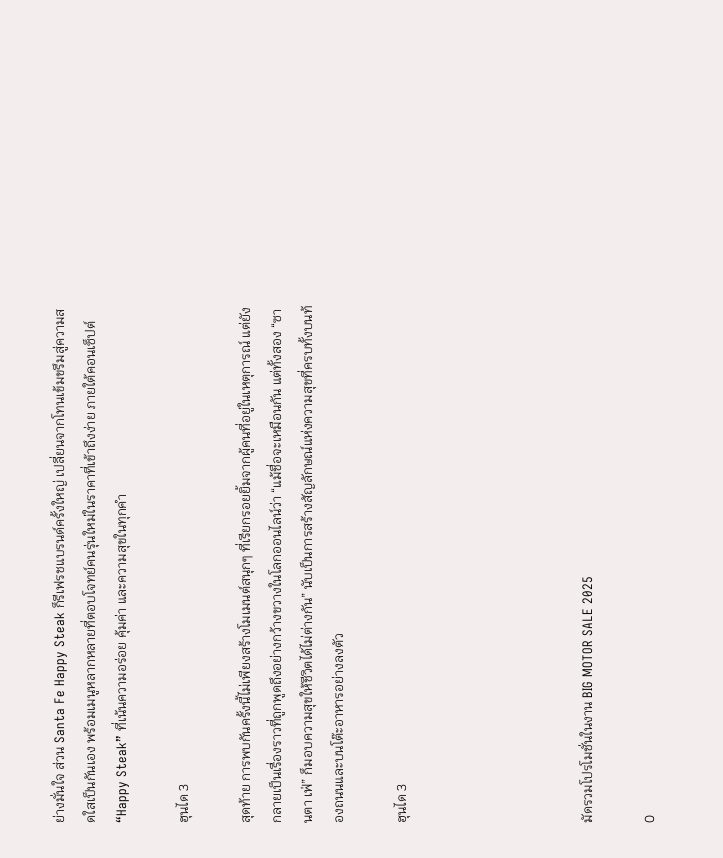ย่างมั่นใจ ส่วน Santa Fe Happy Steak ก็รีเฟรชแบรนด์ครั้งใหญ่ เปลี่ยนจากโทนเข้มขรึมสู่ความสดใสเป็นกันเอง พร้อมเมนูหลากหลายที่ตอบโจทย์คนรุ่นใหม่ในราคาที่เข้าถึงง่าย ภายใต้คอนเซ็ปต์ “Happy Steak” ที่เน้นความอร่อย คุ้มค่า และความสุขในทุกคำ

ฮุนได 3

สุดท้าย การพบกันครั้งนี้ไม่เพียงสร้างโมเมนต์สนุกๆ ที่เรียกรอยยิ้มจากผู้คนที่อยู่ในเหตุการณ์ แต่ยังกลายเป็นเรื่องราวที่ถูกพูดถึงอย่างกว้างขวางในโลกออนไลน์ว่า “แม้ชื่อจะเหมือนกัน แต่ทั้งสอง “ซานตา เฟ่” ก็มอบความสุขให้ชีวิตได้ไม่ต่างกัน” นับเป็นการสร้างสัญลักษณ์แห่งความสุขที่ครบทั้งบนท้องถนนและบนโต๊ะอาหารอย่างลงตัว

ฮุนได 3





มัดรวมโปรโมชั่นในงาน BIG MOTOR SALE 2025

0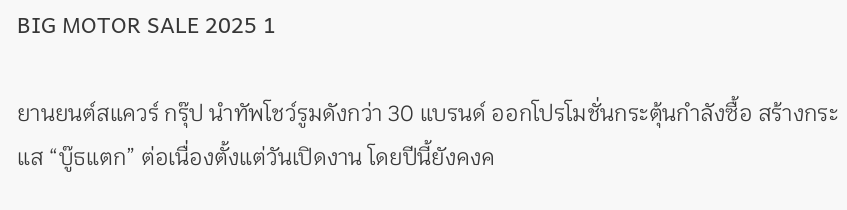BIG MOTOR SALE 2025 1

ยานยนต์สแควร์ กรุ๊ป นำทัพโชว์รูมดังกว่า 30 แบรนด์ ออกโปรโมชั่นกระตุ้นกำลังซื้อ สร้างกระแส “บู๊ธแตก” ต่อเนื่องตั้งแต่วันเปิดงาน โดยปีนี้ยังคงค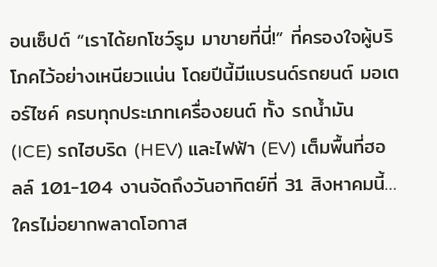อนเซ็ปต์ “เราได้ยกโชว์รูม มาขายที่นี่!” ที่ครองใจผู้บริโภคไว้อย่างเหนียวแน่น โดยปีนี้มีแบรนด์รถยนต์ มอเตอร์ไซค์ ครบทุกประเภทเครื่องยนต์ ทั้ง รถน้ำมัน (ICE) รถไฮบริด (HEV) และไฟฟ้า (EV) เต็มพื้นที่ฮอลล์ 101-104 งานจัดถึงวันอาทิตย์ที่ 31 สิงหาคมนี้…ใครไม่อยากพลาดโอกาส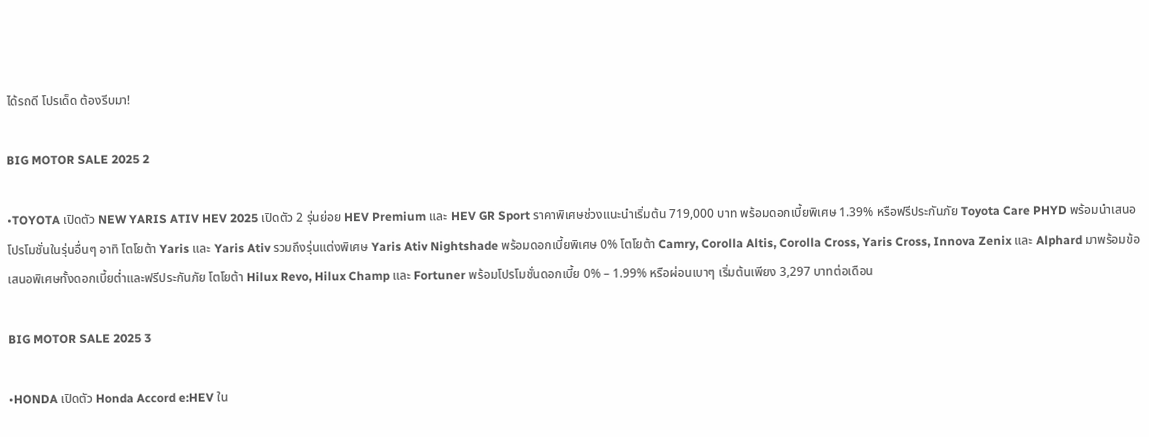ได้รถดี โปรเด็ด ต้องรีบมา!

BIG MOTOR SALE 2025 2

•TOYOTA เปิดตัว NEW YARIS ATIV HEV 2025 เปิดตัว 2 รุ่นย่อย HEV Premium และ HEV GR Sport ราคาพิเศษช่วงแนะนำเริ่มต้น 719,000 บาท พร้อมดอกเบี้ยพิเศษ 1.39% หรือฟรีประกันภัย Toyota Care PHYD พร้อมนำเสนอโปรโมชั่นในรุ่นอื่นๆ อาทิ โตโยต้า Yaris และ Yaris Ativ รวมถึงรุ่นแต่งพิเศษ Yaris Ativ Nightshade พร้อมดอกเบี้ยพิเศษ 0% โตโยต้า Camry, Corolla Altis, Corolla Cross, Yaris Cross, Innova Zenix และ Alphard มาพร้อมข้อเสนอพิเศษทั้งดอกเบี้ยต่ำและฟรีประกันภัย โตโยต้า Hilux Revo, Hilux Champ และ Fortuner พร้อมโปรโมชั่นดอกเบี้ย 0% – 1.99% หรือผ่อนเบาๆ เริ่มต้นเพียง 3,297 บาทต่อเดือน

BIG MOTOR SALE 2025 3

•HONDA เปิดตัว Honda Accord e:HEV ใน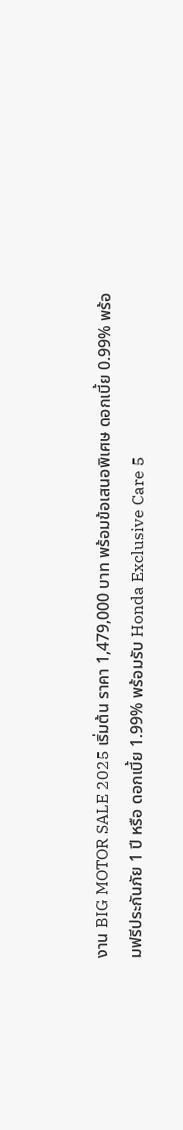งาน BIG MOTOR SALE 2025 เริ่มต้น ราคา 1,479,000 บาท พร้อมข้อเสนอพิเศษ ดอกเบี้ย 0.99% พร้อมฟรีประกันภัย 1 ปี หรือ ดอกเบี้ย 1.99% พร้อมรับ Honda Exclusive Care 5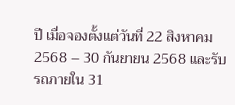ปี เมื่อจองตั้งแต่วันที่ 22 สิงหาคม 2568 – 30 กันยายน 2568 และรับรถภายใน 31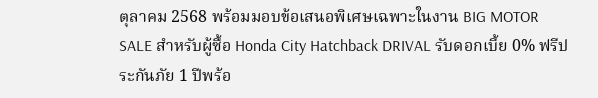ตุลาคม 2568 พร้อมมอบข้อเสนอพิเศษเฉพาะในงาน BIG MOTOR SALE สำหรับผู้ซื้อ Honda City Hatchback DRIVAL รับดอกเบี้ย 0% ฟรีประกันภัย 1 ปีพร้อ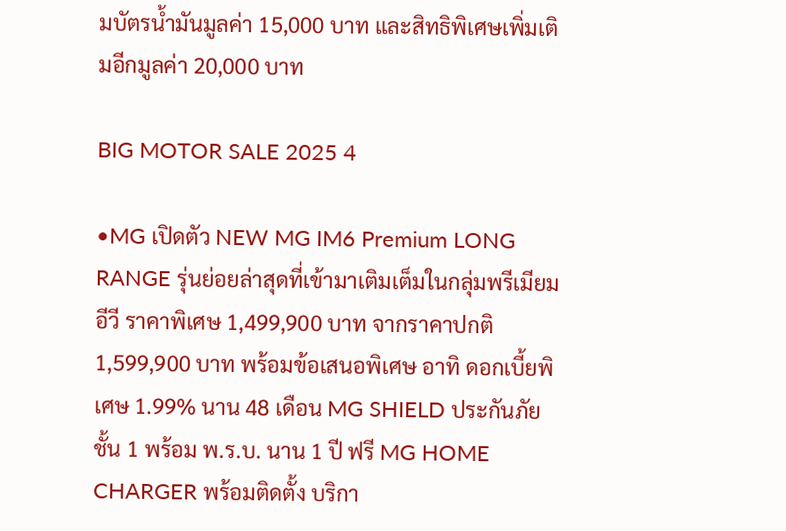มบัตรน้ำมันมูลค่า 15,000 บาท และสิทธิพิเศษเพิ่มเติมอีกมูลค่า 20,000 บาท

BIG MOTOR SALE 2025 4

•MG เปิดตัว NEW MG IM6 Premium LONG RANGE รุ่นย่อยล่าสุดที่เข้ามาเติมเต็มในกลุ่มพรีเมียมอีวี ราคาพิเศษ 1,499,900 บาท จากราคาปกติ 1,599,900 บาท พร้อมข้อเสนอพิเศษ อาทิ ดอกเบี้ยพิเศษ 1.99% นาน 48 เดือน MG SHIELD ประกันภัยชั้น 1 พร้อม พ.ร.บ. นาน 1 ปี ฟรี MG HOME CHARGER พร้อมติดตั้ง บริกา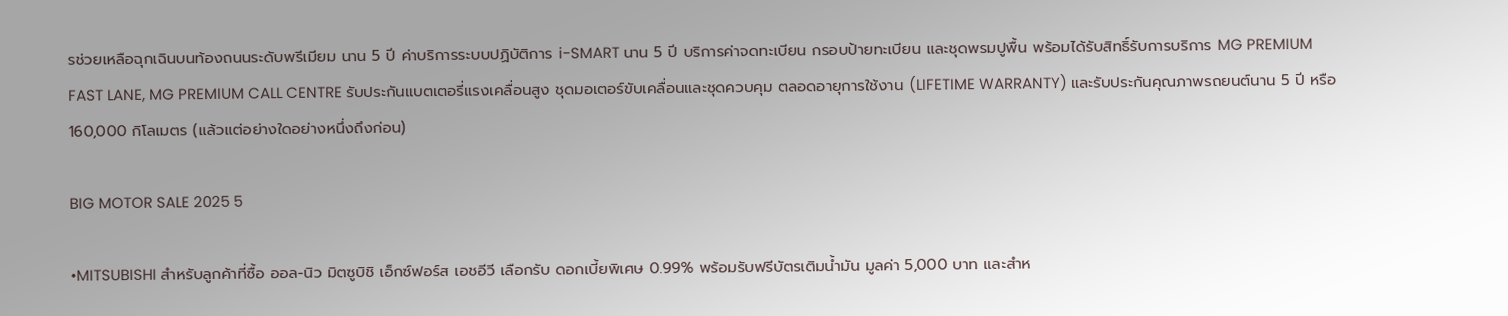รช่วยเหลือฉุกเฉินบนท้องถนนระดับพรีเมียม นาน 5 ปี ค่าบริการระบบปฏิบัติการ i-SMART นาน 5 ปี บริการค่าจดทะเบียน กรอบป้ายทะเบียน และชุดพรมปูพื้น พร้อมได้รับสิทธิ์รับการบริการ MG PREMIUM FAST LANE, MG PREMIUM CALL CENTRE รับประกันแบตเตอรี่แรงเคลื่อนสูง ชุดมอเตอร์ขับเคลื่อนและชุดควบคุม ตลอดอายุการใช้งาน (LIFETIME WARRANTY) และรับประกันคุณภาพรถยนต์นาน 5 ปี หรือ 160,000 กิโลเมตร (แล้วแต่อย่างใดอย่างหนึ่งถึงก่อน)

BIG MOTOR SALE 2025 5

•MITSUBISHI สำหรับลูกค้าที่ซื้อ ออล-นิว มิตซูบิชิ เอ็กซ์ฟอร์ส เอชอีวี เลือกรับ ดอกเบี้ยพิเศษ 0.99% พร้อมรับฟรีบัตรเติมน้ำมัน มูลค่า 5,000 บาท และสำห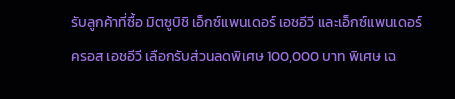รับลูกค้าที่ซื้อ มิตซูบิชิ เอ็กซ์แพนเดอร์ เอชอีวี และเอ็กซ์แพนเดอร์ ครอส เอชอีวี เลือกรับส่วนลดพิเศษ 100,000 บาท พิเศษ เฉ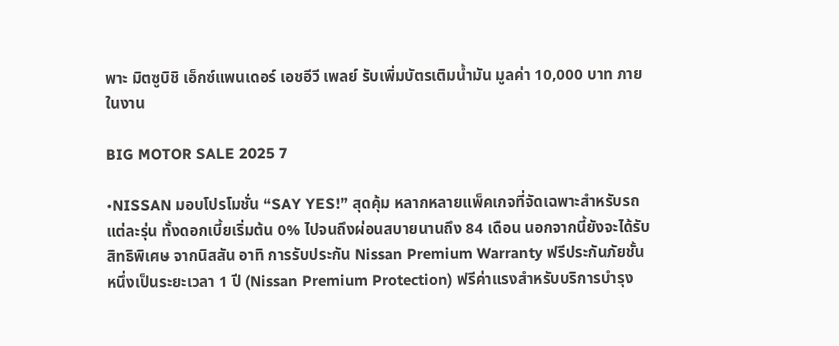พาะ มิตซูบิชิ เอ็กซ์แพนเดอร์ เอชอีวี เพลย์ รับเพิ่มบัตรเติมน้ำมัน มูลค่า 10,000 บาท ภายในงาน

BIG MOTOR SALE 2025 7

•NISSAN มอบโปรโมชั่น “SAY YES!” สุดคุ้ม หลากหลายแพ็คเกจที่จัดเฉพาะสำหรับรถแต่ละรุ่น ทั้งดอกเบี้ยเริ่มต้น 0% ไปจนถึงผ่อนสบายนานถึง 84 เดือน นอกจากนี้ยังจะได้รับสิทธิพิเศษ จากนิสสัน อาทิ การรับประกัน Nissan Premium Warranty ฟรีประกันภัยชั้นหนึ่งเป็นระยะเวลา 1 ปี (Nissan Premium Protection) ฟรีค่าแรงสำหรับบริการบำรุง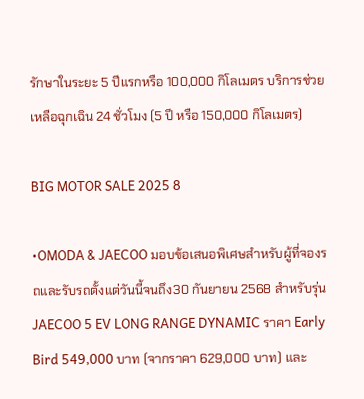รักษาในระยะ 5 ปีแรกหรือ 100,000 กิโลเมตร บริการช่วยเหลือฉุกเฉิน 24 ชั่วโมง (5 ปี หรือ 150,000 กิโลเมตร)

BIG MOTOR SALE 2025 8

•OMODA & JAECOO มอบข้อเสนอพิเศษสำหรับผู้ที่จองรถและรับรถตั้งแต่วันนี้จนถึง30 กันยายน 2568 สำหรับรุ่น JAECOO 5 EV LONG RANGE DYNAMIC ราคา Early Bird 549,000 บาท (จากราคา 629,000 บาท) และ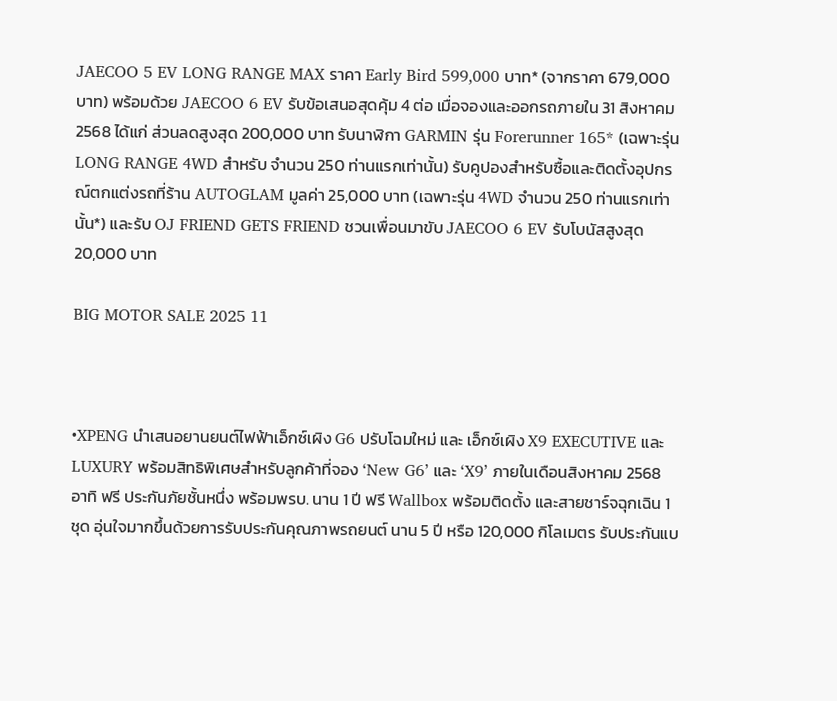JAECOO 5 EV LONG RANGE MAX ราคา Early Bird 599,000 บาท* (จากราคา 679,000 บาท) พร้อมด้วย JAECOO 6 EV รับข้อเสนอสุดคุ้ม 4 ต่อ เมื่อจองและออกรถภายใน 31 สิงหาคม 2568 ได้แก่ ส่วนลดสูงสุด 200,000 บาท รับนาฬิกา GARMIN รุ่น Forerunner 165* (เฉพาะรุ่น LONG RANGE 4WD สำหรับ จำนวน 250 ท่านแรกเท่านั้น) รับคูปองสำหรับซื้อและติดตั้งอุปกรณ์ตกแต่งรถที่ร้าน AUTOGLAM มูลค่า 25,000 บาท (เฉพาะรุ่น 4WD จำนวน 250 ท่านแรกเท่านั้น*) และรับ OJ FRIEND GETS FRIEND ชวนเพื่อนมาขับ JAECOO 6 EV รับโบนัสสูงสุด 20,000 บาท

BIG MOTOR SALE 2025 11



•XPENG นำเสนอยานยนต์ไฟฟ้าเอ็กซ์เผิง G6 ปรับโฉมใหม่ และ เอ็กซ์เผิง X9 EXECUTIVE และ LUXURY พร้อมสิทธิพิเศษสำหรับลูกค้าที่จอง ‘New G6’ และ ‘X9’ ภายในเดือนสิงหาคม 2568 อาทิ ฟรี ประกันภัยชั้นหนึ่ง พร้อมพรบ. นาน 1 ปี ฟรี Wallbox พร้อมติดตั้ง และสายชาร์จฉุกเฉิน 1 ชุด อุ่นใจมากขึ้นด้วยการรับประกันคุณภาพรถยนต์ นาน 5 ปี หรือ 120,000 กิโลเมตร รับประกันแบ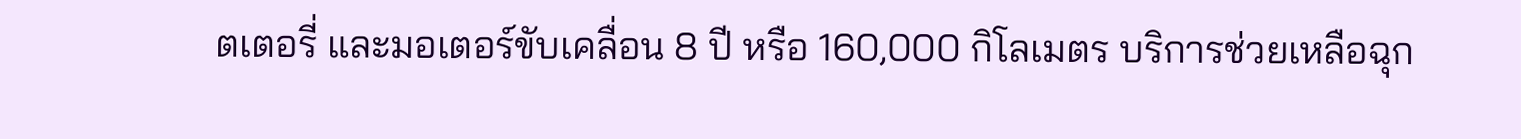ตเตอรี่ และมอเตอร์ขับเคลื่อน 8 ปี หรือ 160,000 กิโลเมตร บริการช่วยเหลือฉุก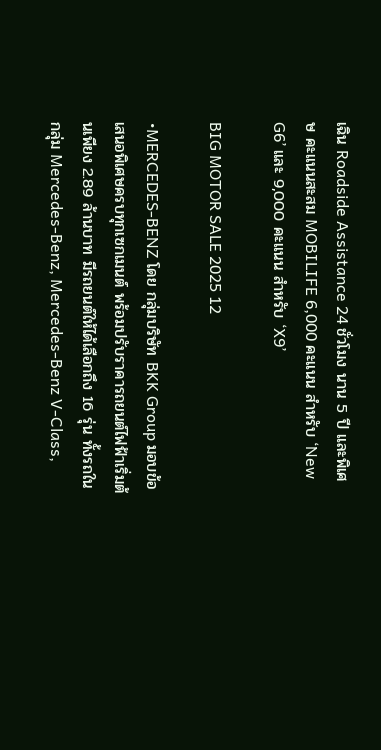เฉิน Roadside Assistance 24 ชั่วโมง นาน 5 ปี และพิเศษ คะแนนสะสม MOBILIFE 6,000 คะแนน สำหรับ ‘New G6’ และ 9,000 คะแนน สำหรับ ‘X9’

BIG MOTOR SALE 2025 12

•MERCEDES-BENZ โดย กลุ่มบริษัท BKK Group มอบข้อเสนอพิเศษครบทุกเซกเมนต์ พร้อมปรับราคารถยนต์ไฟฟ้าเริ่มต้นเพียง 2.89 ล้านบาท มีรถยนต์ให้ได้เลือกถึง 16 รุ่น ทั้งรถในกลุ่ม Mercedes-Benz, Mercedes-Benz V-Class,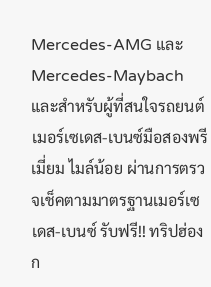Mercedes-AMG และ Mercedes-Maybach และสำหรับผู้ที่สนใจรถยนต์เมอร์เซเดส-เบนซ์มือสองพรีเมี่ยม ไมล์น้อย ผ่านการตรวจเช็คตามมาตรฐานเมอร์เซเดส-เบนซ์ รับฟรี!! ทริปฮ่องก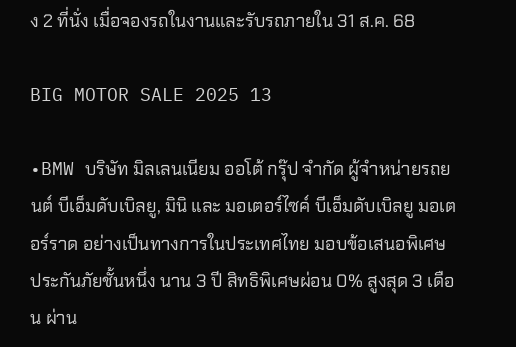ง 2 ที่นั่ง เมื่อจองรถในงานและรับรถภายใน 31 ส.ค. 68

BIG MOTOR SALE 2025 13

•BMW บริษัท มิลเลนเนียม ออโต้ กรุ๊ป จำกัด ผู้จำหน่ายรถยนต์ บีเอ็มดับเบิลยู, มินิ และ มอเตอร์ไซค์ บีเอ็มดับเบิลยู มอเตอร์ราด อย่างเป็นทางการในประเทศไทย มอบข้อเสนอพิเศษ ประกันภัยชั้นหนึ่ง นาน 3 ปี สิทธิพิเศษผ่อน 0% สูงสุด 3 เดือน ผ่าน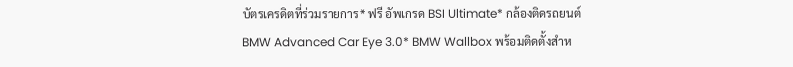บัตรเครดิตที่ร่วมรายการ* ฟรี อัพเกรด BSI Ultimate* กล้องติดรถยนต์ BMW Advanced Car Eye 3.0* BMW Wallbox พร้อมติดตั้งสำห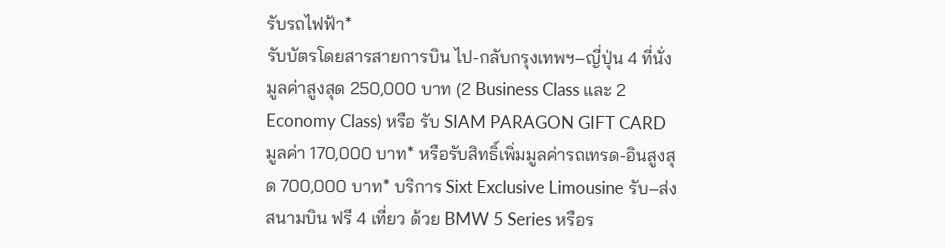รับรถไฟฟ้า*
รับบัตรโดยสารสายการบิน ไป-กลับกรุงเทพฯ–ญี่ปุ่น 4 ที่นั่ง มูลค่าสูงสุด 250,000 บาท (2 Business Class และ 2 Economy Class) หรือ รับ SIAM PARAGON GIFT CARD มูลค่า 170,000 บาท* หรือรับสิทธิ์เพิ่มมูลค่ารถเทรด-อินสูงสุด 700,000 บาท* บริการ Sixt Exclusive Limousine รับ–ส่งสนามบิน ฟรี 4 เที่ยว ด้วย BMW 5 Series หรือร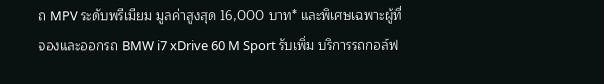ถ MPV ระดับพรีเมียม มูลค่าสูงสุด 16,000 บาท* และพิเศษเฉพาะผู้ที่จองและออกรถ BMW i7 xDrive 60 M Sport รับเพิ่ม บริการรถกอล์ฟ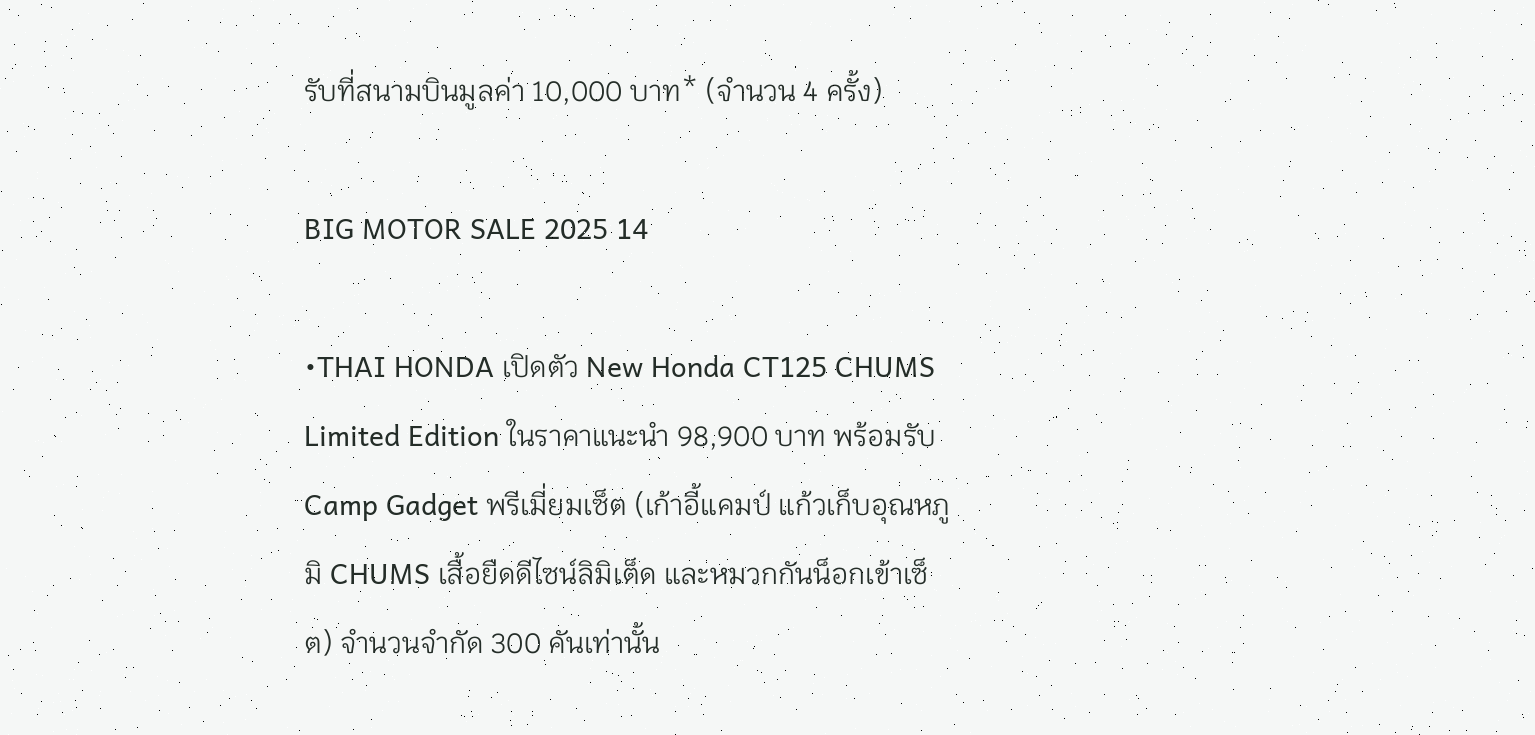รับที่สนามบินมูลค่า 10,000 บาท* (จำนวน 4 ครั้ง)

BIG MOTOR SALE 2025 14

•THAI HONDA เปิดตัว New Honda CT125 CHUMS Limited Edition ในราคาแนะนำ 98,900 บาท พร้อมรับ Camp Gadget พรีเมี่ยมเซ็ต (เก้าอี้แคมป์ แก้วเก็บอุณหภูมิ CHUMS เสื้อยืดดีไซน์ลิมิเต็ด และหมวกกันน็อกเข้าเซ็ต) จำนวนจำกัด 300 คันเท่านั้น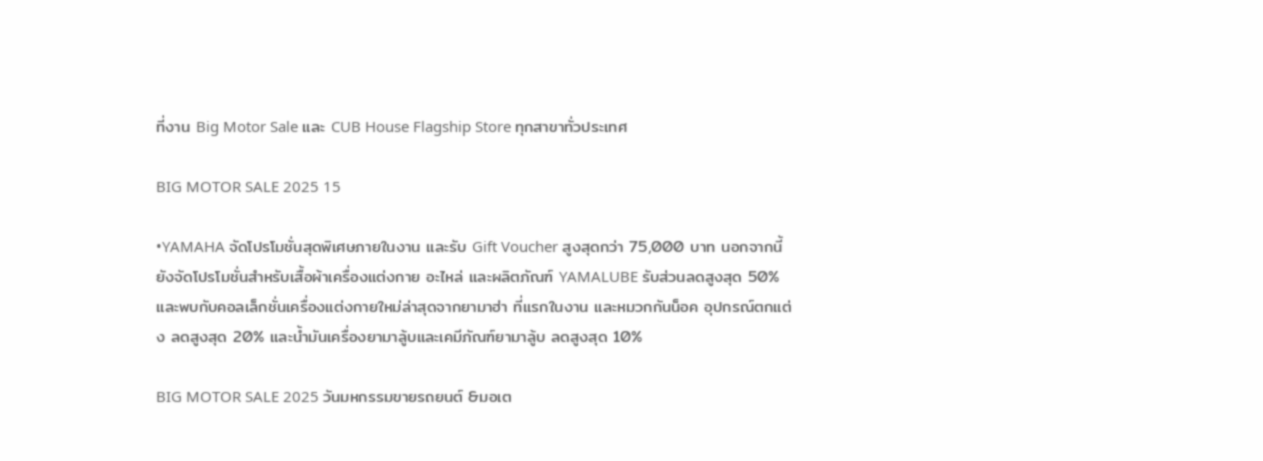ที่งาน Big Motor Sale และ CUB House Flagship Store ทุกสาขาทั่วประเทศ

BIG MOTOR SALE 2025 15

•YAMAHA จัดโปรโมชั่นสุดพิเศษภายในงาน และรับ Gift Voucher สูงสุดกว่า 75,000 บาท นอกจากนี้ยังจัดโปรโมชั่นสำหรับเสื้อผ้าเครื่องแต่งกาย อะไหล่ และผลิตภัณฑ์ YAMALUBE รับส่วนลดสูงสุด 50% และพบกับคอลเล็กชั่นเครื่องแต่งกายใหม่ล่าสุดจากยามาฮ่า ที่แรกในงาน และหมวกกันน็อค อุปกรณ์ตกแต่ง ลดสูงสุด 20% และน้ำมันเครื่องยามาลู้บและเคมีภัณฑ์ยามาลู้บ ลดสูงสุด 10%

BIG MOTOR SALE 2025 วันมหกรรมขายรถยนต์ &มอเต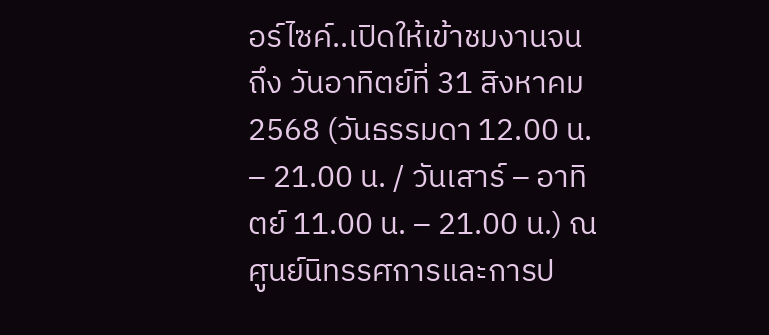อร์ไซค์..เปิดให้เข้าชมงานจนถึง วันอาทิตย์ที่ 31 สิงหาคม 2568 (วันธรรมดา 12.00 น. – 21.00 น. / วันเสาร์ – อาทิตย์ 11.00 น. – 21.00 น.) ณ ศูนย์นิทรรศการและการป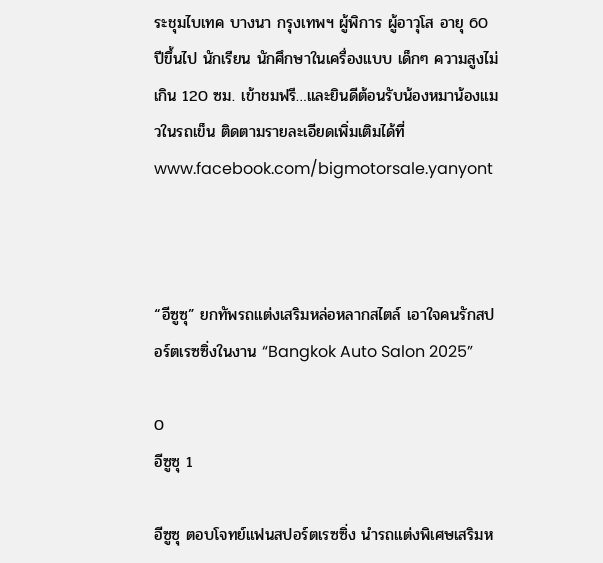ระชุมไบเทค บางนา กรุงเทพฯ ผู้พิการ ผู้อาวุโส อายุ 60 ปีขึ้นไป นักเรียน นักศึกษาในเครื่องแบบ เด็กๆ ความสูงไม่เกิน 120 ซม. เข้าชมฟรี…และยินดีต้อนรับน้องหมาน้องแมวในรถเข็น ติดตามรายละเอียดเพิ่มเติมได้ที่ www.facebook.com/bigmotorsale.yanyont



“อีซูซุ” ยกทัพรถแต่งเสริมหล่อหลากสไตล์ เอาใจคนรักสปอร์ตเรซซิ่งในงาน “Bangkok Auto Salon 2025”

0
อีซูซุ 1

อีซูซุ ตอบโจทย์แฟนสปอร์ตเรซซิ่ง นำรถแต่งพิเศษเสริมห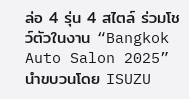ล่อ 4 รุ่น 4 สไตล์ ร่วมโชว์ตัวในงาน “Bangkok Auto Salon 2025” นำขบวนโดย ISUZU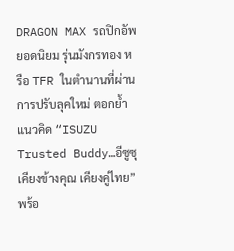DRAGON MAX รถปิกอัพยอดนิยม รุ่นมังกรทอง หรือ TFR ในตำนานที่ผ่านการปรับลุคใหม่ ตอกย้ำแนวคิด “ISUZU Trusted Buddy…อีซูซุเคียงข้างคุณ เคียงคู่ไทย” พร้อ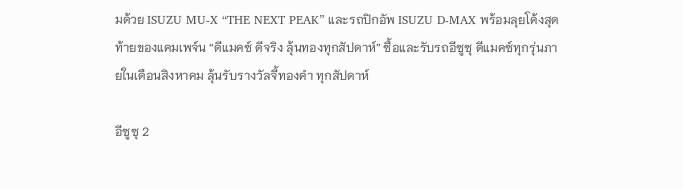มด้วย ISUZU MU-X “THE NEXT PEAK” และรถปิกอัพ ISUZU D-MAX พร้อมลุยโค้งสุดท้ายของแคมเพจ์น “ดีแมคซ์ ดีจริง ลุ้นทองทุกสัปดาห์” ซื้อและรับรถอีซูซุ ดีแมคซ์ทุกรุ่นภายในเดือนสิงหาคม ลุ้นรับรางวัลจี้ทองคำ ทุกสัปดาห์

อีซูซุ 2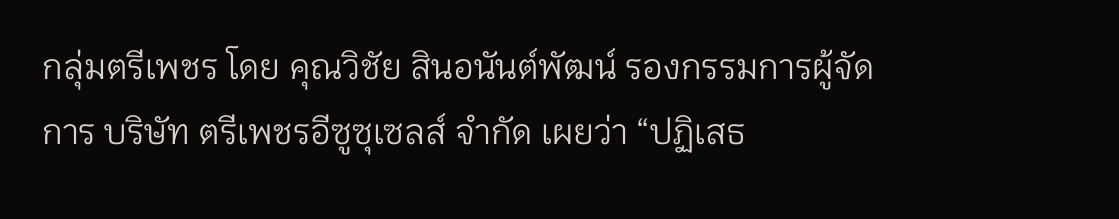กลุ่มตรีเพชร โดย คุณวิชัย สินอนันต์พัฒน์ รองกรรมการผู้จัดการ บริษัท ตรีเพชรอีซูซุเซลส์ จำกัด เผยว่า “ปฏิเสธ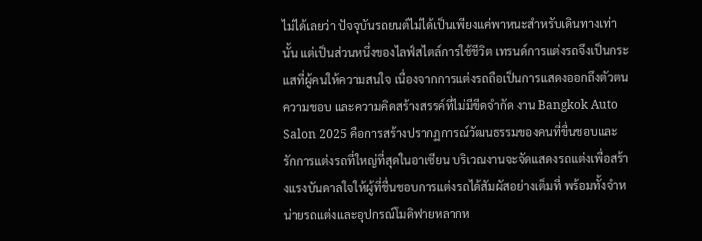ไม่ได้เลยว่า ปัจจุบันรถยนต์ไม่ได้เป็นเพียงแค่พาหนะสำหรับเดินทางเท่านั้น แต่เป็นส่วนหนึ่งของไลฟ์สไตล์การใช้ชีวิต เทรนด์การแต่งรถจึงเป็นกระแสที่ผู้คนให้ความสนใจ เนื่องจากการแต่งรถถือเป็นการแสดงออกถึงตัวตน ความชอบ และความคิดสร้างสรรค์ที่ไม่มีขีดจำกัด งาน Bangkok Auto Salon 2025 คือการสร้างปรากฏการณ์วัฒนธรรมของคนที่ขื่นชอบและรักการแต่งรถที่ใหญ่ที่สุดในอาเซียน บริเวณงานจะจัดแสดงรถแต่งเพื่อสร้างแรงบันดาลใจให้ผู้ที่ชื่นชอบการแต่งรถได้สัมผัสอย่างเต็มที่ พร้อมทั้งจำหน่ายรถแต่งและอุปกรณ์โมดิฟายหลากห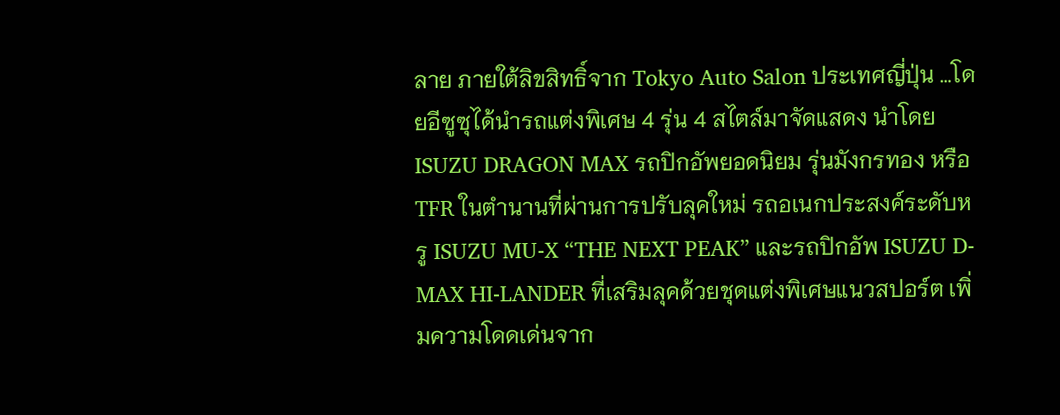ลาย ภายใต้ลิขสิทธิ์จาก Tokyo Auto Salon ประเทศญี่ปุ่น …โดยอีซูซุได้นำรถแต่งพิเศษ 4 รุ่น 4 สไตล์มาจัดแสดง นำโดย ISUZU DRAGON MAX รถปิกอัพยอดนิยม รุ่นมังกรทอง หรือ TFR ในตำนานที่ผ่านการปรับลุคใหม่ รถอเนกประสงค์ระดับหรู ISUZU MU-X “THE NEXT PEAK” และรถปิกอัพ ISUZU D-MAX HI-LANDER ที่เสริมลุคด้วยชุดแต่งพิเศษแนวสปอร์ต เพิ่มความโดดเด่นจาก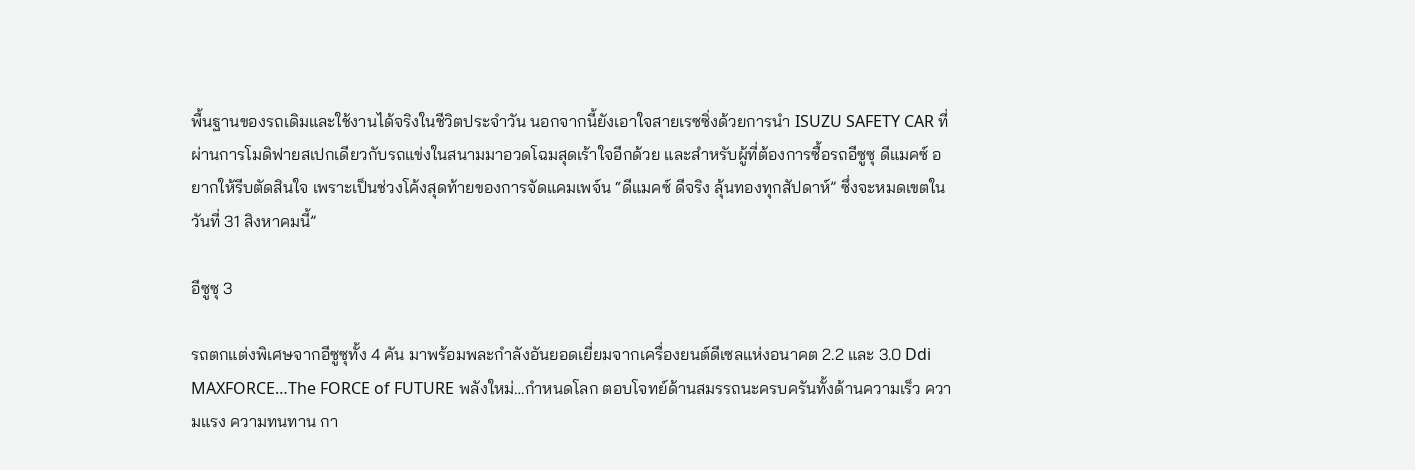พื้นฐานของรถเดิมและใช้งานได้จริงในชีวิตประจำวัน นอกจากนี้ยังเอาใจสายเรซซิ่งด้วยการนำ ISUZU SAFETY CAR ที่ผ่านการโมดิฟายสเปกเดียวกับรถแข่งในสนามมาอวดโฉมสุดเร้าใจอีกด้วย และสำหรับผู้ที่ต้องการซื้อรถอีซูซุ ดีแมคซ์ อยากให้รีบตัดสินใจ เพราะเป็นช่วงโค้งสุดท้ายของการจัดแคมเพจ์น “ดีแมคซ์ ดีจริง ลุ้นทองทุกสัปดาห์” ซึ่งจะหมดเขตในวันที่ 31 สิงหาคมนี้”

อีซูซุ 3

รถตกแต่งพิเศษจากอีซูซุทั้ง 4 คัน มาพร้อมพละกำลังอันยอดเยี่ยมจากเครื่องยนต์ดีเซลแห่งอนาคต 2.2 และ 3.0 Ddi MAXFORCE…The FORCE of FUTURE พลังใหม่…กำหนดโลก ตอบโจทย์ด้านสมรรถนะครบครันทั้งด้านความเร็ว ความแรง ความทนทาน กา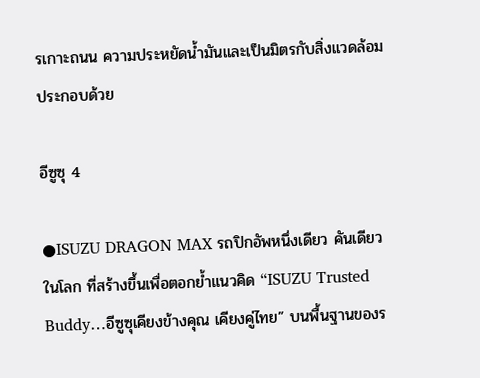รเกาะถนน ความประหยัดน้ำมันและเป็นมิตรกับสิ่งแวดล้อม ประกอบด้วย

อีซูซุ 4

●ISUZU DRAGON MAX รถปิกอัพหนึ่งเดียว คันเดียวในโลก ที่สร้างขึ้นเพื่อตอกย้ำแนวคิด “ISUZU Trusted Buddy…อีซูซุเคียงข้างคุณ เคียงคู่ไทย” บนพื้นฐานของร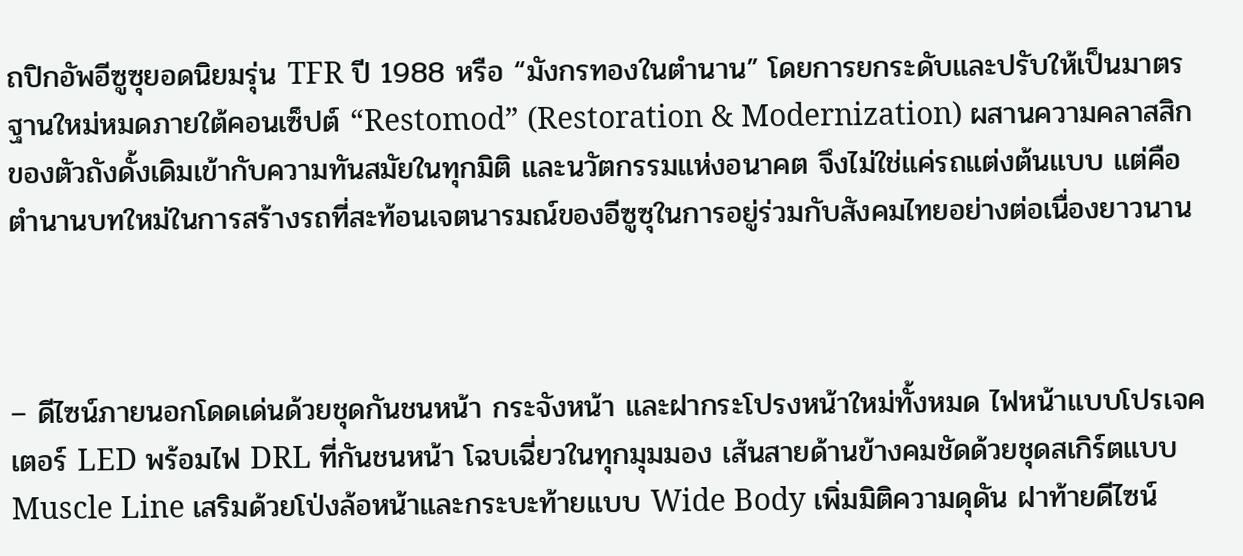ถปิกอัพอีซูซุยอดนิยมรุ่น TFR ปี 1988 หรือ “มังกรทองในตำนาน” โดยการยกระดับและปรับให้เป็นมาตรฐานใหม่หมดภายใต้คอนเซ็ปต์ “Restomod” (Restoration & Modernization) ผสานความคลาสสิกของตัวถังดั้งเดิมเข้ากับความทันสมัยในทุกมิติ และนวัตกรรมแห่งอนาคต จึงไม่ใช่แค่รถแต่งต้นแบบ แต่คือตำนานบทใหม่ในการสร้างรถที่สะท้อนเจตนารมณ์ของอีซูซุในการอยู่ร่วมกับสังคมไทยอย่างต่อเนื่องยาวนาน



– ดีไซน์ภายนอกโดดเด่นด้วยชุดกันชนหน้า กระจังหน้า และฝากระโปรงหน้าใหม่ทั้งหมด ไฟหน้าแบบโปรเจคเตอร์ LED พร้อมไฟ DRL ที่กันชนหน้า โฉบเฉี่ยวในทุกมุมมอง เส้นสายด้านข้างคมชัดด้วยชุดสเกิร์ตแบบ Muscle Line เสริมด้วยโป่งล้อหน้าและกระบะท้ายแบบ Wide Body เพิ่มมิติความดุดัน ฝาท้ายดีไซน์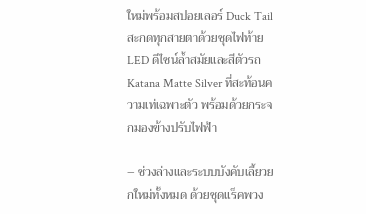ใหม่พร้อมสปอยเลอร์ Duck Tail สะกดทุกสายตาด้วยชุดไฟท้าย LED ดีไซน์ล้ำสมัยและสีตัวรถ Katana Matte Silver ที่สะท้อนความเท่เฉพาะตัว พร้อมด้วยกระจกมองข้างปรับไฟฟ้า

– ช่วงล่างและระบบบังคับเลี้ยวยกใหม่ทั้งหมด ด้วยชุดแร็คพวง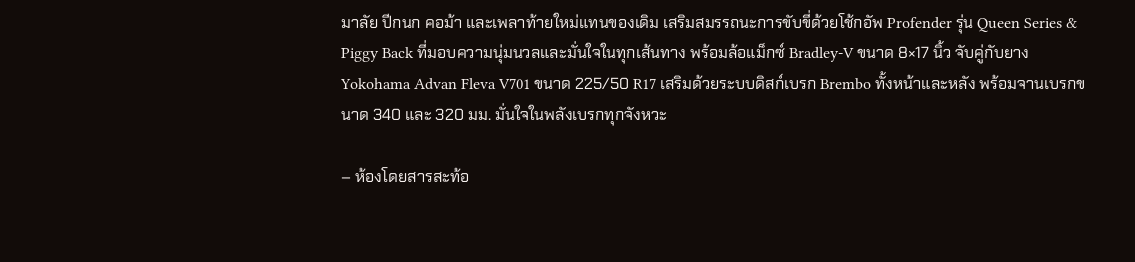มาลัย ปีกนก คอม้า และเพลาท้ายใหม่แทนของเดิม เสริมสมรรถนะการขับขี่ด้วยโช้กอัพ Profender รุ่น Queen Series & Piggy Back ที่มอบความนุ่มนวลและมั่นใจในทุกเส้นทาง พร้อมล้อแม็กซ์ Bradley-V ขนาด 8×17 นิ้ว จับคู่กับยาง Yokohama Advan Fleva V701 ขนาด 225/50 R17 เสริมด้วยระบบดิสก์เบรก Brembo ทั้งหน้าและหลัง พร้อมจานเบรกขนาด 340 และ 320 มม. มั่นใจในพลังเบรกทุกจังหวะ

– ห้องโดยสารสะท้อ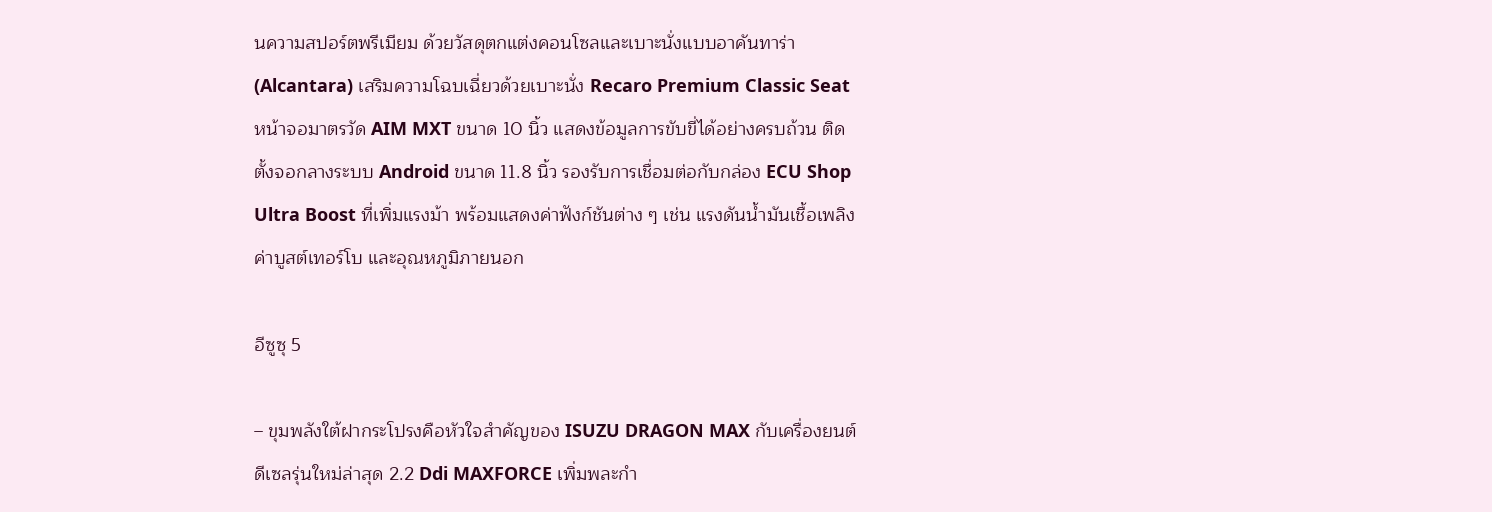นความสปอร์ตพรีเมียม ด้วยวัสดุตกแต่งคอนโซลและเบาะนั่งแบบอาคันทาร่า (Alcantara) เสริมความโฉบเฉี่ยวด้วยเบาะนั่ง Recaro Premium Classic Seat หน้าจอมาตรวัด AIM MXT ขนาด 10 นิ้ว แสดงข้อมูลการขับขี่ได้อย่างครบถ้วน ติดตั้งจอกลางระบบ Android ขนาด 11.8 นิ้ว รองรับการเชื่อมต่อกับกล่อง ECU Shop Ultra Boost ที่เพิ่มแรงม้า พร้อมแสดงค่าฟังก์ชันต่าง ๆ เช่น แรงดันน้ำมันเชื้อเพลิง ค่าบูสต์เทอร์โบ และอุณหภูมิภายนอก

อีซูซุ 5

– ขุมพลังใต้ฝากระโปรงคือหัวใจสำคัญของ ISUZU DRAGON MAX กับเครื่องยนต์ดีเซลรุ่นใหม่ล่าสุด 2.2 Ddi MAXFORCE เพิ่มพละกำ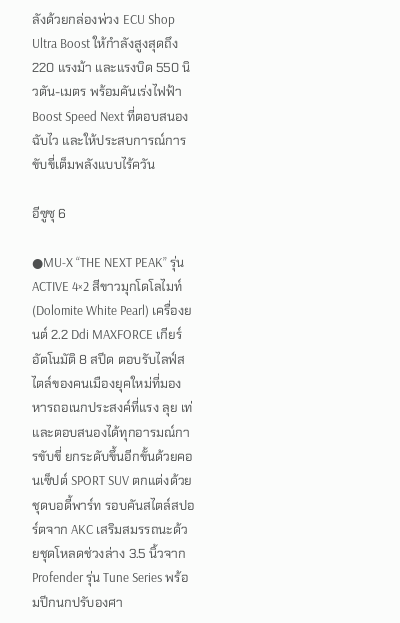ลังด้วยกล่องพ่วง ECU Shop Ultra Boost ให้กำลังสูงสุดถึง 220 แรงม้า และแรงบิด 550 นิวตัน-เมตร พร้อมคันเร่งไฟฟ้า Boost Speed Next ที่ตอบสนองฉับไว และให้ประสบการณ์การขับขี่เต็มพลังแบบไร้ควัน

อีซูซุ 6

●MU-X “THE NEXT PEAK” รุ่น ACTIVE 4×2 สีขาวมุกโดโลไมท์ (Dolomite White Pearl) เครื่องยนต์ 2.2 Ddi MAXFORCE เกียร์อัตโนมัติ 8 สปีด ตอบรับไลฟ์สไตล์ของคนเมืองยุคใหม่ที่มองหารถอเนกประสงค์ที่แรง ลุย เท่ และตอบสนองได้ทุกอารมณ์การขับขี่ ยกระดับขึ้นอีกขั้นด้วยคอนเซ็ปต์ SPORT SUV ตกแต่งด้วยชุดบอดี้พาร์ท รอบคันสไตล์สปอร์ตจาก AKC เสริมสมรรถนะด้วยชุดโหลดช่วงล่าง 3.5 นิ้วจาก Profender รุ่น Tune Series พร้อมปีกนกปรับองศา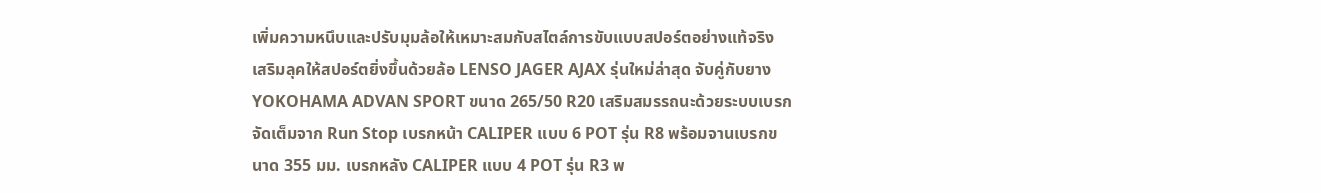เพิ่มความหนึบและปรับมุมล้อให้เหมาะสมกับสไตล์การขับแบบสปอร์ตอย่างแท้จริง เสริมลุคให้สปอร์ตยิ่งขึ้นด้วยล้อ LENSO JAGER AJAX รุ่นใหม่ล่าสุด จับคู่กับยาง YOKOHAMA ADVAN SPORT ขนาด 265/50 R20 เสริมสมรรถนะด้วยระบบเบรกจัดเต็มจาก Run Stop เบรกหน้า CALIPER แบบ 6 POT รุ่น R8 พร้อมจานเบรกขนาด 355 มม. เบรกหลัง CALIPER แบบ 4 POT รุ่น R3 พ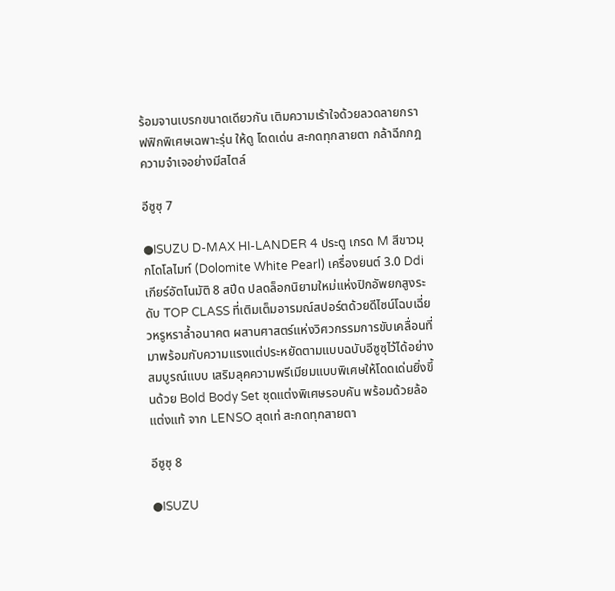ร้อมจานเบรกขนาดเดียวกัน เติมความเร้าใจด้วยลวดลายกราฟฟิกพิเศษเฉพาะรุ่น ให้ดู โดดเด่น สะกดทุกสายตา กล้าฉีกกฎความจำเจอย่างมีสไตล์

อีซูซุ 7

●ISUZU D-MAX HI-LANDER 4 ประตู เกรด M สีขาวมุกโดโลไมท์ (Dolomite White Pearl) เครื่องยนต์ 3.0 Ddi เกียร์อัตโนมัติ 8 สปีด ปลดล็อกนิยามใหม่แห่งปิกอัพยกสูงระดับ TOP CLASS ที่เติมเต็มอารมณ์สปอร์ตด้วยดีไซน์โฉบเฉี่ยวหรูหราล้ำอนาคต ผสานศาสตร์แห่งวิศวกรรมการขับเคลื่อนที่มาพร้อมกับความแรงแต่ประหยัดตามแบบฉบับอีซูซุไว้ได้อย่างสมบูรณ์แบบ เสริมลุคความพรีเมียมแบบพิเศษให้โดดเด่นยิ่งขึ้นด้วย Bold Body Set ชุดแต่งพิเศษรอบคัน พร้อมด้วยล้อแต่งแท้ จาก LENSO สุดเท่ สะกดทุกสายตา

อีซูซุ 8

●ISUZU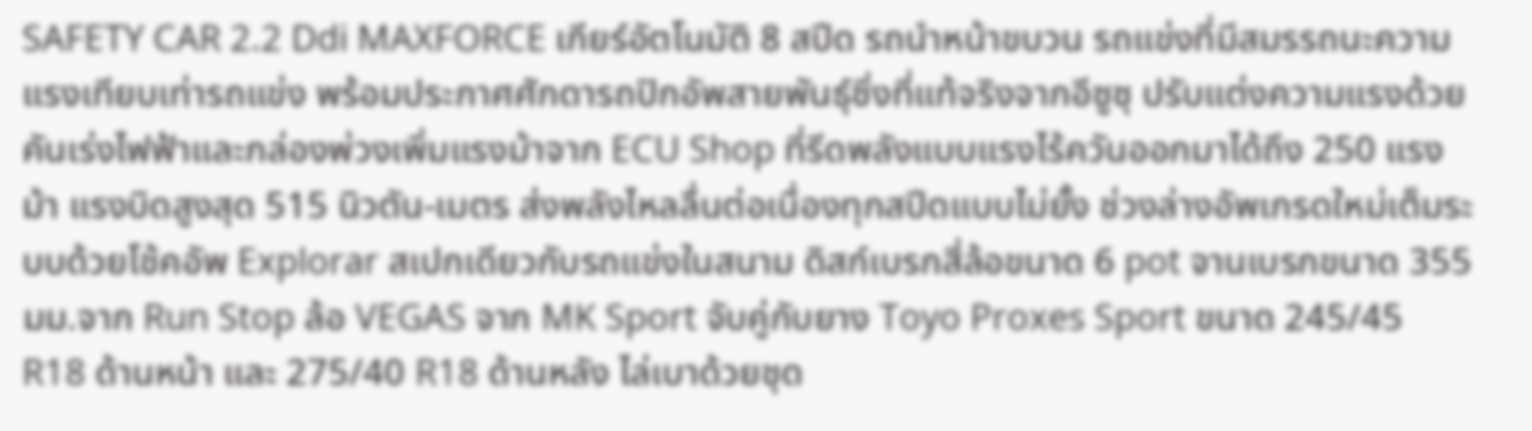SAFETY CAR 2.2 Ddi MAXFORCE เกียร์อัตโนมัติ 8 สปีด รถนำหน้าขบวน รถแข่งที่มีสมรรถนะความแรงเทียบเท่ารถแข่ง พร้อมประกาศศักดารถปิกอัพสายพันธุ์ซิ่งที่แท้จริงจากอีซูซุ ปรับแต่งความแรงด้วยคันเร่งไฟฟ้าและกล่องพ่วงเพิ่มแรงม้าจาก ECU Shop ที่รีดพลังแบบแรงไร้ควันออกมาได้ถึง 250 แรงม้า แรงบิดสูงสุด 515 นิวตัน-เมตร ส่งพลังไหลลื่นต่อเนื่องทุกสปีดแบบไม่ยั้ง ช่วงล่างอัพเกรดใหม่เต็มระบบด้วยโช้คอัพ Explorar สเปกเดียวกับรถแข่งในสนาม ดิสก์เบรกสี่ล้อขนาด 6 pot จานเบรกขนาด 355 มม.จาก Run Stop ล้อ VEGAS จาก MK Sport จับคู่กับยาง Toyo Proxes Sport ขนาด 245/45 R18 ด้านหน้า และ 275/40 R18 ด้านหลัง ไล่เบาด้วยชุด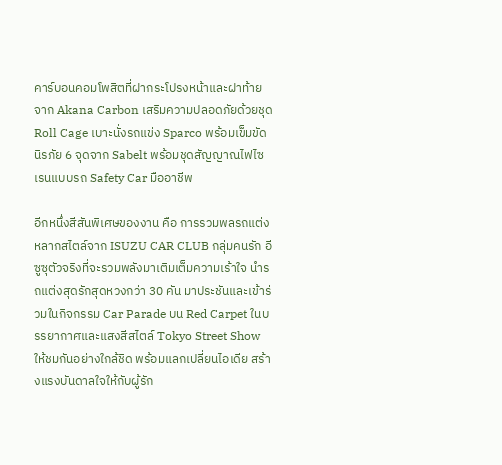คาร์บอนคอมโพสิตที่ฝากระโปรงหน้าและฝาท้ายจาก Akana Carbon เสริมความปลอดภัยด้วยชุด Roll Cage เบาะนั่งรถแข่ง Sparco พร้อมเข็มขัดนิรภัย 6 จุดจาก Sabelt พร้อมชุดสัญญาณไฟไซเรนแบบรถ Safety Car มืออาชีพ

อีกหนึ่งสีสันพิเศษของงาน คือ การรวมพลรถแต่งหลากสไตล์จาก ISUZU CAR CLUB กลุ่มคนรัก อีซูซุตัวจริงที่จะรวมพลังมาเติมเต็มความเร้าใจ นำรถแต่งสุดรักสุดหวงกว่า 30 คัน มาประชันและเข้าร่วมในกิจกรรม Car Parade บน Red Carpet ในบรรยากาศและแสงสีสไตล์ Tokyo Street Show ให้ชมกันอย่างใกล้ชิด พร้อมแลกเปลี่ยนไอเดีย สร้างแรงบันดาลใจให้กับผู้รัก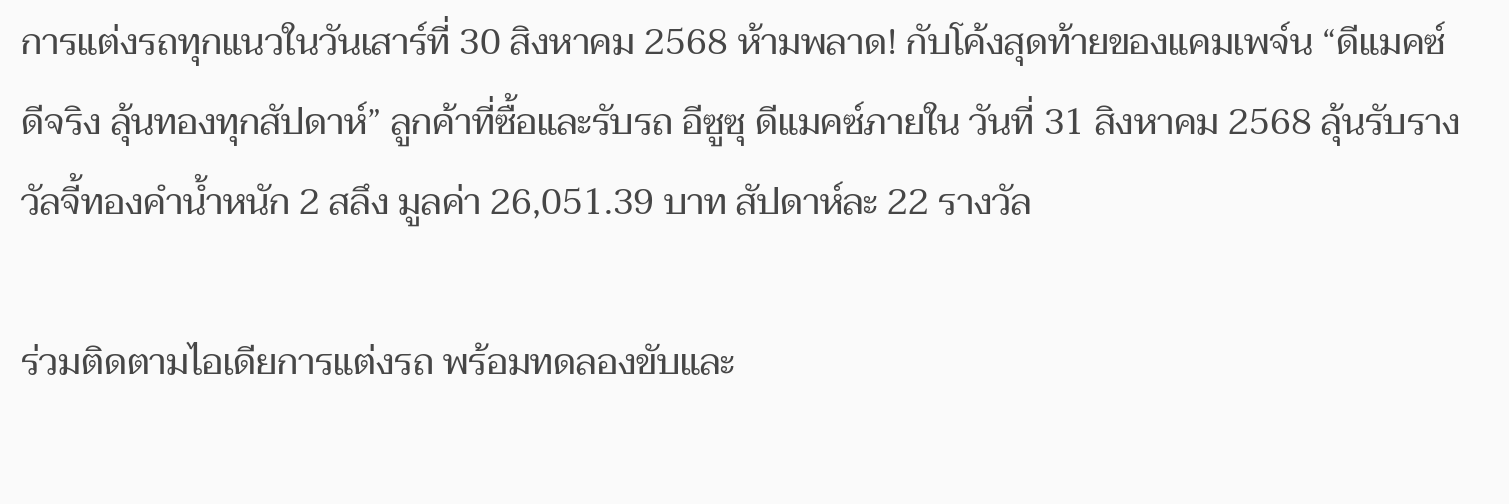การแต่งรถทุกแนวในวันเสาร์ที่ 30 สิงหาคม 2568 ห้ามพลาด! กับโค้งสุดท้ายของแคมเพจ์น “ดีแมคซ์ ดีจริง ลุ้นทองทุกสัปดาห์” ลูกค้าที่ซื้อและรับรถ อีซูซุ ดีแมคซ์ภายใน วันที่ 31 สิงหาคม 2568 ลุ้นรับรางวัลจี้ทองคำน้ำหนัก 2 สลึง มูลค่า 26,051.39 บาท สัปดาห์ละ 22 รางวัล

ร่วมติดตามไอเดียการแต่งรถ พร้อมทดลองขับและ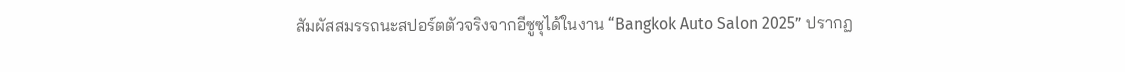สัมผัสสมรรถนะสปอร์ตตัวจริงจากอีซูซุได้ในงาน “Bangkok Auto Salon 2025” ปรากฏ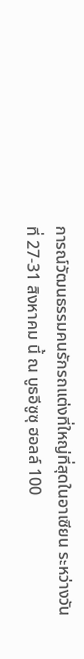การณ์วัฒนธรรมคนรักรถแต่งที่ใหญ่ที่สุดในอาเซียน ระหว่างวันที่ 27-31 สิงหาคม นี้ ณ บูธอีซูซุ ฮอลล์ 100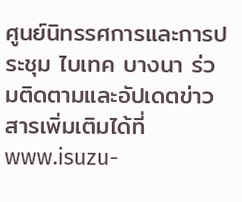ศูนย์นิทรรศการและการประชุม ไบเทค บางนา ร่วมติดตามและอัปเดตข่าวสารเพิ่มเติมได้ที่ www.isuzu-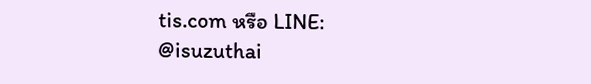tis.com หรือ LINE: @isuzuthai